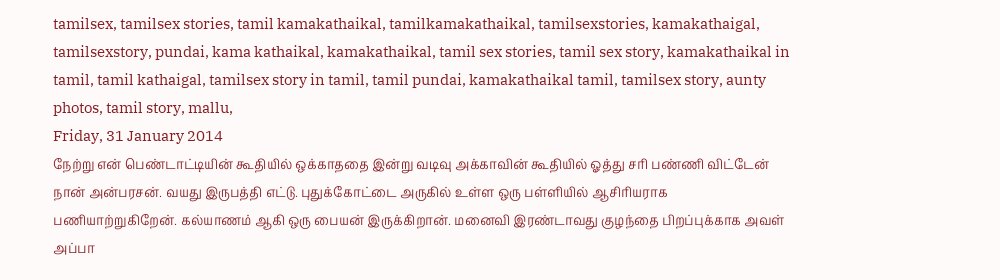tamilsex, tamilsex stories, tamil kamakathaikal, tamilkamakathaikal, tamilsexstories, kamakathaigal, tamilsexstory, pundai, kama kathaikal, kamakathaikal, tamil sex stories, tamil sex story, kamakathaikal in tamil, tamil kathaigal, tamilsex story in tamil, tamil pundai, kamakathaikal tamil, tamilsex story, aunty photos, tamil story, mallu,
Friday, 31 January 2014
நேற்று என் பெண்டாட்டியின் கூதியில் ஒக்காததை இன்று வடிவு அக்காவின் கூதியில் ஓத்து சரி பண்ணி விட்டேன்
நான் அன்பரசன். வயது இருபத்தி எட்டு. புதுக்கோட்டை அருகில் உள்ள ஒரு பள்ளியில் ஆசிரியராக பணியாற்றுகிறேன். கல்யாணம் ஆகி ஒரு பையன் இருக்கிறான். மனைவி இரண்டாவது குழந்தை பிறப்புக்காக அவள் அப்பா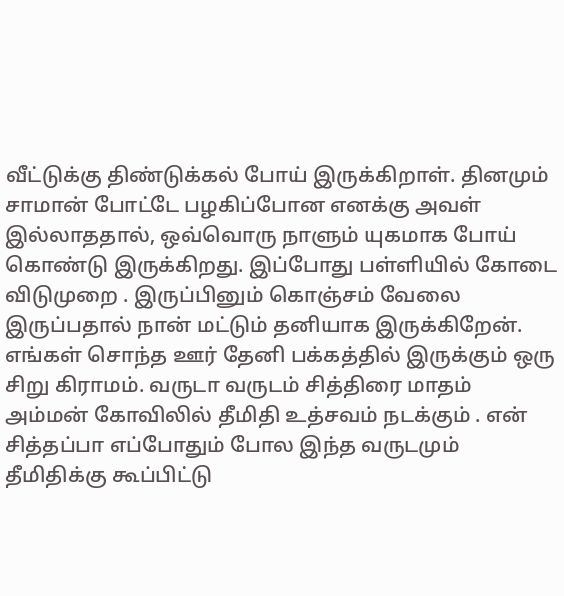வீட்டுக்கு திண்டுக்கல் போய் இருக்கிறாள். தினமும் சாமான் போட்டே பழகிப்போன எனக்கு அவள் இல்லாததால், ஒவ்வொரு நாளும் யுகமாக போய் கொண்டு இருக்கிறது. இப்போது பள்ளியில் கோடை விடுமுறை . இருப்பினும் கொஞ்சம் வேலை இருப்பதால் நான் மட்டும் தனியாக இருக்கிறேன்.
எங்கள் சொந்த ஊர் தேனி பக்கத்தில் இருக்கும் ஒரு சிறு கிராமம். வருடா வருடம் சித்திரை மாதம் அம்மன் கோவிலில் தீமிதி உத்சவம் நடக்கும் . என் சித்தப்பா எப்போதும் போல இந்த வருடமும் தீமிதிக்கு கூப்பிட்டு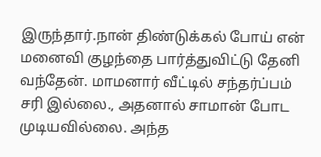இருந்தார்.நான் திண்டுக்கல் போய் என் மனைவி குழந்தை பார்த்துவிட்டு தேனி வந்தேன். மாமனார் வீட்டில் சந்தர்ப்பம் சரி இல்லை., அதனால் சாமான் போட முடியவில்லை. அந்த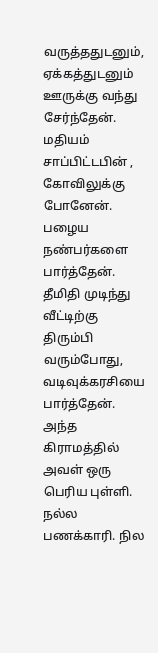வருத்ததுடனும், ஏக்கத்துடனும் ஊருக்கு வந்து சேர்ந்தேன்.
மதியம் சாப்பிட்டபின் , கோவிலுக்கு போனேன். பழைய நண்பர்களை பார்த்தேன். தீமிதி முடிந்து வீட்டிற்கு திரும்பி வரும்போது, வடிவுக்கரசியை பார்த்தேன். அந்த கிராமத்தில் அவள் ஒரு பெரிய புள்ளி. நல்ல பணக்காரி. நில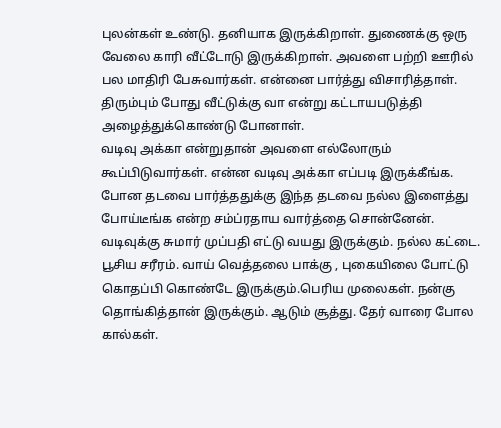புலன்கள் உண்டு. தனியாக இருக்கிறாள். துணைக்கு ஒரு வேலை காரி வீட்டோடு இருக்கிறாள். அவளை பற்றி ஊரில் பல மாதிரி பேசுவார்கள். என்னை பார்த்து விசாரித்தாள். திரும்பும் போது வீட்டுக்கு வா என்று கட்டாயபடுத்தி அழைத்துக்கொண்டு போனாள்.
வடிவு அக்கா என்றுதான் அவளை எல்லோரும் கூப்பிடுவார்கள். என்ன வடிவு அக்கா எப்படி இருக்கீங்க. போன தடவை பார்த்ததுக்கு இந்த தடவை நல்ல இளைத்து போய்டீங்க என்ற சம்ப்ரதாய வார்த்தை சொன்னேன்.
வடிவுக்கு சுமார் முப்பதி எட்டு வயது இருக்கும். நல்ல கட்டை. பூசிய சரீரம். வாய் வெத்தலை பாக்கு , புகையிலை போட்டு கொதப்பி கொண்டே இருக்கும்.பெரிய முலைகள். நன்கு தொங்கித்தான் இருக்கும். ஆடும் சூத்து. தேர் வாரை போல கால்கள்.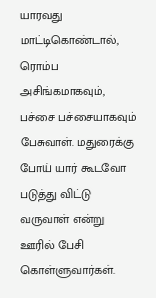யாரவது மாட்டிகொண்டால், ரொம்ப அசிங்கமாகவும், பச்சை பச்சையாகவும் பேசுவாள். மதுரைக்கு போய் யார் கூடவோ படுத்து விட்டு வருவாள் என்று ஊரில் பேசி கொள்ளுவார்கள்.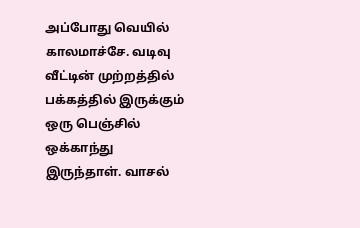அப்போது வெயில் காலமாச்சே. வடிவு வீட்டின் முற்றத்தில் பக்கத்தில் இருக்கும் ஒரு பெஞ்சில் ஒக்காந்து இருந்தாள். வாசல்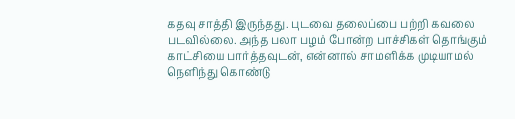கதவு சாத்தி இருந்தது. புடவை தலைப்பை பற்றி கவலை படவில்லை. அந்த பலா பழம் போன்ற பாச்சிகள் தொங்கும் காட்சியை பார்த்தவுடன், என்னால் சாமளிக்க முடியாமல் நெளிந்து கொண்டு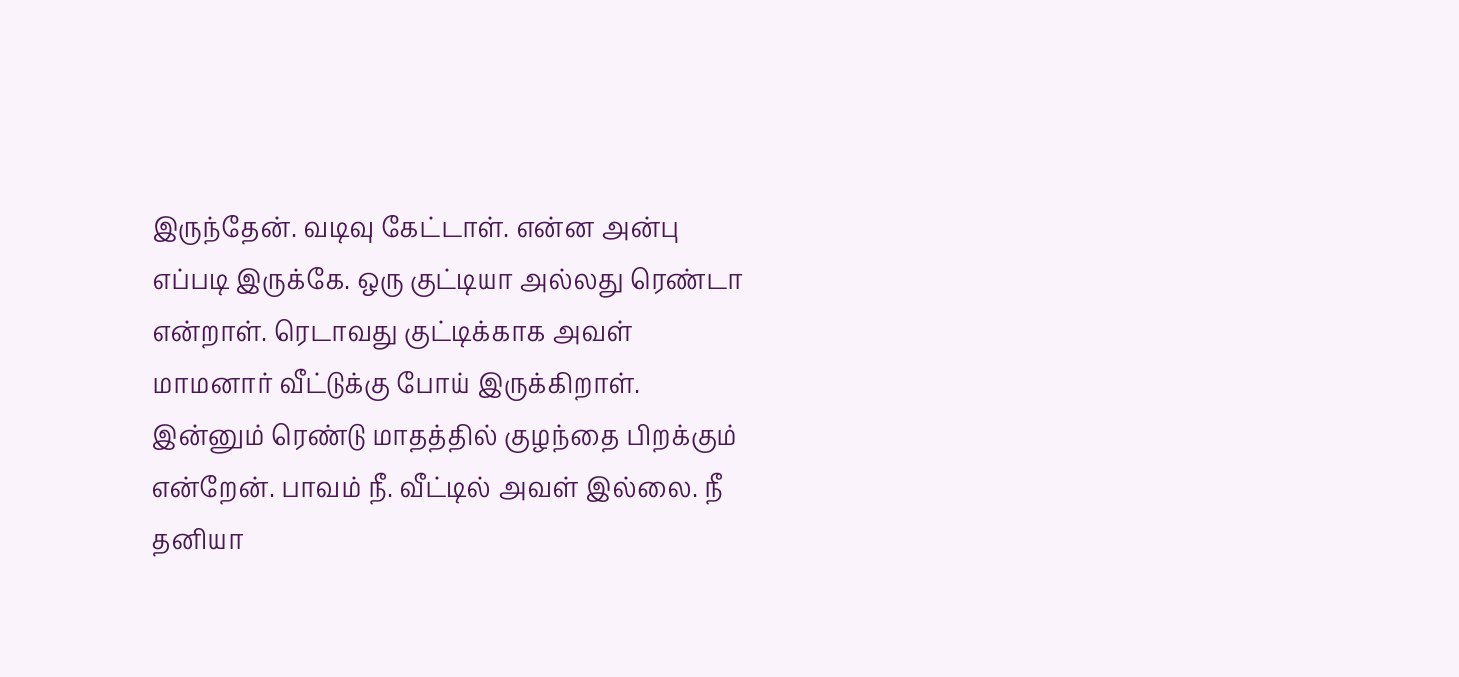இருந்தேன். வடிவு கேட்டாள். என்ன அன்பு எப்படி இருக்கே. ஒரு குட்டியா அல்லது ரெண்டா என்றாள். ரெடாவது குட்டிக்காக அவள் மாமனார் வீட்டுக்கு போய் இருக்கிறாள். இன்னும் ரெண்டு மாதத்தில் குழந்தை பிறக்கும் என்றேன். பாவம் நீ. வீட்டில் அவள் இல்லை. நீ தனியா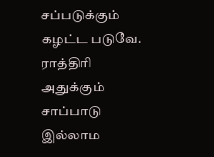சப்படுக்கும் கழட்ட படுவே. ராத்திரி அதுக்கும் சாப்பாடு இல்லாம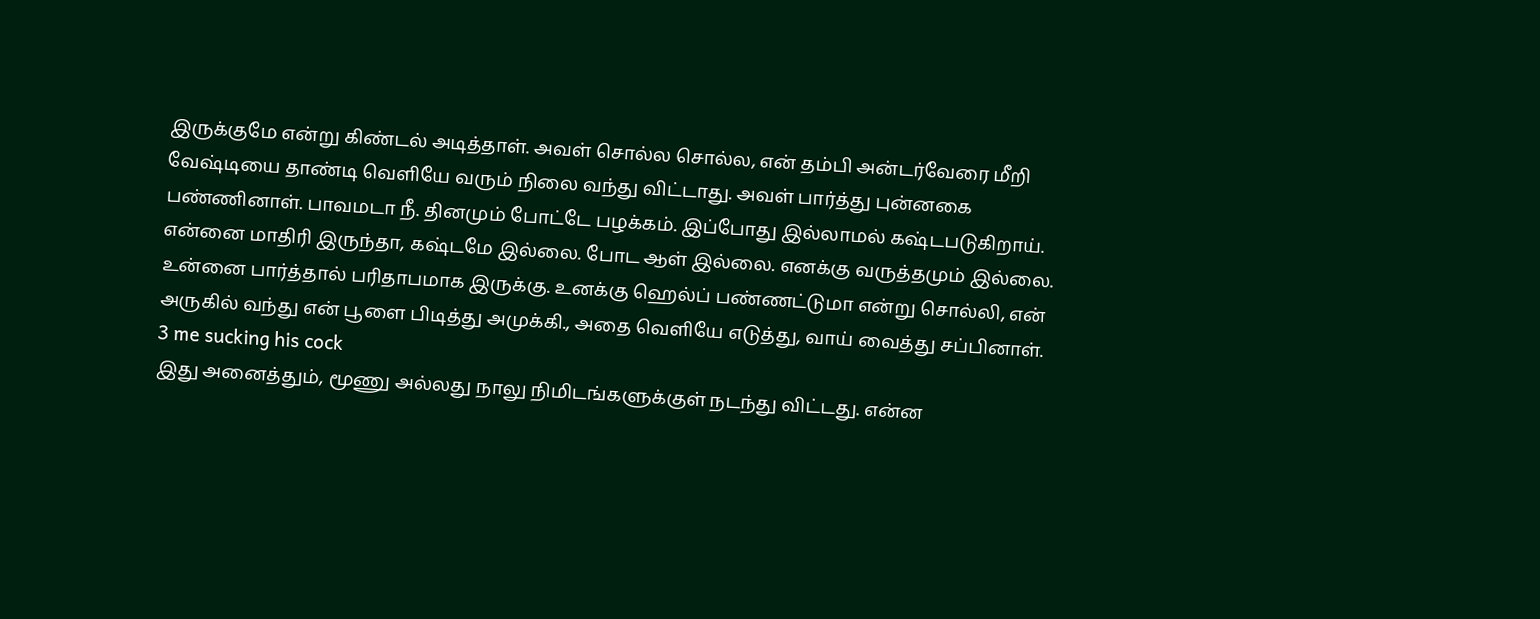இருக்குமே என்று கிண்டல் அடித்தாள். அவள் சொல்ல சொல்ல, என் தம்பி அன்டர்வேரை மீறி வேஷ்டியை தாண்டி வெளியே வரும் நிலை வந்து விட்டாது. அவள் பார்த்து புன்னகை பண்ணினாள். பாவமடா நீ. தினமும் போட்டே பழக்கம். இப்போது இல்லாமல் கஷ்டபடுகிறாய். என்னை மாதிரி இருந்தா, கஷ்டமே இல்லை. போட ஆள் இல்லை. எனக்கு வருத்தமும் இல்லை. உன்னை பார்த்தால் பரிதாபமாக இருக்கு. உனக்கு ஹெல்ப் பண்ணட்டுமா என்று சொல்லி, என் அருகில் வந்து என் பூளை பிடித்து அமுக்கி., அதை வெளியே எடுத்து, வாய் வைத்து சப்பினாள்.
3 me sucking his cock
இது அனைத்தும், மூணு அல்லது நாலு நிமிடங்களுக்குள் நடந்து விட்டது. என்ன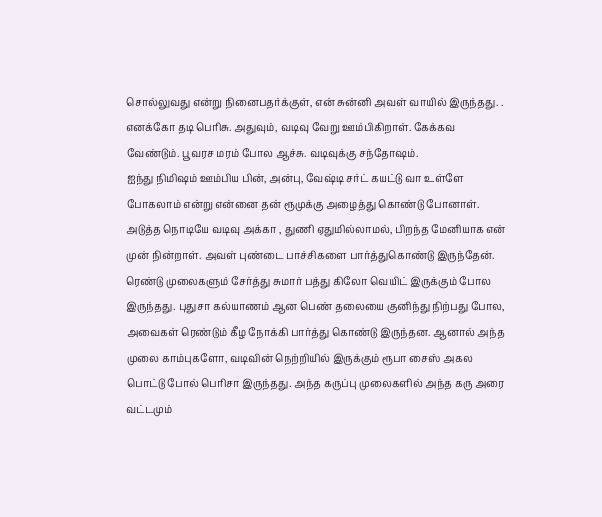சொல்லுவது என்று நினைபதர்க்குள், என் சுன்னி அவள் வாயில் இருந்தது. . எனக்கோ தடி பெரிசு. அதுவும், வடிவு வேறு ஊம்பிகிறாள். கேக்கவ வேண்டும். பூவரச மரம் போல ஆச்சு. வடிவுக்கு சந்தோஷம்.
ஐந்து நிமிஷம் ஊம்பிய பின், அன்பு, வேஷ்டி சர்ட் கயட்டு வா உள்ளே போகலாம் என்று என்னை தன் ரூமுக்கு அழைத்து கொண்டு போனாள்.
அடுத்த நொடியே வடிவு அக்கா , துணி ஏதுமில்லாமல், பிறந்த மேனியாக என் முன் நின்றாள். அவள் புண்டை பாச்சிகளை பார்த்துகொண்டு இருந்தேன். ரெண்டு முலைகளும் சேர்த்து சுமார் பத்து கிலோ வெயிட் இருக்கும் போல இருந்தது. புதுசா கல்யாணம் ஆன பெண் தலையை குனிந்து நிற்பது போல, அவைகள் ரெண்டும் கீழ நோக்கி பார்த்து கொண்டு இருந்தன. ஆனால் அந்த முலை காம்புகளோ, வடிவின் நெற்றியில் இருக்கும் ரூபா சைஸ் அகல பொட்டு போல் பெரிசா இருந்தது. அந்த கருப்பு முலைகளில் அந்த கரு அரை வட்டமும்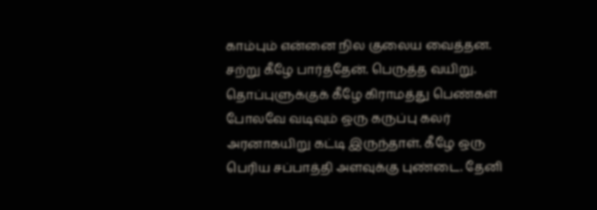காம்பும் என்னை நில குலைய வைத்தன. சற்று கீழே பார்த்தேன். பெருத்த வயிறு. தொப்புளுக்குக் கீழே கிராமத்து பெண்கள் போலவே வடிவும் ஒரு கருப்பு கலர் அரனாகயிறு கட்டி இருந்தாள். கீழே ஒரு பெரிய சப்பாத்தி அளவுக்கு புண்டை. தேனி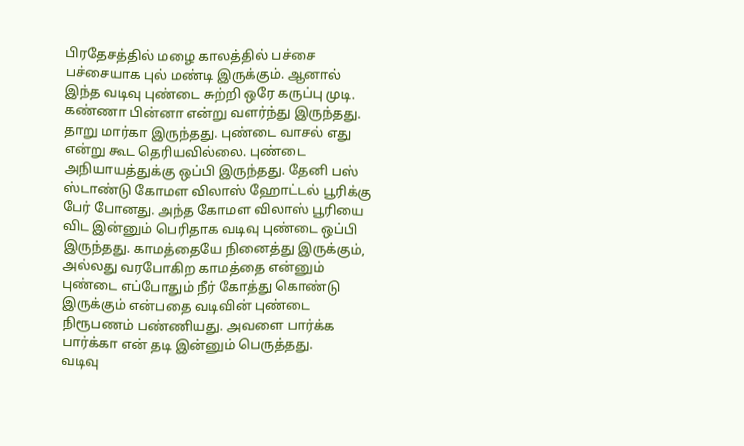பிரதேசத்தில் மழை காலத்தில் பச்சை பச்சையாக புல் மண்டி இருக்கும். ஆனால் இந்த வடிவு புண்டை சுற்றி ஒரே கருப்பு முடி. கண்ணா பின்னா என்று வளர்ந்து இருந்தது. தாறு மார்கா இருந்தது. புண்டை வாசல் எது என்று கூட தெரியவில்லை. புண்டை அநியாயத்துக்கு ஒப்பி இருந்தது. தேனி பஸ் ஸ்டாண்டு கோமள விலாஸ் ஹோட்டல் பூரிக்கு பேர் போனது. அந்த கோமள விலாஸ் பூரியை விட இன்னும் பெரிதாக வடிவு புண்டை ஒப்பி இருந்தது. காமத்தையே நினைத்து இருக்கும், அல்லது வரபோகிற காமத்தை என்னும் புண்டை எப்போதும் நீர் கோத்து கொண்டு இருக்கும் என்பதை வடிவின் புண்டை நிரூபணம் பண்ணியது. அவளை பார்க்க பார்க்கா என் தடி இன்னும் பெருத்தது.
வடிவு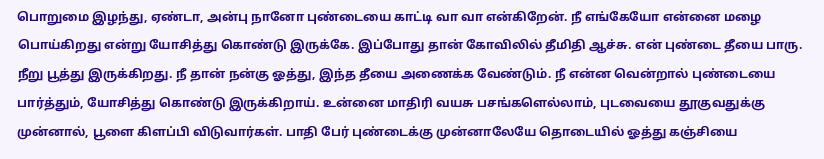பொறுமை இழந்து, ஏண்டா, அன்பு நானோ புண்டையை காட்டி வா வா என்கிறேன். நீ எங்கேயோ என்னை மழை பொய்கிறது என்று யோசித்து கொண்டு இருக்கே. இப்போது தான் கோவிலில் தீமிதி ஆச்சு. என் புண்டை தீயை பாரு. நீறு பூத்து இருக்கிறது. நீ தான் நன்கு ஓத்து, இந்த தீயை அணைக்க வேண்டும். நீ என்ன வென்றால் புண்டையை பார்த்தும், யோசித்து கொண்டு இருக்கிறாய். உன்னை மாதிரி வயசு பசங்களெல்லாம், புடவையை தூகுவதுக்கு முன்னால், பூளை கிளப்பி விடுவார்கள். பாதி பேர் புண்டைக்கு முன்னாலேயே தொடையில் ஓத்து கஞ்சியை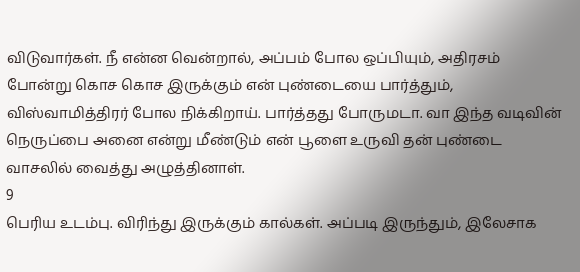விடுவார்கள். நீ என்ன வென்றால், அப்பம் போல ஒப்பியும், அதிரசம் போன்று கொச கொச இருக்கும் என் புண்டையை பார்த்தும், விஸ்வாமித்திரர் போல நிக்கிறாய். பார்த்தது போருமடா. வா இந்த வடிவின் நெருப்பை அனை என்று மீண்டும் என் பூளை உருவி தன் புண்டை வாசலில் வைத்து அழுத்தினாள்.
9
பெரிய உடம்பு. விரிந்து இருக்கும் கால்கள். அப்படி இருந்தும், இலேசாக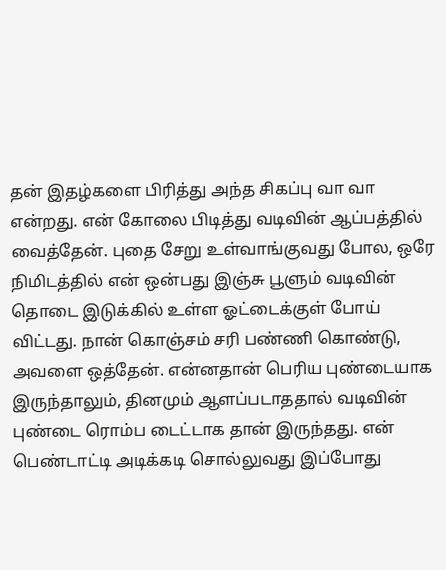தன் இதழ்களை பிரித்து அந்த சிகப்பு வா வா என்றது. என் கோலை பிடித்து வடிவின் ஆப்பத்தில் வைத்தேன். புதை சேறு உள்வாங்குவது போல, ஒரே நிமிடத்தில் என் ஒன்பது இஞ்சு பூளும் வடிவின் தொடை இடுக்கில் உள்ள ஓட்டைக்குள் போய் விட்டது. நான் கொஞ்சம் சரி பண்ணி கொண்டு, அவளை ஒத்தேன். என்னதான் பெரிய புண்டையாக இருந்தாலும், தினமும் ஆளப்படாததால் வடிவின் புண்டை ரொம்ப டைட்டாக தான் இருந்தது. என் பெண்டாட்டி அடிக்கடி சொல்லுவது இப்போது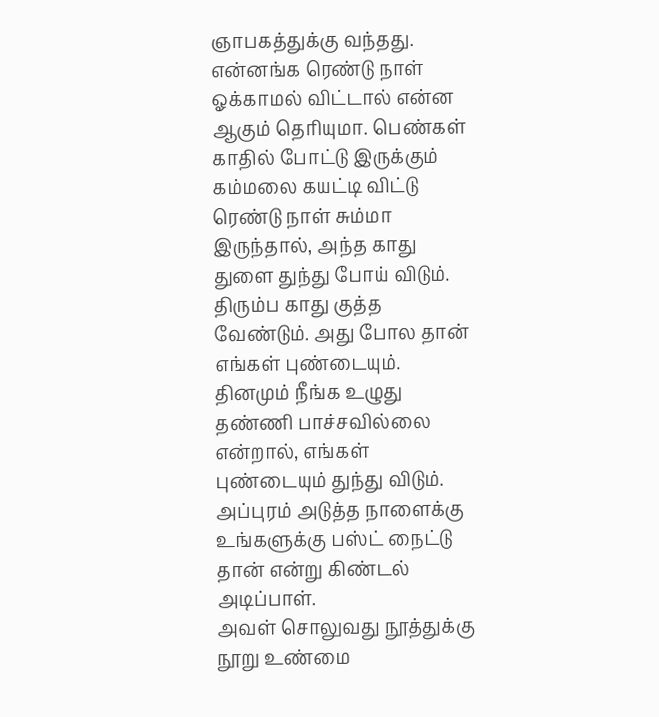ஞாபகத்துக்கு வந்தது. என்னங்க ரெண்டு நாள் ஓக்காமல் விட்டால் என்ன ஆகும் தெரியுமா. பெண்கள் காதில் போட்டு இருக்கும் கம்மலை கயட்டி விட்டு ரெண்டு நாள் சும்மா இருந்தால், அந்த காது துளை துந்து போய் விடும். திரும்ப காது குத்த வேண்டும். அது போல தான் எங்கள் புண்டையும். தினமும் நீங்க உழுது தண்ணி பாச்சவில்லை என்றால், எங்கள் புண்டையும் துந்து விடும். அப்புரம் அடுத்த நாளைக்கு உங்களுக்கு பஸ்ட் நைட்டு தான் என்று கிண்டல் அடிப்பாள்.
அவள் சொலுவது நூத்துக்கு நூறு உண்மை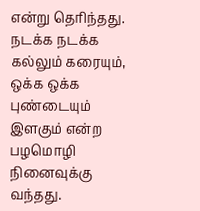என்று தெரிந்தது. நடக்க நடக்க கல்லும் கரையும், ஒக்க ஒக்க புண்டையும் இளகும் என்ற பழமொழி நினைவுக்கு வந்தது.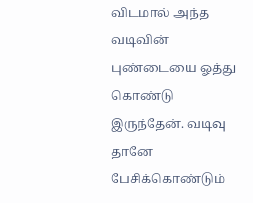விடமால் அந்த வடிவின் புண்டையை ஓத்து கொண்டு இருந்தேன். வடிவு தானே பேசிக்கொண்டும்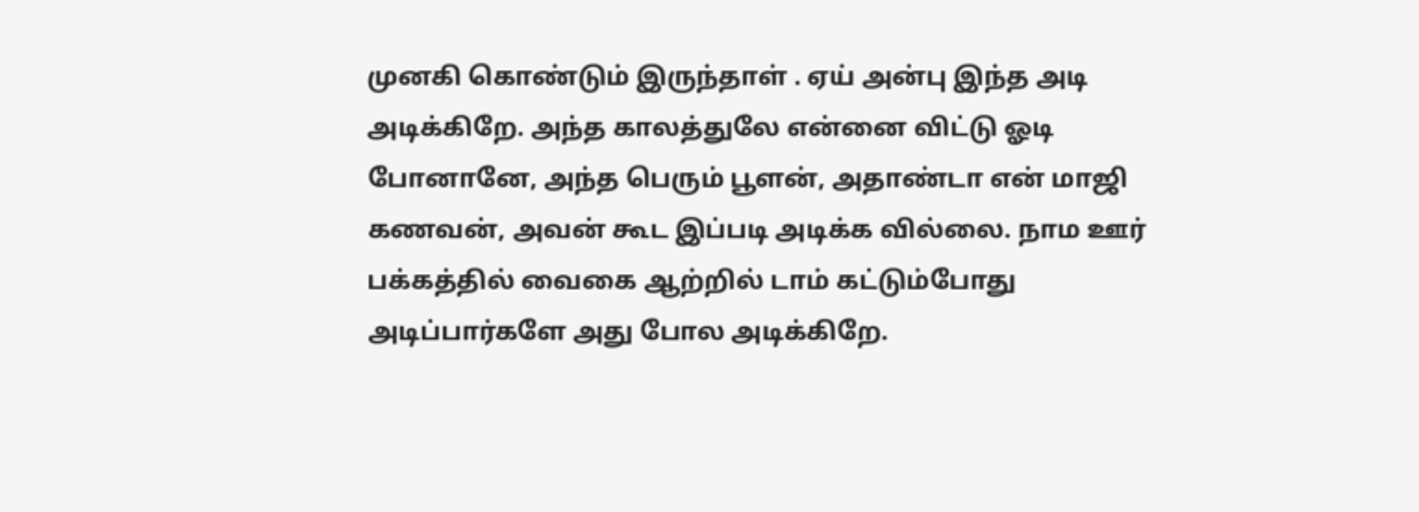முனகி கொண்டும் இருந்தாள் . ஏய் அன்பு இந்த அடி அடிக்கிறே. அந்த காலத்துலே என்னை விட்டு ஓடி போனானே, அந்த பெரும் பூளன், அதாண்டா என் மாஜி கணவன், அவன் கூட இப்படி அடிக்க வில்லை. நாம ஊர் பக்கத்தில் வைகை ஆற்றில் டாம் கட்டும்போது அடிப்பார்களே அது போல அடிக்கிறே.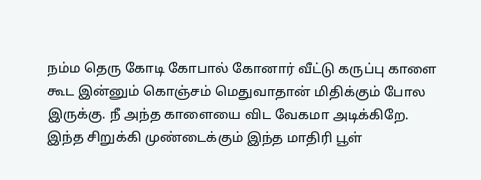நம்ம தெரு கோடி கோபால் கோனார் வீட்டு கருப்பு காளை கூட இன்னும் கொஞ்சம் மெதுவாதான் மிதிக்கும் போல இருக்கு. நீ அந்த காளையை விட வேகமா அடிக்கிறே. இந்த சிறுக்கி முண்டைக்கும் இந்த மாதிரி பூள்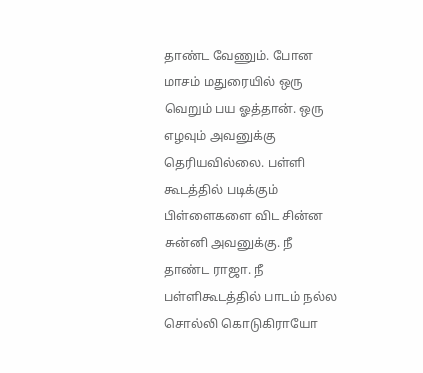தாண்ட வேணும். போன மாசம் மதுரையில் ஒரு வெறும் பய ஓத்தான். ஒரு எழவும் அவனுக்கு தெரியவில்லை. பள்ளி கூடத்தில் படிக்கும் பிள்ளைகளை விட சின்ன சுன்னி அவனுக்கு. நீ தாண்ட ராஜா. நீ பள்ளிகூடத்தில் பாடம் நல்ல சொல்லி கொடுகிராயோ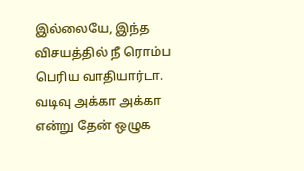இல்லையே, இந்த விசயத்தில் நீ ரொம்ப பெரிய வாதியார்டா. வடிவு அக்கா அக்கா என்று தேன் ஒழுக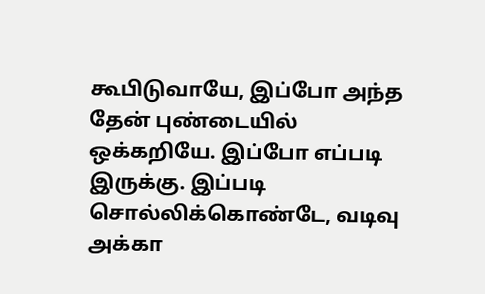கூபிடுவாயே, இப்போ அந்த தேன் புண்டையில் ஒக்கறியே. இப்போ எப்படி இருக்கு. இப்படி சொல்லிக்கொண்டே, வடிவு அக்கா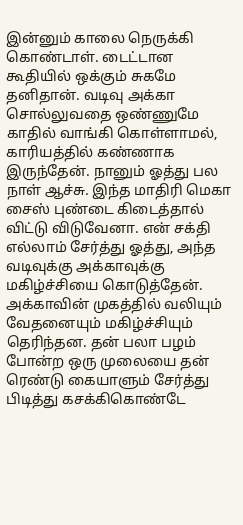இன்னும் காலை நெருக்கி கொண்டாள். டைட்டான கூதியில் ஒக்கும் சுகமே தனிதான். வடிவு அக்கா சொல்லுவதை ஒண்ணுமே காதில் வாங்கி கொள்ளாமல், காரியத்தில் கண்ணாக இருந்தேன். நானும் ஓத்து பல நாள் ஆச்சு. இந்த மாதிரி மெகா சைஸ் புண்டை கிடைத்தால் விட்டு விடுவேனா. என் சக்தி எல்லாம் சேர்த்து ஓத்து, அந்த வடிவுக்கு அக்காவுக்கு மகிழ்ச்சியை கொடுத்தேன். அக்காவின் முகத்தில் வலியும் வேதனையும் மகிழ்ச்சியும் தெரிந்தன. தன் பலா பழம் போன்ற ஒரு முலையை தன் ரெண்டு கையாளும் சேர்த்து பிடித்து கசக்கிகொண்டே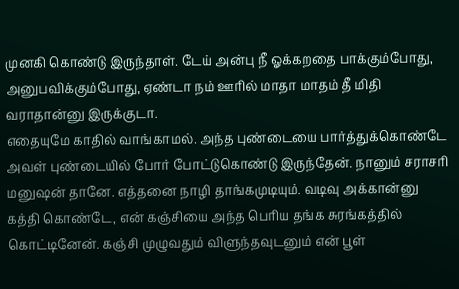முனகி கொண்டு இருந்தாள். டேய் அன்பு நீ ஓக்கறதை பாக்கும்போது, அனுபவிக்கும்போது, ஏண்டா நம் ஊரில் மாதா மாதம் தீ மிதி வராதான்னு இருக்குடா.
எதையுமே காதில் வாங்காமல். அந்த புண்டையை பார்த்துக்கொண்டே அவள் புண்டையில் போர் போட்டுகொண்டு இருந்தேன். நானும் சராசரி மனுஷன் தானே. எத்தனை நாழி தாங்கமுடியும். வடிவு அக்கான்னு கத்தி கொண்டே, என் கஞ்சியை அந்த பெரிய தங்க சுரங்கத்தில் கொட்டினேன். கஞ்சி முழுவதும் விளுந்தவுடனும் என் பூள்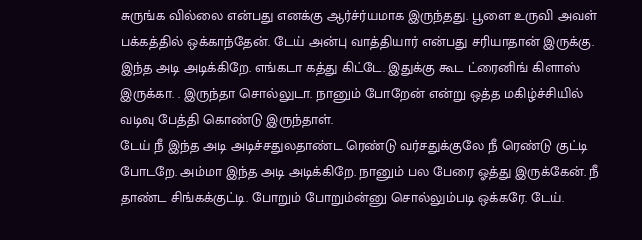சுருங்க வில்லை என்பது எனக்கு ஆர்ச்ர்யமாக இருந்தது. பூளை உருவி அவள் பக்கத்தில் ஒக்காந்தேன். டேய் அன்பு வாத்தியார் என்பது சரியாதான் இருக்கு. இந்த அடி அடிக்கிறே. எங்கடா கத்து கிட்டே. இதுக்கு கூட ட்ரைனிங் கிளாஸ் இருக்கா. . இருந்தா சொல்லுடா. நானும் போறேன் என்று ஒத்த மகிழ்ச்சியில் வடிவு பேத்தி கொண்டு இருந்தாள்.
டேய் நீ இந்த அடி அடிச்சதுலதாண்ட ரெண்டு வர்சதுக்குலே நீ ரெண்டு குட்டி போடறே. அம்மா இந்த அடி அடிக்கிறே. நானும் பல பேரை ஓத்து இருக்கேன். நீ தாண்ட சிங்கக்குட்டி. போறும் போறும்ன்னு சொல்லும்படி ஒக்கரே. டேய்.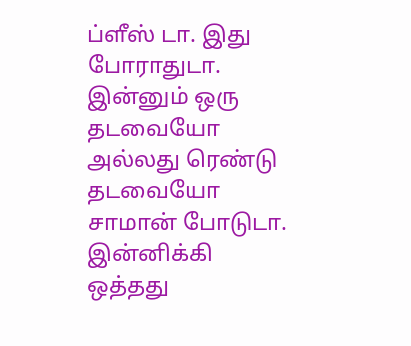ப்ளீஸ் டா. இது போராதுடா. இன்னும் ஒரு தடவையோ அல்லது ரெண்டு தடவையோ சாமான் போடுடா. இன்னிக்கி ஒத்தது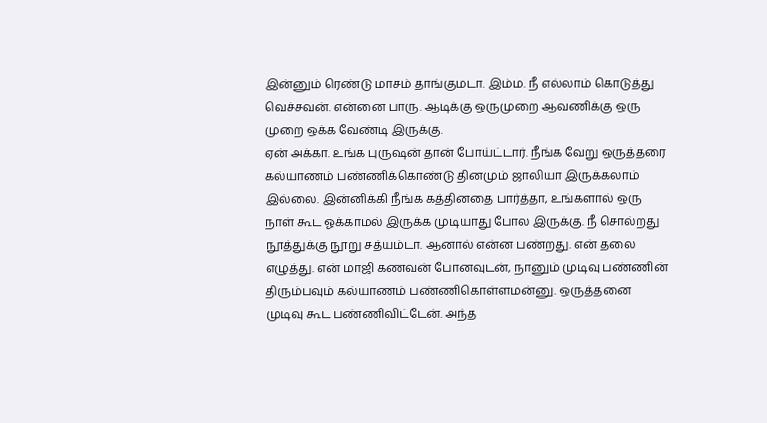இன்னும் ரெண்டு மாசம் தாங்குமடா. இம்ம. நீ எல்லாம் கொடுத்து வெச்சவன். என்னை பாரு. ஆடிக்கு ஒருமுறை ஆவணிக்கு ஒரு முறை ஒக்க வேண்டி இருக்கு.
ஏன் அக்கா. உங்க புருஷன் தான் போய்ட்டார். நீங்க வேறு ஒருத்தரை கல்யாணம் பண்ணிக்கொண்டு தினமும் ஜாலியா இருக்கலாம் இல்லை. இன்னிக்கி நீங்க கத்தினதை பார்த்தா, உங்களால் ஒரு நாள் கூட ஓக்காமல் இருக்க முடியாது போல இருக்கு. நீ சொல்றது நூத்துக்கு நூறு சத்யம்டா. ஆனால் என்ன பண்றது. என் தலை எழுத்து. என் மாஜி கணவன் போனவுடன், நானும் முடிவு பண்ணின் திரும்பவும் கல்யாணம் பண்ணிகொள்ளமன்னு. ஒருத்தனை முடிவு கூட பண்ணிவிட்டேன். அந்த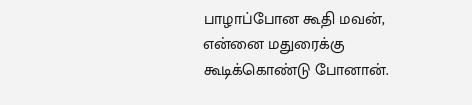பாழாப்போன கூதி மவன், என்னை மதுரைக்கு கூடிக்கொண்டு போனான்.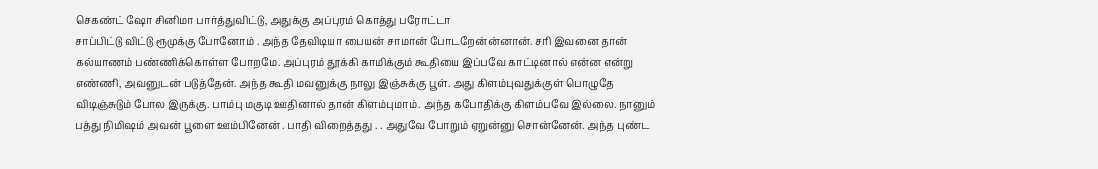செகண்ட் ஷோ சினிமா பார்த்துவிட்டு, அதுக்கு அப்புரம் கொத்து பரோட்டா
சாப்பிட்டு விட்டு ரூமுக்கு போனோம் . அந்த தேவிடியா பையன் சாமான் போடறேன்ன்னான். சரி இவனை தான் கல்யாணம் பண்ணிக்கொள்ள போறமே. அப்புரம் தூக்கி காமிக்கும் கூதியை இப்பவே காட்டினால் என்ன என்று எண்ணி, அவனுடன் படுத்தேன். அந்த கூதி மவனுக்கு நாலு இஞ்சுக்கு பூள். அது கிளம்புவதுக்குள் பொழுதே விடிஞ்சுடும் போல இருக்கு. பாம்பு மகுடி ஊதினால் தான் கிளம்புமாம். அந்த கபோதிக்கு கிளம்பவே இல்லை. நானும் பத்து நிமிஷம் அவன் பூளை ஊம்பினேன் . பாதி விறைத்தது . . அதுவே போறும் ஏறுன்னு சொன்னேன். அந்த புண்ட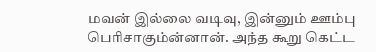மவன் இல்லை வடிவு, இன்னும் ஊம்பு பெரிசாகும்ன்னான். அந்த கூறு கெட்ட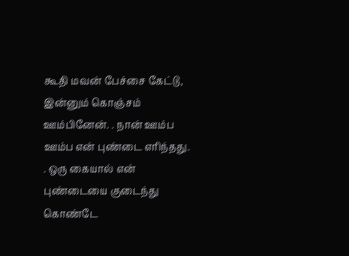கூதி மவன் பேச்சை கேட்டு, இன்னும் கொஞ்சம் ஊம்பினேன். . நான் ஊம்ப ஊம்ப என் புண்டை எரிந்தது. . ஒரு கையால் என் புண்டையை குடைந்து கொண்டே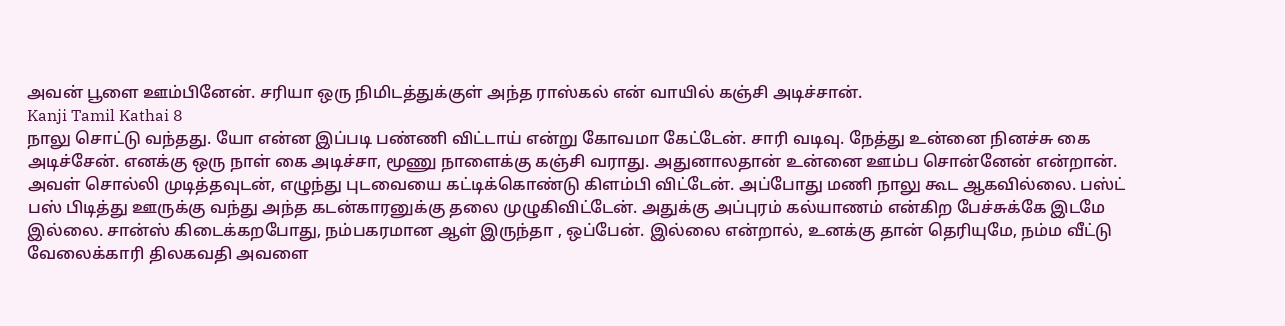அவன் பூளை ஊம்பினேன். சரியா ஒரு நிமிடத்துக்குள் அந்த ராஸ்கல் என் வாயில் கஞ்சி அடிச்சான்.
Kanji Tamil Kathai 8
நாலு சொட்டு வந்தது. யோ என்ன இப்படி பண்ணி விட்டாய் என்று கோவமா கேட்டேன். சாரி வடிவு. நேத்து உன்னை நினச்சு கை அடிச்சேன். எனக்கு ஒரு நாள் கை அடிச்சா, மூணு நாளைக்கு கஞ்சி வராது. அதுனாலதான் உன்னை ஊம்ப சொன்னேன் என்றான். அவள் சொல்லி முடித்தவுடன், எழுந்து புடவையை கட்டிக்கொண்டு கிளம்பி விட்டேன். அப்போது மணி நாலு கூட ஆகவில்லை. பஸ்ட் பஸ் பிடித்து ஊருக்கு வந்து அந்த கடன்காரனுக்கு தலை முழுகிவிட்டேன். அதுக்கு அப்புரம் கல்யாணம் என்கிற பேச்சுக்கே இடமே இல்லை. சான்ஸ் கிடைக்கறபோது, நம்பகரமான ஆள் இருந்தா , ஒப்பேன். இல்லை என்றால், உனக்கு தான் தெரியுமே, நம்ம வீட்டு வேலைக்காரி திலகவதி அவளை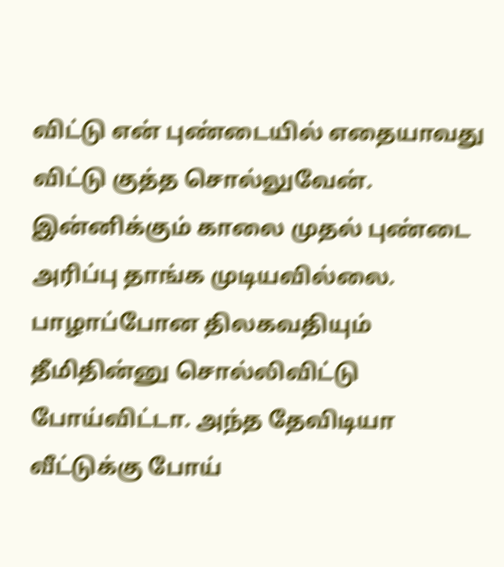விட்டு என் புண்டையில் எதையாவது விட்டு குத்த சொல்லுவேன். இன்னிக்கும் காலை முதல் புண்டை அரிப்பு தாங்க முடியவில்லை. பாழாப்போன திலகவதியும் தீமிதின்னு சொல்லிவிட்டு போய்விட்டா. அந்த தேவிடியா வீட்டுக்கு போய்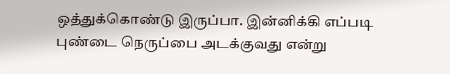ஒத்துக்கொண்டு இருப்பா. இன்னிக்கி எப்படி புண்டை நெருப்பை அடக்குவது என்று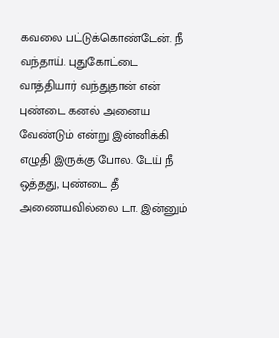கவலை பட்டுக்கொண்டேன். நீ வந்தாய். புதுகோட்டை வாத்தியார் வந்துதான் என் புண்டை கனல் அனைய வேண்டும் என்று இன்னிக்கி எழுதி இருக்கு போல. டேய் நீ ஒத்தது, புண்டை தீ அணையவில்லை டா. இன்னும்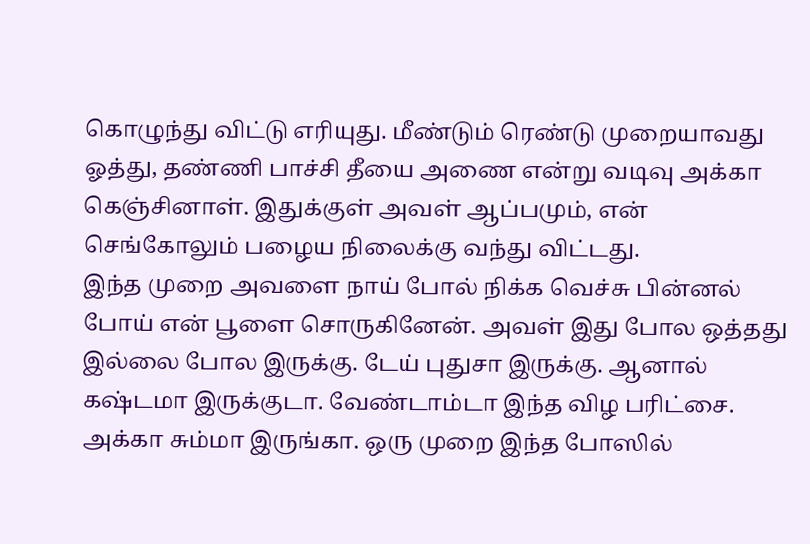கொழுந்து விட்டு எரியுது. மீண்டும் ரெண்டு முறையாவது ஓத்து, தண்ணி பாச்சி தீயை அணை என்று வடிவு அக்கா கெஞ்சினாள். இதுக்குள் அவள் ஆப்பமும், என் செங்கோலும் பழைய நிலைக்கு வந்து விட்டது.
இந்த முறை அவளை நாய் போல் நிக்க வெச்சு பின்னல் போய் என் பூளை சொருகினேன். அவள் இது போல ஒத்தது இல்லை போல இருக்கு. டேய் புதுசா இருக்கு. ஆனால் கஷ்டமா இருக்குடா. வேண்டாம்டா இந்த விழ பரிட்சை. அக்கா சும்மா இருங்கா. ஒரு முறை இந்த போஸில்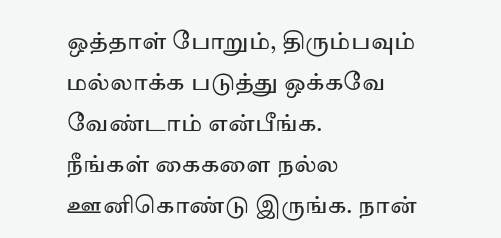ஒத்தாள் போறும், திரும்பவும் மல்லாக்க படுத்து ஒக்கவே வேண்டாம் என்பீங்க.
நீங்கள் கைகளை நல்ல ஊனிகொண்டு இருங்க. நான்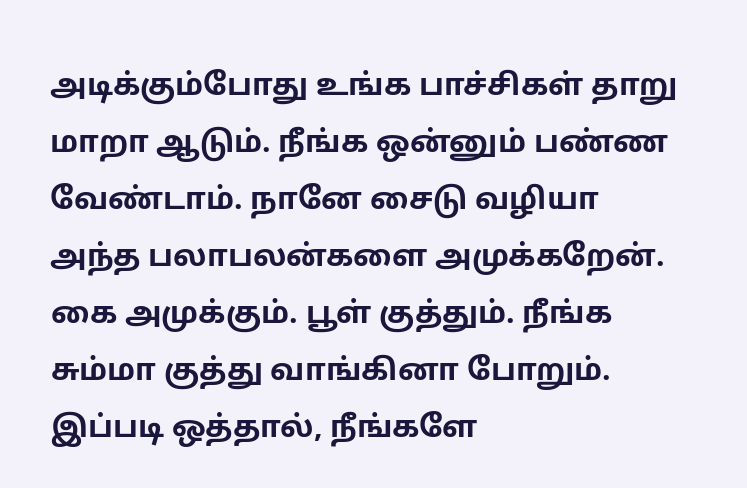அடிக்கும்போது உங்க பாச்சிகள் தாறு மாறா ஆடும். நீங்க ஒன்னும் பண்ண வேண்டாம். நானே சைடு வழியா அந்த பலாபலன்களை அமுக்கறேன். கை அமுக்கும். பூள் குத்தும். நீங்க சும்மா குத்து வாங்கினா போறும். இப்படி ஒத்தால், நீங்களே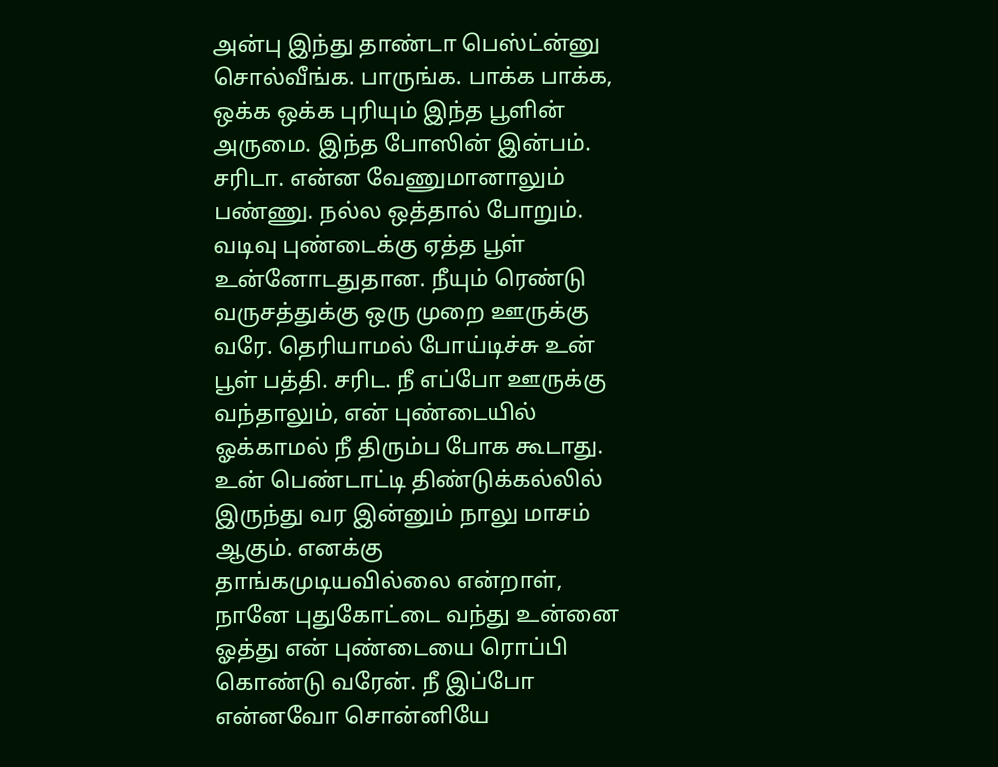அன்பு இந்து தாண்டா பெஸ்ட்ன்னு சொல்வீங்க. பாருங்க. பாக்க பாக்க, ஒக்க ஒக்க புரியும் இந்த பூளின் அருமை. இந்த போஸின் இன்பம்.
சரிடா. என்ன வேணுமானாலும் பண்ணு. நல்ல ஒத்தால் போறும். வடிவு புண்டைக்கு ஏத்த பூள் உன்னோடதுதான. நீயும் ரெண்டு வருசத்துக்கு ஒரு முறை ஊருக்கு வரே. தெரியாமல் போய்டிச்சு உன் பூள் பத்தி. சரிட. நீ எப்போ ஊருக்கு வந்தாலும், என் புண்டையில் ஓக்காமல் நீ திரும்ப போக கூடாது. உன் பெண்டாட்டி திண்டுக்கல்லில் இருந்து வர இன்னும் நாலு மாசம் ஆகும். எனக்கு தாங்கமுடியவில்லை என்றாள், நானே புதுகோட்டை வந்து உன்னை ஓத்து என் புண்டையை ரொப்பி கொண்டு வரேன். நீ இப்போ என்னவோ சொன்னியே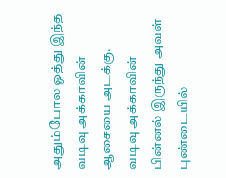அதும்போல ஓத்து இந்த வடிவு அக்காவின் ஆசையை அடக்கு.
வடிவு அக்காவின் பின்னல் இருந்து அவள் புண்டையில்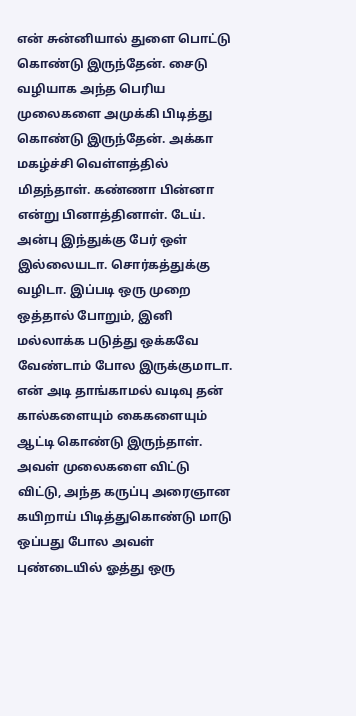என் சுன்னியால் துளை பொட்டு கொண்டு இருந்தேன். சைடு வழியாக அந்த பெரிய முலைகளை அமுக்கி பிடித்து கொண்டு இருந்தேன். அக்கா மகழ்ச்சி வெள்ளத்தில் மிதந்தாள். கண்ணா பின்னா என்று பினாத்தினாள். டேய். அன்பு இந்துக்கு பேர் ஒள் இல்லையடா. சொர்கத்துக்கு வழிடா. இப்படி ஒரு முறை ஒத்தால் போறும், இனி மல்லாக்க படுத்து ஒக்கவே வேண்டாம் போல இருக்குமாடா. என் அடி தாங்காமல் வடிவு தன் கால்களையும் கைகளையும் ஆட்டி கொண்டு இருந்தாள். அவள் முலைகளை விட்டு விட்டு, அந்த கருப்பு அரைஞான கயிறாய் பிடித்துகொண்டு மாடு ஒப்பது போல அவள் புண்டையில் ஓத்து ஒரு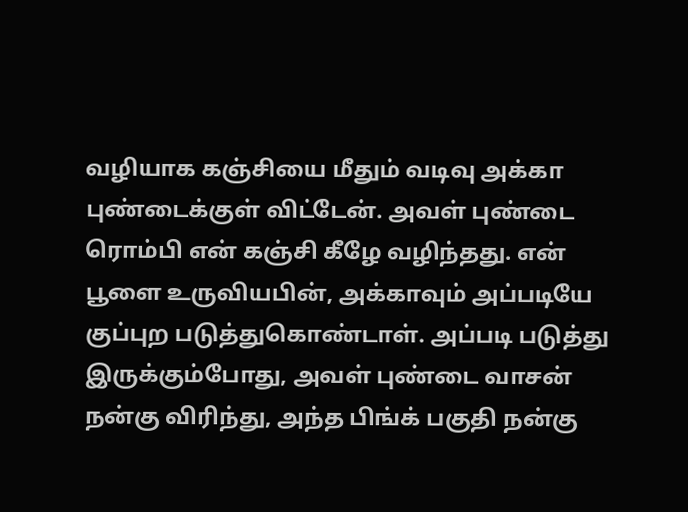வழியாக கஞ்சியை மீதும் வடிவு அக்கா புண்டைக்குள் விட்டேன். அவள் புண்டை ரொம்பி என் கஞ்சி கீழே வழிந்தது. என் பூளை உருவியபின், அக்காவும் அப்படியே குப்புற படுத்துகொண்டாள். அப்படி படுத்து இருக்கும்போது, அவள் புண்டை வாசன் நன்கு விரிந்து, அந்த பிங்க் பகுதி நன்கு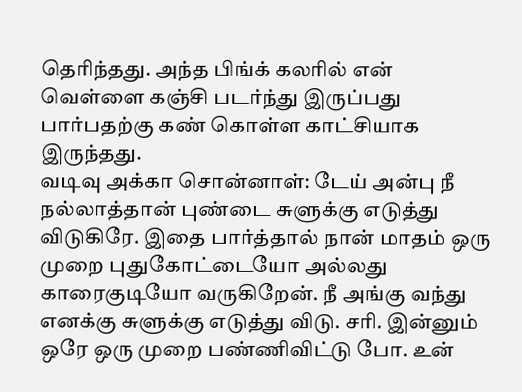தெரிந்தது. அந்த பிங்க் கலரில் என் வெள்ளை கஞ்சி படர்ந்து இருப்பது பார்பதற்கு கண் கொள்ள காட்சியாக இருந்தது.
வடிவு அக்கா சொன்னாள்: டேய் அன்பு நீ நல்லாத்தான் புண்டை சுளுக்கு எடுத்து விடுகிரே. இதை பார்த்தால் நான் மாதம் ஒரு முறை புதுகோட்டையோ அல்லது காரைகுடியோ வருகிறேன். நீ அங்கு வந்து எனக்கு சுளுக்கு எடுத்து விடு. சரி. இன்னும் ஒரே ஒரு முறை பண்ணிவிட்டு போ. உன்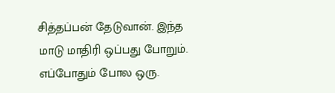சித்தப்பன் தேடுவான். இந்த மாடு மாதிரி ஒப்பது போறும். எப்போதும் போல ஒரு.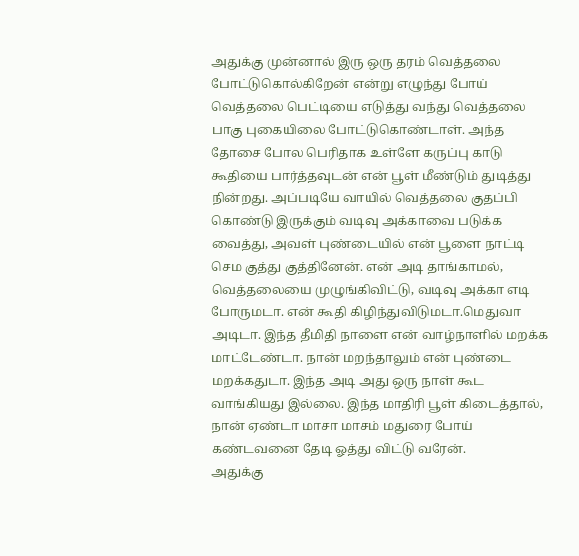அதுக்கு முன்னால் இரு ஒரு தரம் வெத்தலை போட்டுகொல்கிறேன் என்று எழுந்து போய் வெத்தலை பெட்டியை எடுத்து வந்து வெத்தலை பாகு புகையிலை போட்டுகொண்டாள். அந்த தோசை போல பெரிதாக உள்ளே கருப்பு காடு கூதியை பார்த்தவுடன் என் பூள் மீண்டும் துடித்து நின்றது. அப்படியே வாயில் வெத்தலை குதப்பி கொண்டு இருக்கும் வடிவு அக்காவை படுக்க வைத்து, அவள் புண்டையில் என் பூளை நாட்டி செம குத்து குத்தினேன். என் அடி தாங்காமல், வெத்தலையை முழுங்கிவிட்டு, வடிவு அக்கா எடி போருமடா. என் கூதி கிழிந்துவிடுமடா.மெதுவா அடிடா. இந்த தீமிதி நாளை என் வாழ்நாளில் மறக்க மாட்டேண்டா. நான் மறந்தாலும் என் புண்டை மறக்கதுடா. இந்த அடி அது ஒரு நாள் கூட வாங்கியது இல்லை. இந்த மாதிரி பூள் கிடைத்தால், நான் ஏண்டா மாசா மாசம் மதுரை போய் கண்டவனை தேடி ஓத்து விட்டு வரேன்.
அதுக்கு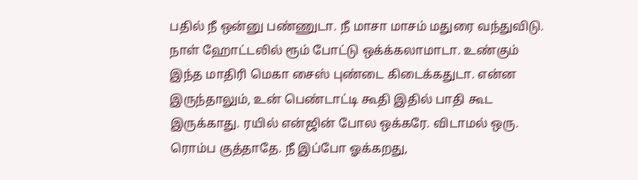பதில் நீ ஒன்னு பண்ணுடா. நீ மாசா மாசம் மதுரை வந்துவிடு. நாள் ஹோட்டலில் ரூம் போட்டு ஒக்க்கலாமாடா. உண்கும் இந்த மாதிரி மெகா சைஸ் புண்டை கிடைக்கதுடா. என்ன இருந்தாலும், உன் பெண்டாட்டி கூதி இதில் பாதி கூட இருக்காது. ரயில் என்ஜின் போல ஒக்கரே. விடாமல் ஒரு. ரொம்ப குத்தாதே. நீ இப்போ ஓக்கறது,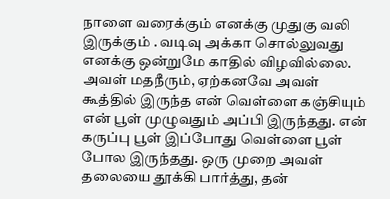நாளை வரைக்கும் எனக்கு முதுகு வலி இருக்கும் . வடிவு அக்கா சொல்லுவது எனக்கு ஒன்றுமே காதில் விழவில்லை. அவள் மதநீரும், ஏற்கனவே அவள் கூத்தில் இருந்த என் வெள்ளை கஞ்சியும் என் பூள் முழுவதும் அப்பி இருந்தது. என் கருப்பு பூள் இப்போது வெள்ளை பூள் போல இருந்தது. ஒரு முறை அவள் தலையை தூக்கி பார்த்து, தன்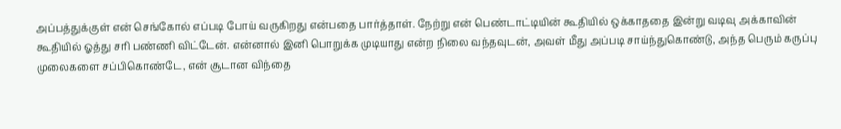அப்பத்துக்குள் என் செங்கோல் எப்படி போய் வருகிறது என்பதை பார்த்தாள். நேற்று என் பெண்டாட்டியின் கூதியில் ஒக்காததை இன்று வடிவு அக்காவின் கூதியில் ஓத்து சரி பண்ணி விட்டேன். என்னால் இனி பொறுக்க முடியாது என்ற நிலை வந்தவுடன், அவள் மீது அப்படி சாய்ந்துகொண்டு, அந்த பெரும் கருப்பு முலைகளை சப்பிகொண்டே, என் சூடான விந்தை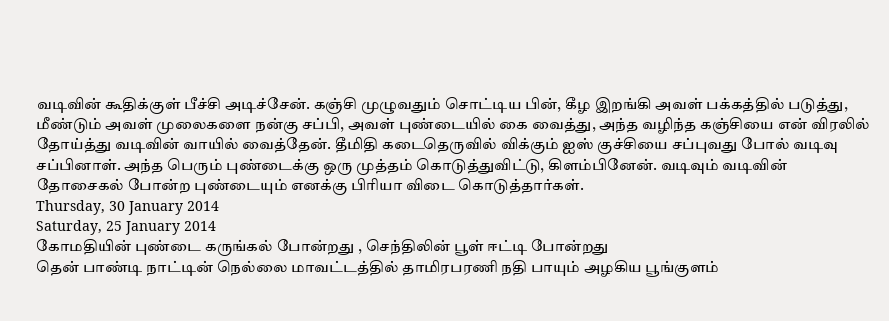வடிவின் கூதிக்குள் பீச்சி அடிச்சேன். கஞ்சி முழுவதும் சொட்டிய பின், கீழ இறங்கி அவள் பக்கத்தில் படுத்து, மீண்டும் அவள் முலைகளை நன்கு சப்பி, அவள் புண்டையில் கை வைத்து, அந்த வழிந்த கஞ்சியை என் விரலில் தோய்த்து வடிவின் வாயில் வைத்தேன். தீமிதி கடைதெருவில் விக்கும் ஐஸ் குச்சியை சப்புவது போல் வடிவு சப்பினாள். அந்த பெரும் புண்டைக்கு ஒரு முத்தம் கொடுத்துவிட்டு, கிளம்பினேன். வடிவும் வடிவின் தோசைகல் போன்ற புண்டையும் எனக்கு பிரியா விடை கொடுத்தார்கள்.
Thursday, 30 January 2014
Saturday, 25 January 2014
கோமதியின் புண்டை கருங்கல் போன்றது , செந்திலின் பூள் ஈட்டி போன்றது
தென் பாண்டி நாட்டின் நெல்லை மாவட்டத்தில் தாமிரபரணி நதி பாயும் அழகிய பூங்குளம்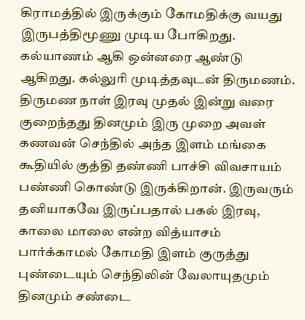கிராமத்தில் இருக்கும் கோமதிக்கு வயது இருபத்திமூணு முடிய போகிறது. கல்யாணம் ஆகி ஒன்னரை ஆண்டு ஆகிறது. கல்லுரி முடித்தவுடன் திருமணம். திருமண நாள் இரவு முதல் இன்று வரை குறைந்தது தினமும் இரு முறை அவள் கணவன் செந்தில் அந்த இளம் மங்கை கூதியில் குத்தி தண்ணி பாச்சி விவசாயம் பண்ணி கொண்டு இருக்கிறான். இருவரும் தனியாகவே இருப்பதால் பகல் இரவு, காலை மாலை என்ற வித்யாசம் பார்க்காமல் கோமதி இளம் குருத்து புண்டையும் செந்திலின் வேலாயுதமும் தினமும் சண்டை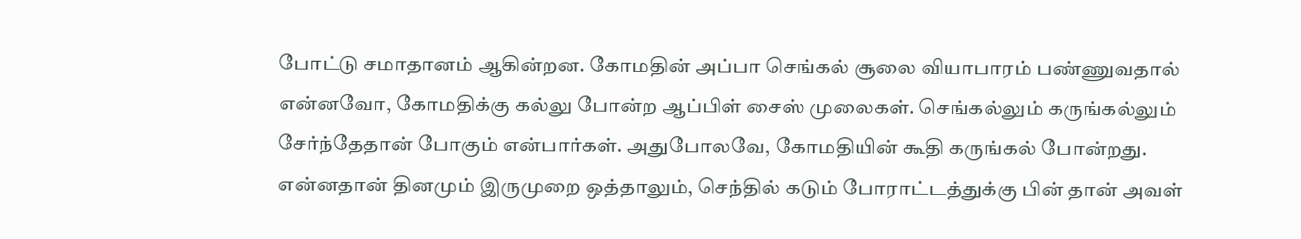போட்டு சமாதானம் ஆகின்றன. கோமதின் அப்பா செங்கல் சூலை வியாபாரம் பண்ணுவதால் என்னவோ, கோமதிக்கு கல்லு போன்ற ஆப்பிள் சைஸ் முலைகள். செங்கல்லும் கருங்கல்லும் சேர்ந்தேதான் போகும் என்பார்கள். அதுபோலவே, கோமதியின் கூதி கருங்கல் போன்றது.
என்னதான் தினமும் இருமுறை ஒத்தாலும், செந்தில் கடும் போராட்டத்துக்கு பின் தான் அவள்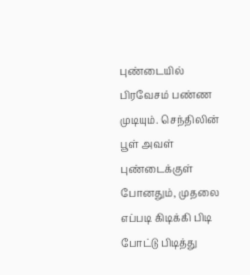புண்டையில் பிரவேசம் பண்ண முடியும். செந்திலின் பூள் அவள் புண்டைக்குள் போனதும், முதலை எப்படி கிடிக்கி பிடி போட்டு பிடித்து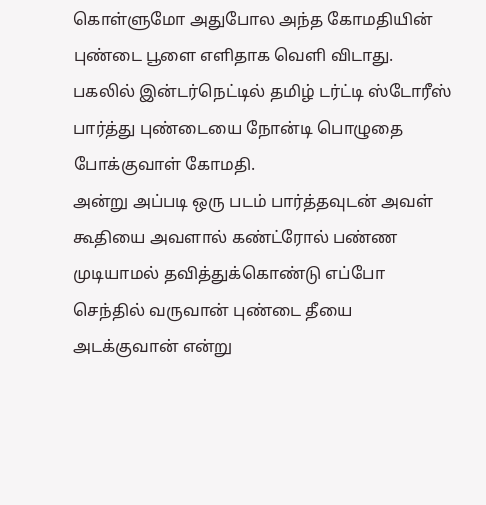கொள்ளுமோ அதுபோல அந்த கோமதியின் புண்டை பூளை எளிதாக வெளி விடாது. பகலில் இன்டர்நெட்டில் தமிழ் டர்ட்டி ஸ்டோரீஸ் பார்த்து புண்டையை நோன்டி பொழுதை போக்குவாள் கோமதி.
அன்று அப்படி ஒரு படம் பார்த்தவுடன் அவள் கூதியை அவளால் கண்ட்ரோல் பண்ண முடியாமல் தவித்துக்கொண்டு எப்போ செந்தில் வருவான் புண்டை தீயை அடக்குவான் என்று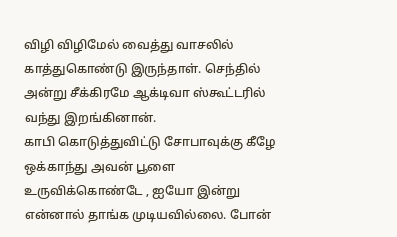விழி விழிமேல் வைத்து வாசலில் காத்துகொண்டு இருந்தாள். செந்தில் அன்று சீக்கிரமே ஆக்டிவா ஸ்கூட்டரில் வந்து இறங்கினான்.
காபி கொடுத்துவிட்டு சோபாவுக்கு கீழே ஒக்காந்து அவன் பூளை உருவிக்கொண்டே , ஐயோ இன்று என்னால் தாங்க முடியவில்லை. போன்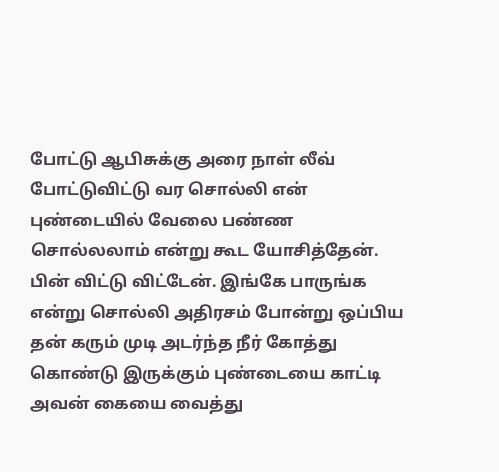போட்டு ஆபிசுக்கு அரை நாள் லீவ் போட்டுவிட்டு வர சொல்லி என் புண்டையில் வேலை பண்ண சொல்லலாம் என்று கூட யோசித்தேன். பின் விட்டு விட்டேன். இங்கே பாருங்க என்று சொல்லி அதிரசம் போன்று ஒப்பிய தன் கரும் முடி அடர்ந்த நீர் கோத்து கொண்டு இருக்கும் புண்டையை காட்டி அவன் கையை வைத்து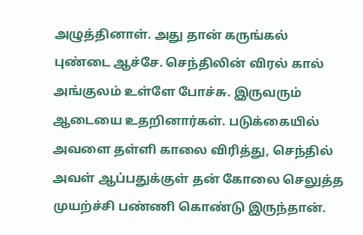அழுத்தினாள். அது தான் கருங்கல் புண்டை ஆச்சே. செந்திலின் விரல் கால் அங்குலம் உள்ளே போச்சு. இருவரும் ஆடையை உதறினார்கள். படுக்கையில் அவளை தள்ளி காலை விரித்து, செந்தில் அவள் ஆப்பதுக்குள் தன் கோலை செலுத்த முயற்ச்சி பண்ணி கொண்டு இருந்தான்.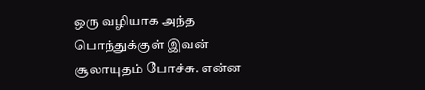ஒரு வழியாக அந்த பொந்துக்குள் இவன் சூலாயுதம் போச்சு. என்ன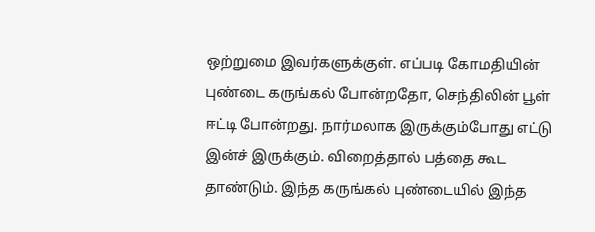ஒற்றுமை இவர்களுக்குள். எப்படி கோமதியின் புண்டை கருங்கல் போன்றதோ, செந்திலின் பூள் ஈட்டி போன்றது. நார்மலாக இருக்கும்போது எட்டு இன்ச் இருக்கும். விறைத்தால் பத்தை கூட தாண்டும். இந்த கருங்கல் புண்டையில் இந்த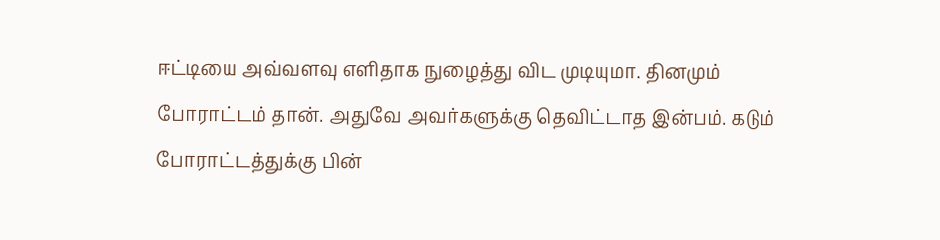ஈட்டியை அவ்வளவு எளிதாக நுழைத்து விட முடியுமா. தினமும் போராட்டம் தான். அதுவே அவர்களுக்கு தெவிட்டாத இன்பம். கடும் போராட்டத்துக்கு பின்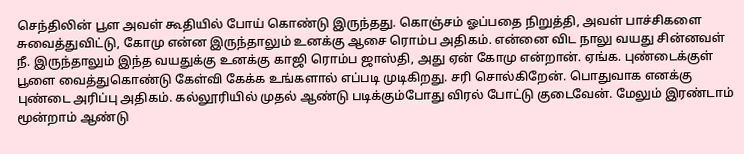செந்திலின் பூள அவள் கூதியில் போய் கொண்டு இருந்தது. கொஞ்சம் ஓப்பதை நிறுத்தி, அவள் பாச்சிகளை சுவைத்துவிட்டு, கோமு என்ன இருந்தாலும் உனக்கு ஆசை ரொம்ப அதிகம். என்னை விட நாலு வயது சின்னவள் நீ. இருந்தாலும் இந்த வயதுக்கு உனக்கு காஜி ரொம்ப ஜாஸ்தி, அது ஏன் கோமு என்றான். ஏங்க. புண்டைக்குள் பூளை வைத்துகொண்டு கேள்வி கேக்க உங்களால் எப்படி முடிகிறது. சரி சொல்கிறேன். பொதுவாக எனக்கு புண்டை அரிப்பு அதிகம். கல்லூரியில் முதல் ஆண்டு படிக்கும்போது விரல் போட்டு குடைவேன். மேலும் இரண்டாம் மூன்றாம் ஆண்டு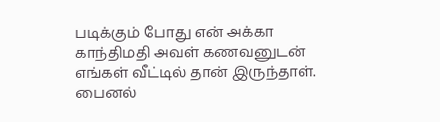படிக்கும் போது என் அக்கா காந்திமதி அவள் கணவனுடன் எங்கள் வீட்டில் தான் இருந்தாள். பைனல்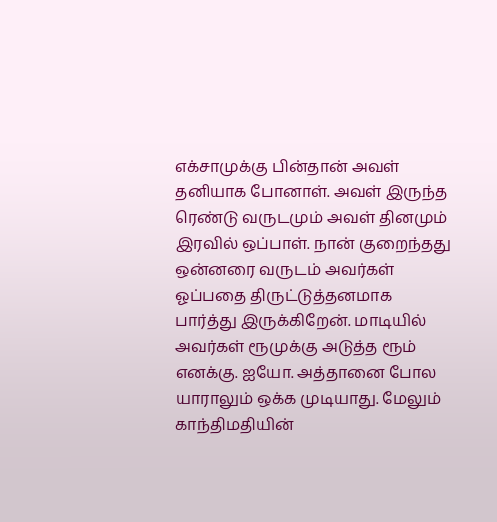எக்சாமுக்கு பின்தான் அவள் தனியாக போனாள். அவள் இருந்த ரெண்டு வருடமும் அவள் தினமும் இரவில் ஒப்பாள். நான் குறைந்தது ஒன்னரை வருடம் அவர்கள் ஓப்பதை திருட்டுத்தனமாக பார்த்து இருக்கிறேன். மாடியில் அவர்கள் ரூமுக்கு அடுத்த ரூம் எனக்கு. ஐயோ. அத்தானை போல யாராலும் ஒக்க முடியாது. மேலும் காந்திமதியின்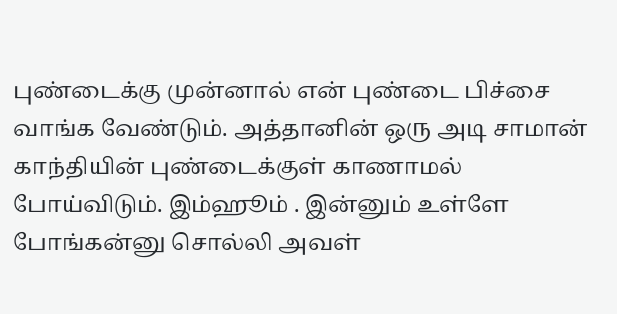புண்டைக்கு முன்னால் என் புண்டை பிச்சை வாங்க வேண்டும். அத்தானின் ஒரு அடி சாமான் காந்தியின் புண்டைக்குள் காணாமல் போய்விடும். இம்ஹூம் . இன்னும் உள்ளே போங்கன்னு சொல்லி அவள்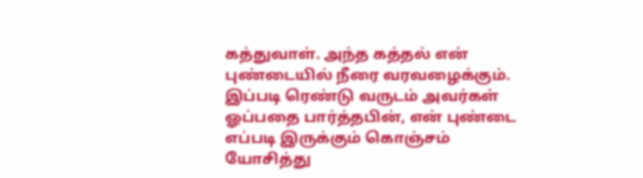கத்துவாள். அந்த கத்தல் என் புண்டையில் நீரை வரவழைக்கும். இப்படி ரெண்டு வருடம் அவர்கள் ஓப்பதை பார்த்தபின், என் புண்டை எப்படி இருக்கும் கொஞ்சம் யோசித்து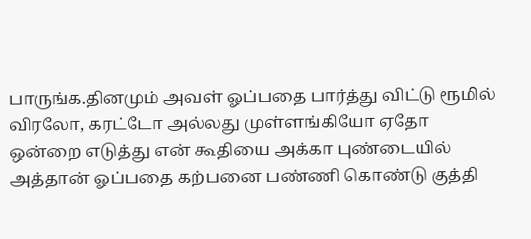பாருங்க.தினமும் அவள் ஓப்பதை பார்த்து விட்டு ரூமில் விரலோ, கரட்டோ அல்லது முள்ளங்கியோ ஏதோ ஒன்றை எடுத்து என் கூதியை அக்கா புண்டையில் அத்தான் ஓப்பதை கற்பனை பண்ணி கொண்டு குத்தி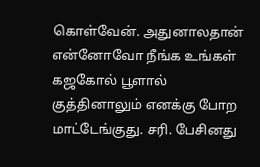கொள்வேன். அதுனாலதான் என்னோவோ நீங்க உங்கள் கஜகோல் பூளால் குத்தினாலும் எனக்கு போற மாட்டேங்குது. சரி. பேசினது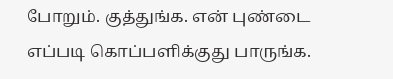போறும். குத்துங்க. என் புண்டை எப்படி கொப்பளிக்குது பாருங்க.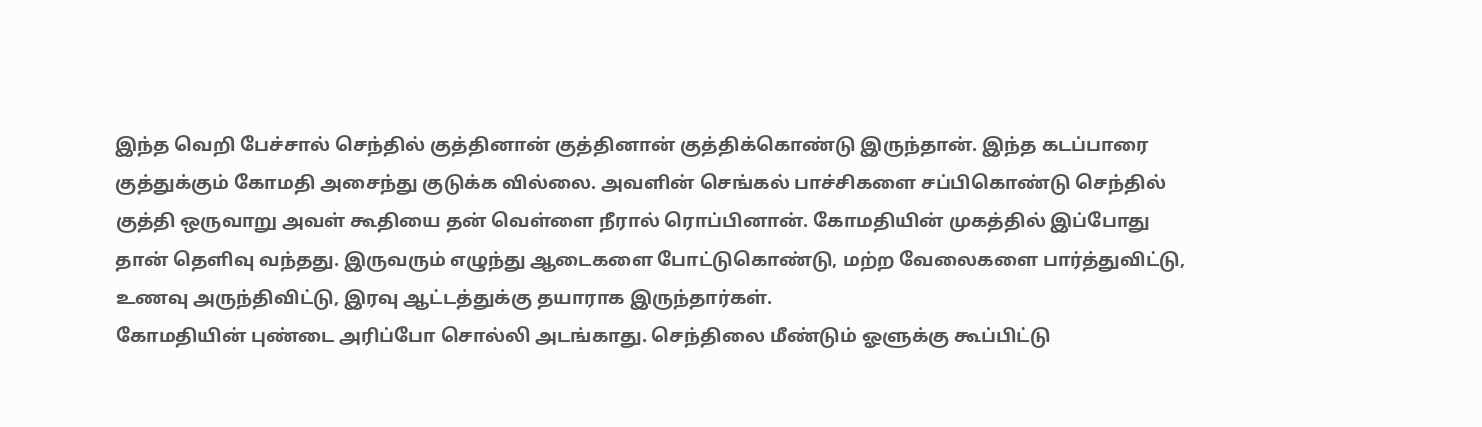இந்த வெறி பேச்சால் செந்தில் குத்தினான் குத்தினான் குத்திக்கொண்டு இருந்தான். இந்த கடப்பாரை குத்துக்கும் கோமதி அசைந்து குடுக்க வில்லை. அவளின் செங்கல் பாச்சிகளை சப்பிகொண்டு செந்தில் குத்தி ஒருவாறு அவள் கூதியை தன் வெள்ளை நீரால் ரொப்பினான். கோமதியின் முகத்தில் இப்போது தான் தெளிவு வந்தது. இருவரும் எழுந்து ஆடைகளை போட்டுகொண்டு, மற்ற வேலைகளை பார்த்துவிட்டு, உணவு அருந்திவிட்டு, இரவு ஆட்டத்துக்கு தயாராக இருந்தார்கள்.
கோமதியின் புண்டை அரிப்போ சொல்லி அடங்காது. செந்திலை மீண்டும் ஓளுக்கு கூப்பிட்டு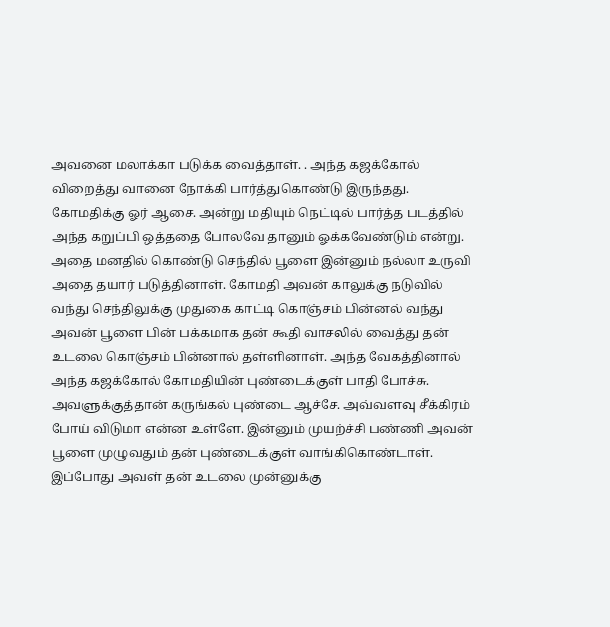அவனை மலாக்கா படுக்க வைத்தாள். . அந்த கஜக்கோல் விறைத்து வானை நோக்கி பார்த்துகொண்டு இருந்தது. கோமதிக்கு ஓர் ஆசை. அன்று மதியும் நெட்டில் பார்த்த படத்தில் அந்த கறுப்பி ஒத்ததை போலவே தானும் ஓக்கவேண்டும் என்று. அதை மனதில் கொண்டு செந்தில் பூளை இன்னும் நல்லா உருவி அதை தயார் படுத்தினாள். கோமதி அவன் காலுக்கு நடுவில் வந்து செந்திலுக்கு முதுகை காட்டி கொஞ்சம் பின்னல் வந்து அவன் பூளை பின் பக்கமாக தன் கூதி வாசலில் வைத்து தன் உடலை கொஞ்சம் பின்னால் தள்ளினாள். அந்த வேகத்தினால் அந்த கஜக்கோல் கோமதியின் புண்டைக்குள் பாதி போச்சு.
அவளுக்குத்தான் கருங்கல் புண்டை ஆச்சே. அவ்வளவு சீக்கிரம் போய் விடுமா என்ன உள்ளே. இன்னும் முயற்ச்சி பண்ணி அவன் பூளை முழுவதும் தன் புண்டைக்குள் வாங்கிகொண்டாள். இப்போது அவள் தன் உடலை முன்னுக்கு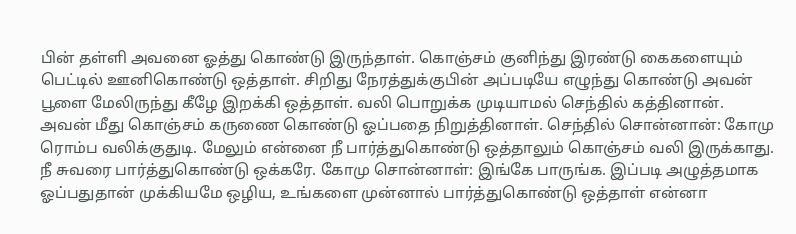பின் தள்ளி அவனை ஓத்து கொண்டு இருந்தாள். கொஞ்சம் குனிந்து இரண்டு கைகளையும் பெட்டில் ஊனிகொண்டு ஒத்தாள். சிறிது நேரத்துக்குபின் அப்படியே எழுந்து கொண்டு அவன் பூளை மேலிருந்து கீழே இறக்கி ஒத்தாள். வலி பொறுக்க முடியாமல் செந்தில் கத்தினான். அவன் மீது கொஞ்சம் கருணை கொண்டு ஓப்பதை நிறுத்தினாள். செந்தில் சொன்னான்: கோமு ரொம்ப வலிக்குதுடி. மேலும் என்னை நீ பார்த்துகொண்டு ஒத்தாலும் கொஞ்சம் வலி இருக்காது. நீ சுவரை பார்த்துகொண்டு ஒக்கரே. கோமு சொன்னாள்: இங்கே பாருங்க. இப்படி அழுத்தமாக ஓப்பதுதான் முக்கியமே ஒழிய, உங்களை முன்னால் பார்த்துகொண்டு ஒத்தாள் என்னா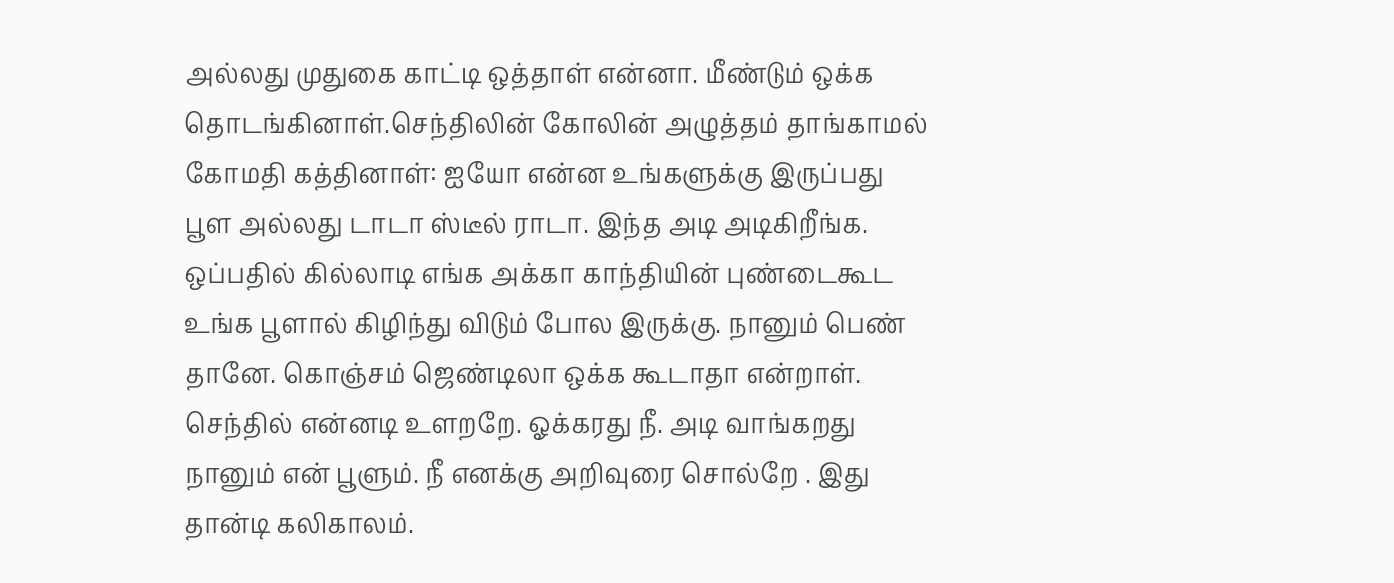அல்லது முதுகை காட்டி ஒத்தாள் என்னா. மீண்டும் ஒக்க தொடங்கினாள்.செந்திலின் கோலின் அழுத்தம் தாங்காமல் கோமதி கத்தினாள்: ஐயோ என்ன உங்களுக்கு இருப்பது பூள அல்லது டாடா ஸ்டீல் ராடா. இந்த அடி அடிகிறீங்க. ஒப்பதில் கில்லாடி எங்க அக்கா காந்தியின் புண்டைகூட உங்க பூளால் கிழிந்து விடும் போல இருக்கு. நானும் பெண் தானே. கொஞ்சம் ஜெண்டிலா ஒக்க கூடாதா என்றாள். செந்தில் என்னடி உளறறே. ஓக்கரது நீ. அடி வாங்கறது நானும் என் பூளும். நீ எனக்கு அறிவுரை சொல்றே . இது தான்டி கலிகாலம்.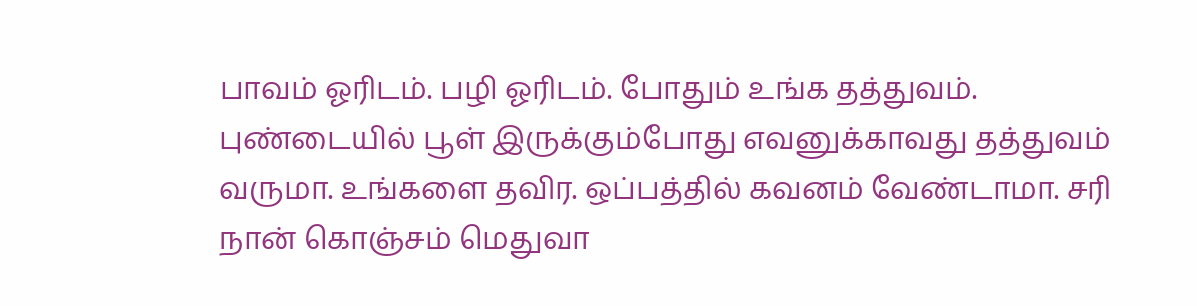பாவம் ஓரிடம். பழி ஓரிடம். போதும் உங்க தத்துவம். புண்டையில் பூள் இருக்கும்போது எவனுக்காவது தத்துவம் வருமா. உங்களை தவிர. ஒப்பத்தில் கவனம் வேண்டாமா. சரி நான் கொஞ்சம் மெதுவா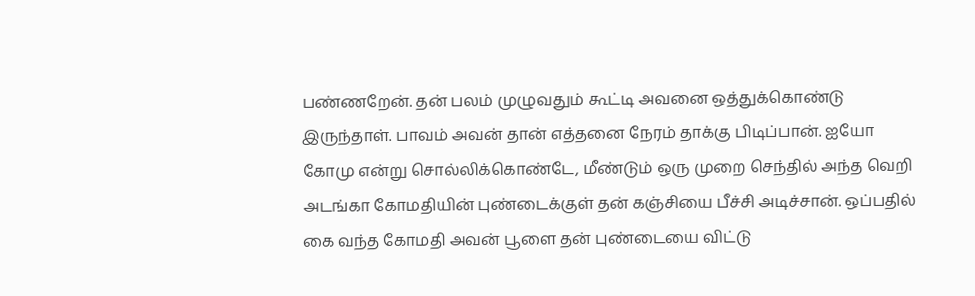பண்ணறேன். தன் பலம் முழுவதும் கூட்டி அவனை ஒத்துக்கொண்டு இருந்தாள். பாவம் அவன் தான் எத்தனை நேரம் தாக்கு பிடிப்பான். ஐயோ கோமு என்று சொல்லிக்கொண்டே, மீண்டும் ஒரு முறை செந்தில் அந்த வெறி அடங்கா கோமதியின் புண்டைக்குள் தன் கஞ்சியை பீச்சி அடிச்சான். ஒப்பதில் கை வந்த கோமதி அவன் பூளை தன் புண்டையை விட்டு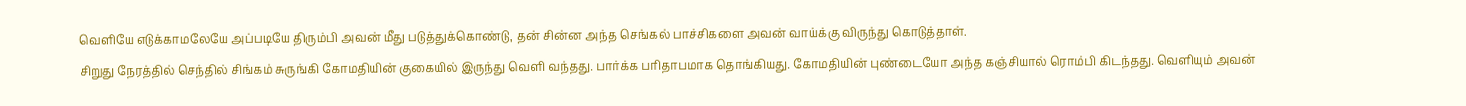வெளியே எடுக்காமலேயே அப்படியே திரும்பி அவன் மீது படுத்துக்கொண்டு, தன் சின்ன அந்த செங்கல் பாச்சிகளை அவன் வாய்க்கு விருந்து கொடுத்தாள்.
சிறுது நேரத்தில் செந்தில் சிங்கம் சுருங்கி கோமதியின் குகையில் இருந்து வெளி வந்தது. பார்க்க பரிதாபமாக தொங்கியது. கோமதியின் புண்டையோ அந்த கஞ்சியால் ரொம்பி கிடந்தது. வெளியும் அவன்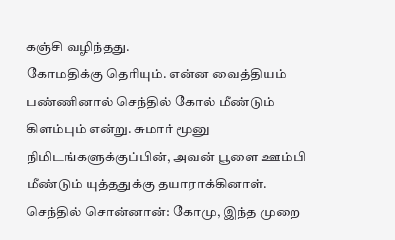கஞ்சி வழிந்தது.
கோமதிக்கு தெரியும். என்ன வைத்தியம் பண்ணினால் செந்தில் கோல் மீண்டும் கிளம்பும் என்று. சுமார் மூனு நிமிடங்களுக்குப்பின், அவன் பூளை ஊம்பி மீண்டும் யுத்ததுக்கு தயாராக்கினாள்.
செந்தில் சொன்னான்: கோமு, இந்த முறை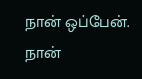நான் ஒப்பேன். நான்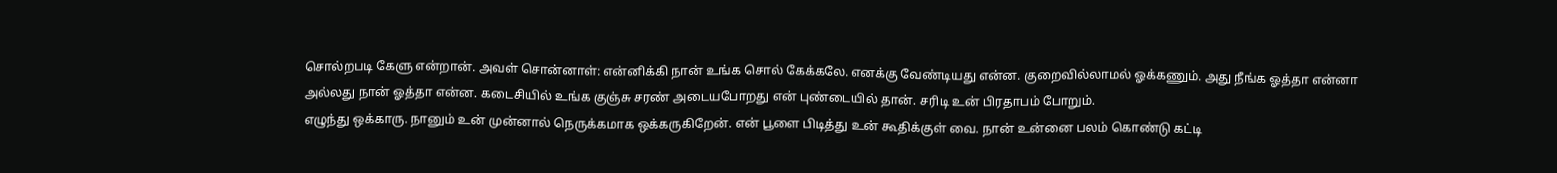சொல்றபடி கேளு என்றான். அவள் சொன்னாள்: என்னிக்கி நான் உங்க சொல் கேக்கலே. எனக்கு வேண்டியது என்ன. குறைவில்லாமல் ஓக்கணும். அது நீங்க ஓத்தா என்னா அல்லது நான் ஓத்தா என்ன. கடைசியில் உங்க குஞ்சு சரண் அடையபோறது என் புண்டையில் தான். சரிடி உன் பிரதாபம் போறும்.
எழுந்து ஒக்காரு. நானும் உன் முன்னால் நெருக்கமாக ஒக்கருகிறேன். என் பூளை பிடித்து உன் கூதிக்குள் வை. நான் உன்னை பலம் கொண்டு கட்டி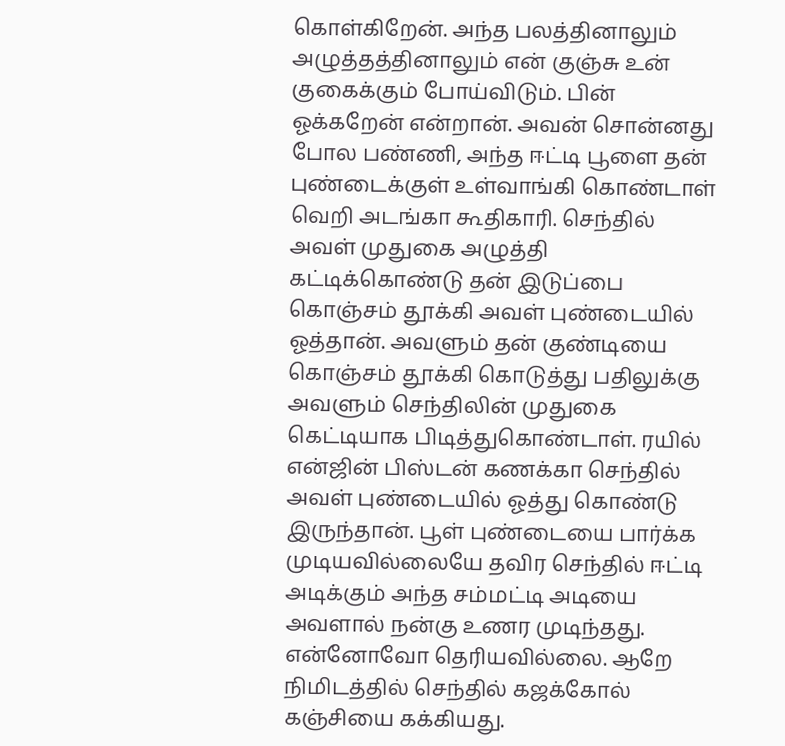கொள்கிறேன். அந்த பலத்தினாலும் அழுத்தத்தினாலும் என் குஞ்சு உன் குகைக்கும் போய்விடும். பின் ஓக்கறேன் என்றான். அவன் சொன்னது போல பண்ணி, அந்த ஈட்டி பூளை தன் புண்டைக்குள் உள்வாங்கி கொண்டாள் வெறி அடங்கா கூதிகாரி. செந்தில் அவள் முதுகை அழுத்தி கட்டிக்கொண்டு தன் இடுப்பை கொஞ்சம் தூக்கி அவள் புண்டையில் ஓத்தான். அவளும் தன் குண்டியை கொஞ்சம் தூக்கி கொடுத்து பதிலுக்கு அவளும் செந்திலின் முதுகை கெட்டியாக பிடித்துகொண்டாள். ரயில் என்ஜின் பிஸ்டன் கணக்கா செந்தில் அவள் புண்டையில் ஓத்து கொண்டு இருந்தான். பூள் புண்டையை பார்க்க முடியவில்லையே தவிர செந்தில் ஈட்டி அடிக்கும் அந்த சம்மட்டி அடியை அவளால் நன்கு உணர முடிந்தது.
என்னோவோ தெரியவில்லை. ஆறே நிமிடத்தில் செந்தில் கஜக்கோல் கஞ்சியை கக்கியது.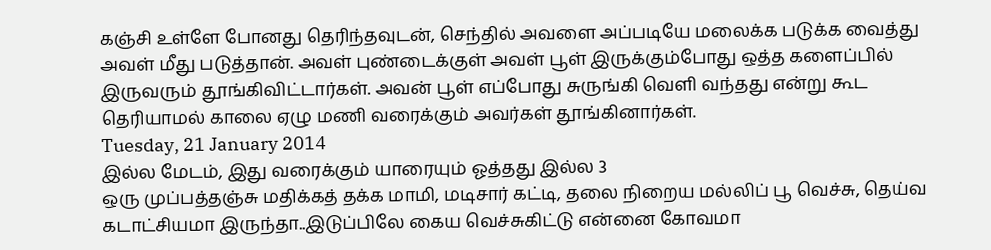கஞ்சி உள்ளே போனது தெரிந்தவுடன், செந்தில் அவளை அப்படியே மலைக்க படுக்க வைத்து அவள் மீது படுத்தான். அவள் புண்டைக்குள் அவள் பூள் இருக்கும்போது ஒத்த களைப்பில் இருவரும் தூங்கிவிட்டார்கள். அவன் பூள் எப்போது சுருங்கி வெளி வந்தது என்று கூட தெரியாமல் காலை ஏழு மணி வரைக்கும் அவர்கள் தூங்கினார்கள்.
Tuesday, 21 January 2014
இல்ல மேடம், இது வரைக்கும் யாரையும் ஓத்தது இல்ல 3
ஒரு முப்பத்தஞ்சு மதிக்கத் தக்க மாமி, மடிசார் கட்டி, தலை நிறைய மல்லிப் பூ வெச்சு, தெய்வ கடாட்சியமா இருந்தா..இடுப்பிலே கைய வெச்சுகிட்டு என்னை கோவமா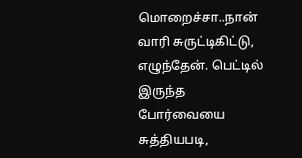மொறைச்சா..நான் வாரி சுருட்டிகிட்டு, எழுந்தேன். பெட்டில் இருந்த போர்வையை சுத்தியபடி,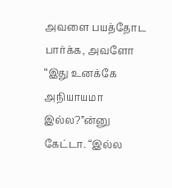அவளை பயத்தோட பார்க்க, அவளோ “இது உனக்கே அநியாயமா இல்ல?”ன்னு கேட்டா. “இல்ல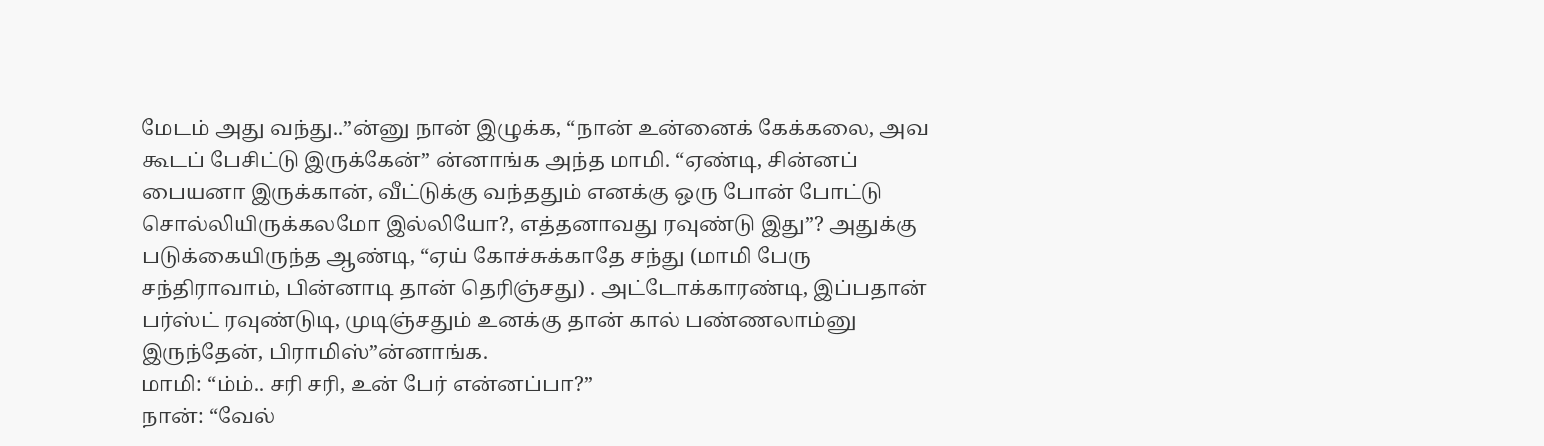மேடம் அது வந்து..”ன்னு நான் இழுக்க, “நான் உன்னைக் கேக்கலை, அவ கூடப் பேசிட்டு இருக்கேன்” ன்னாங்க அந்த மாமி. “ஏண்டி, சின்னப் பையனா இருக்கான், வீட்டுக்கு வந்ததும் எனக்கு ஒரு போன் போட்டு சொல்லியிருக்கலமோ இல்லியோ?, எத்தனாவது ரவுண்டு இது”? அதுக்கு படுக்கையிருந்த ஆண்டி, “ஏய் கோச்சுக்காதே சந்து (மாமி பேரு சந்திராவாம், பின்னாடி தான் தெரிஞ்சது) . அட்டோக்காரண்டி, இப்பதான் பர்ஸ்ட் ரவுண்டுடி, முடிஞ்சதும் உனக்கு தான் கால் பண்ணலாம்னு இருந்தேன், பிராமிஸ்”ன்னாங்க.
மாமி: “ம்ம்.. சரி சரி, உன் பேர் என்னப்பா?”
நான்: “வேல்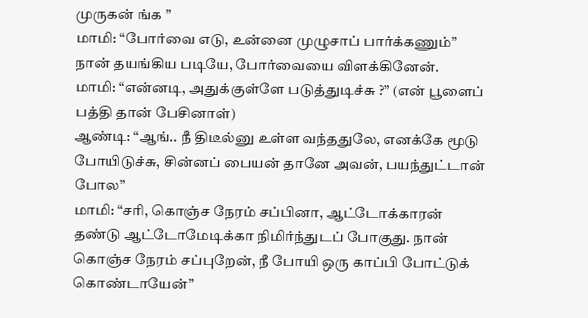முருகன் ங்க ”
மாமி: “போர்வை எடு, உன்னை முழுசாப் பார்க்கணும்”
நான் தயங்கிய படியே, போர்வையை விளக்கினேன்.
மாமி: “என்னடி, அதுக்குள்ளே படுத்துடிச்சு ?” (என் பூளைப் பத்தி தான் பேசினாள்)
ஆண்டி: “ஆங்.. நீ திடீல்னு உள்ள வந்ததுலே, எனக்கே மூடு போயிடுச்சு, சின்னப் பையன் தானே அவன், பயந்துட்டான் போல”
மாமி: “சரி, கொஞ்ச நேரம் சப்பினா, ஆட்டோக்காரன் தண்டு ஆட்டோமேடிக்கா நிமிர்ந்துடப் போகுது. நான் கொஞ்ச நேரம் சப்புறேன், நீ போயி ஒரு காப்பி போட்டுக் கொண்டாயேன்”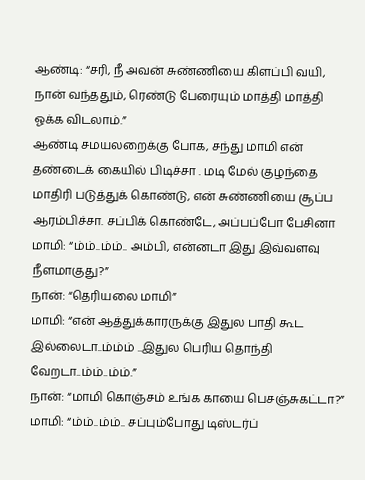ஆண்டி: “சரி, நீ அவன் சுண்ணியை கிளப்பி வயி, நான் வந்ததும், ரெண்டு பேரையும் மாத்தி மாத்தி ஓக்க விடலாம்.”
ஆண்டி சமயலறைக்கு போக, சந்து மாமி என் தண்டைக் கையில் பிடிச்சா . மடி மேல் குழந்தை மாதிரி படுத்துக் கொண்டு, என் சுண்ணியை சூப்ப ஆரம்பிச்சா. சப்பிக் கொண்டே, அப்பப்போ பேசினா
மாமி: “ம்ம்..ம்ம்.. அம்பி, என்னடா இது இவ்வளவு நீளமாகுது?”
நான்: “தெரியலை மாமி”
மாமி: “என் ஆத்துக்காரருக்கு இதுல பாதி கூட இல்லைடா..ம்ம்ம் ..இதுல பெரிய தொந்தி வேறடா..ம்ம்..ம்ம்.”
நான்: “மாமி கொஞ்சம் உங்க காயை பெசஞ்சுகட்டா?”
மாமி: “ம்ம்..ம்ம்.. சப்பும்போது டிஸ்டர்ப்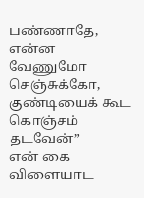பண்ணாதே, என்ன வேணுமோ செஞ்சுக்கோ, குண்டியைக் கூட கொஞ்சம் தடவேன்”
என் கை விளையாட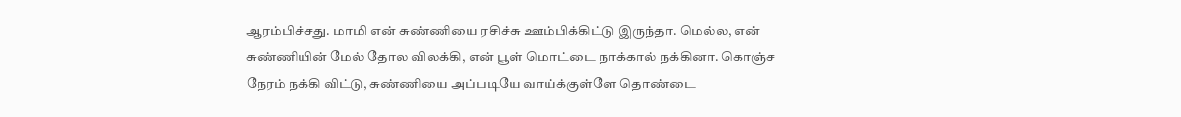ஆரம்பிச்சது. மாமி என் சுண்ணியை ரசிச்சு ஊம்பிக்கிட்டு இருந்தா. மெல்ல, என் சுண்ணியின் மேல் தோல விலக்கி, என் பூள் மொட்டை நாக்கால் நக்கினா. கொஞ்ச நேரம் நக்கி விட்டு, சுண்ணியை அப்படியே வாய்க்குள்ளே தொண்டை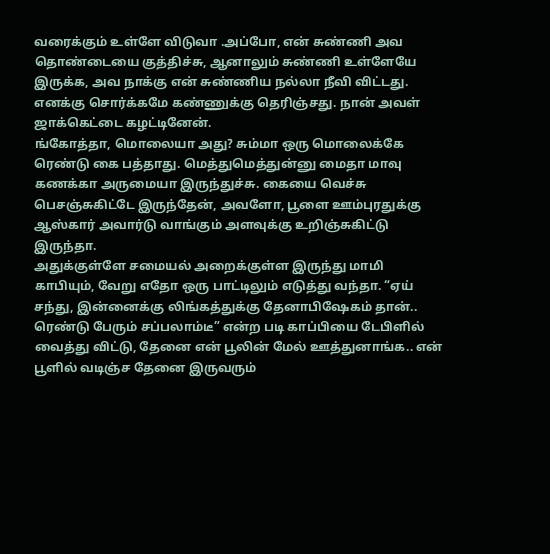வரைக்கும் உள்ளே விடுவா .அப்போ, என் சுண்ணி அவ தொண்டையை குத்திச்சு, ஆனாலும் சுண்ணி உள்ளேயே இருக்க, அவ நாக்கு என் சுண்ணிய நல்லா நீவி விட்டது. எனக்கு சொர்க்கமே கண்ணுக்கு தெரிஞ்சது. நான் அவள் ஜாக்கெட்டை கழட்டினேன்.
ங்கோத்தா, மொலையா அது? சும்மா ஒரு மொலைக்கே ரெண்டு கை பத்தாது. மெத்துமெத்துன்னு மைதா மாவு கணக்கா அருமையா இருந்துச்சு. கையை வெச்சு பெசஞ்சுகிட்டே இருந்தேன், அவளோ, பூளை ஊம்புரதுக்கு ஆஸ்கார் அவார்டு வாங்கும் அளவுக்கு உறிஞ்சுகிட்டு இருந்தா.
அதுக்குள்ளே சமையல் அறைக்குள்ள இருந்து மாமி காபியும், வேறு எதோ ஒரு பாட்டிலும் எடுத்து வந்தா. “ஏய் சந்து, இன்னைக்கு லிங்கத்துக்கு தேனாபிஷேகம் தான்.. ரெண்டு பேரும் சப்பலாம்டீ” என்ற படி காப்பியை டேபிளில் வைத்து விட்டு, தேனை என் பூலின் மேல் ஊத்துனாங்க.. என் பூளில் வடிஞ்ச தேனை இருவரும்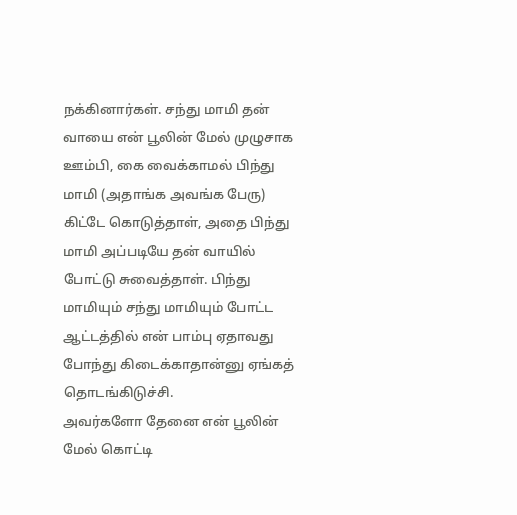நக்கினார்கள். சந்து மாமி தன் வாயை என் பூலின் மேல் முழுசாக ஊம்பி, கை வைக்காமல் பிந்து மாமி (அதாங்க அவங்க பேரு) கிட்டே கொடுத்தாள், அதை பிந்து மாமி அப்படியே தன் வாயில் போட்டு சுவைத்தாள். பிந்து மாமியும் சந்து மாமியும் போட்ட ஆட்டத்தில் என் பாம்பு ஏதாவது போந்து கிடைக்காதான்னு ஏங்கத் தொடங்கிடுச்சி.
அவர்களோ தேனை என் பூலின் மேல் கொட்டி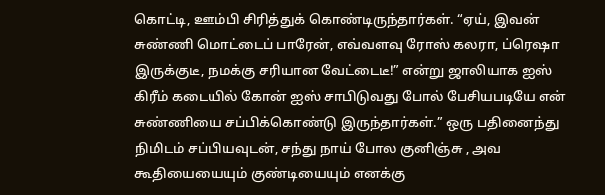கொட்டி, ஊம்பி சிரித்துக் கொண்டிருந்தார்கள். “ஏய், இவன் சுண்ணி மொட்டைப் பாரேன், எவ்வளவு ரோஸ் கலரா, ப்ரெஷா இருக்குடீ, நமக்கு சரியான வேட்டைடீ!” என்று ஜாலியாக ஐஸ் கிரீம் கடையில் கோன் ஐஸ் சாபிடுவது போல் பேசியபடியே என் சுண்ணியை சப்பிக்கொண்டு இருந்தார்கள்.” ஒரு பதினைந்து நிமிடம் சப்பியவுடன், சந்து நாய் போல குனிஞ்சு , அவ கூதியையையும் குண்டியையும் எனக்கு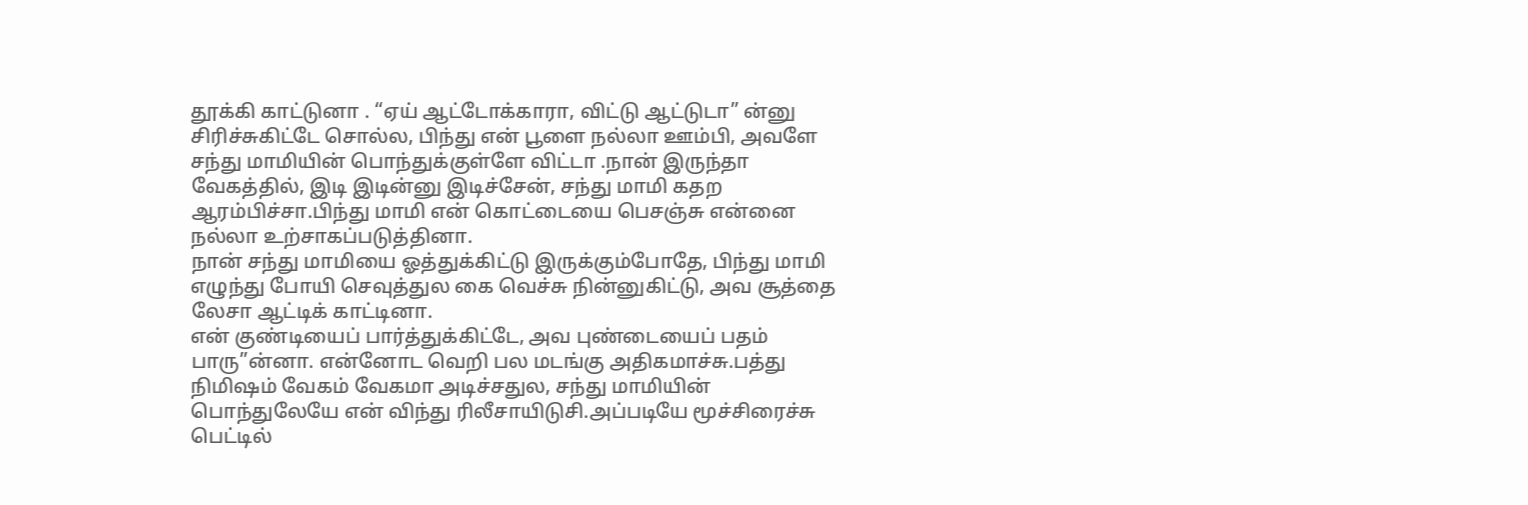தூக்கி காட்டுனா . “ஏய் ஆட்டோக்காரா, விட்டு ஆட்டுடா” ன்னு சிரிச்சுகிட்டே சொல்ல, பிந்து என் பூளை நல்லா ஊம்பி, அவளே சந்து மாமியின் பொந்துக்குள்ளே விட்டா .நான் இருந்தா வேகத்தில், இடி இடின்னு இடிச்சேன், சந்து மாமி கதற ஆரம்பிச்சா.பிந்து மாமி என் கொட்டையை பெசஞ்சு என்னை நல்லா உற்சாகப்படுத்தினா.
நான் சந்து மாமியை ஓத்துக்கிட்டு இருக்கும்போதே, பிந்து மாமி எழுந்து போயி செவுத்துல கை வெச்சு நின்னுகிட்டு, அவ சூத்தை லேசா ஆட்டிக் காட்டினா.
என் குண்டியைப் பார்த்துக்கிட்டே, அவ புண்டையைப் பதம் பாரு”ன்னா. என்னோட வெறி பல மடங்கு அதிகமாச்சு.பத்து நிமிஷம் வேகம் வேகமா அடிச்சதுல, சந்து மாமியின் பொந்துலேயே என் விந்து ரிலீசாயிடுசி.அப்படியே மூச்சிரைச்சு பெட்டில்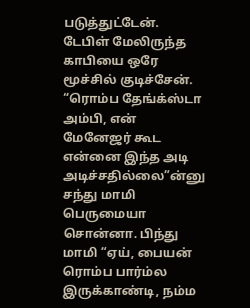படுத்துட்டேன். டேபிள் மேலிருந்த காபியை ஒரே மூச்சில் குடிச்சேன்.
“ரொம்ப தேங்க்ஸ்டா அம்பி, என் மேனேஜர் கூட என்னை இந்த அடி அடிச்சதில்லை”ன்னு சந்து மாமி பெருமையா சொன்னா. பிந்து மாமி “ஏய், பையன் ரொம்ப பார்ம்ல இருக்காண்டி, நம்ம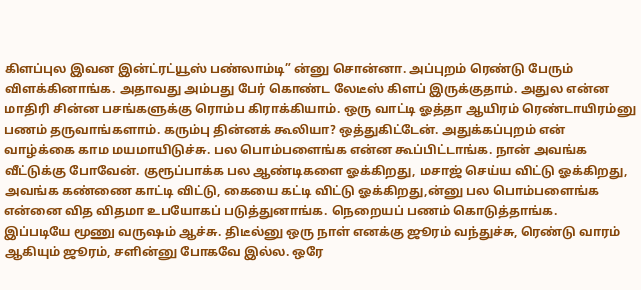கிளப்புல இவன இன்ட்ரட்யூஸ் பண்லாம்டி” ன்னு சொன்னா. அப்புறம் ரெண்டு பேரும் விளக்கினாங்க. அதாவது அம்பது பேர் கொண்ட லேடீஸ் கிளப் இருக்குதாம். அதுல என்ன மாதிரி சின்ன பசங்களுக்கு ரொம்ப கிராக்கியாம். ஒரு வாட்டி ஓத்தா ஆயிரம் ரெண்டாயிரம்னு பணம் தருவாங்களாம். கரும்பு தின்னக் கூலியா? ஒத்துகிட்டேன். அதுக்கப்புறம் என் வாழ்க்கை காம மயமாயிடுச்சு. பல பொம்பளைங்க என்ன கூப்பிட்டாங்க. நான் அவங்க வீட்டுக்கு போவேன். குரூப்பாக்க பல ஆண்டிகளை ஓக்கிறது, மசாஜ் செய்ய விட்டு ஓக்கிறது, அவங்க கண்ணை காட்டி விட்டு, கையை கட்டி விட்டு ஓக்கிறது,ன்னு பல பொம்பளைங்க என்னை வித விதமா உபயோகப் படுத்துனாங்க. நெறையப் பணம் கொடுத்தாங்க.
இப்படியே மூணு வருஷம் ஆச்சு. திடீல்னு ஒரு நாள் எனக்கு ஜூரம் வந்துச்சு, ரெண்டு வாரம் ஆகியும் ஜூரம், சளின்னு போகவே இல்ல. ஒரே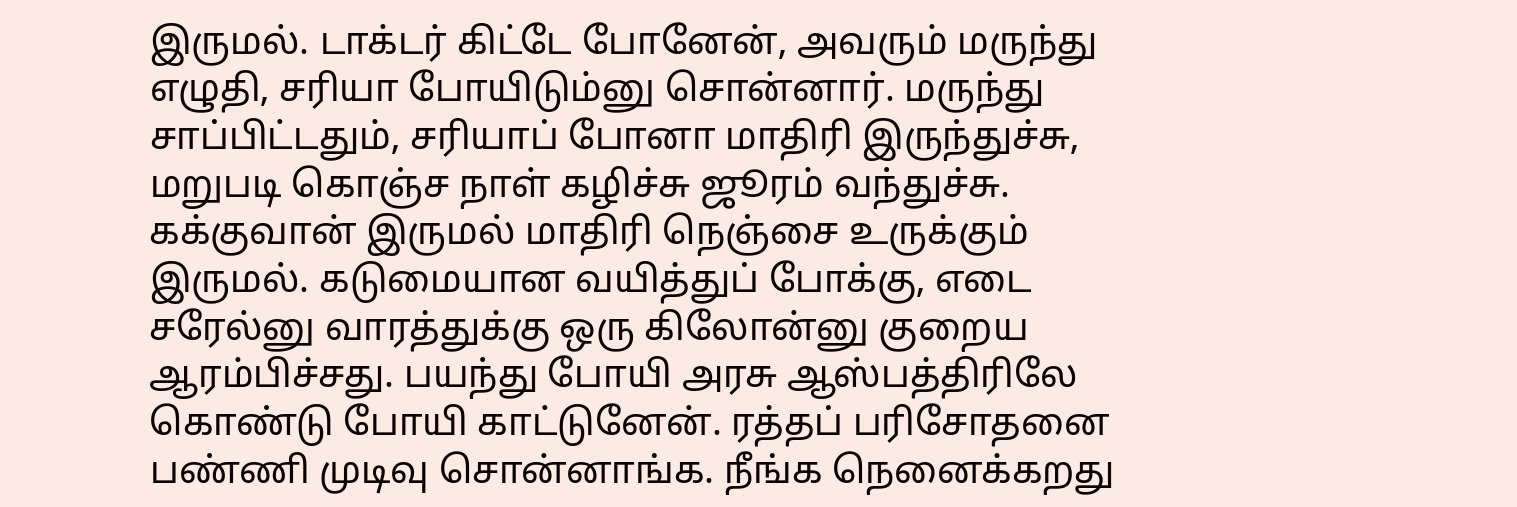இருமல். டாக்டர் கிட்டே போனேன், அவரும் மருந்து எழுதி, சரியா போயிடும்னு சொன்னார். மருந்து சாப்பிட்டதும், சரியாப் போனா மாதிரி இருந்துச்சு, மறுபடி கொஞ்ச நாள் கழிச்சு ஜூரம் வந்துச்சு. கக்குவான் இருமல் மாதிரி நெஞ்சை உருக்கும் இருமல். கடுமையான வயித்துப் போக்கு, எடை சரேல்னு வாரத்துக்கு ஒரு கிலோன்னு குறைய ஆரம்பிச்சது. பயந்து போயி அரசு ஆஸ்பத்திரிலே கொண்டு போயி காட்டுனேன். ரத்தப் பரிசோதனை பண்ணி முடிவு சொன்னாங்க. நீங்க நெனைக்கறது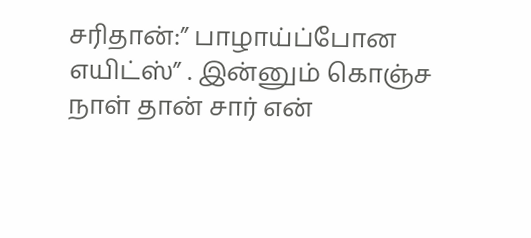சரிதான்:” பாழாய்ப்போன எயிட்ஸ்” . இன்னும் கொஞ்ச நாள் தான் சார் என்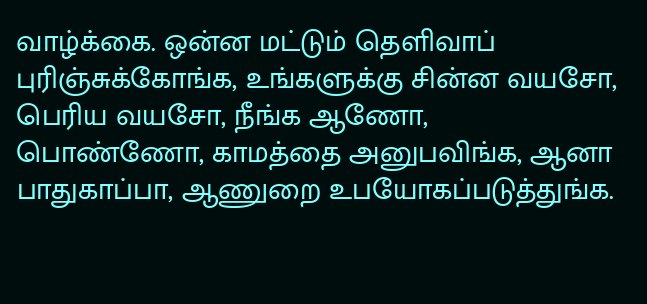வாழ்க்கை. ஒன்ன மட்டும் தெளிவாப் புரிஞ்சுக்கோங்க, உங்களுக்கு சின்ன வயசோ, பெரிய வயசோ, நீங்க ஆணோ, பொண்ணோ, காமத்தை அனுபவிங்க, ஆனா பாதுகாப்பா, ஆணுறை உபயோகப்படுத்துங்க.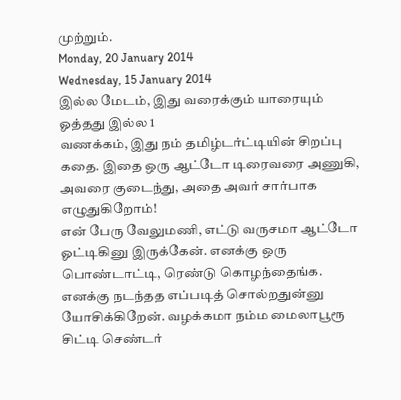முற்றும்.
Monday, 20 January 2014
Wednesday, 15 January 2014
இல்ல மேடம், இது வரைக்கும் யாரையும் ஓத்தது இல்ல 1
வணக்கம், இது நம் தமிழ்டர்ட்டியின் சிறப்பு கதை. இதை ஒரு ஆட்டோ டிரைவரை அணுகி, அவரை குடைந்து, அதை அவர் சார்பாக எழுதுகிறோம்!
என் பேரு வேலுமணி, எட்டு வருசமா ஆட்டோ ஓட்டிகினு இருக்கேன். எனக்கு ஒரு பொண்டாட்டி, ரெண்டு கொழந்தைங்க.
எனக்கு நடந்தத எப்படித் சொல்றதுன்னு யோசிக்கிறேன். வழக்கமா நம்ம மைலாபூரூ சிட்டி செண்டர்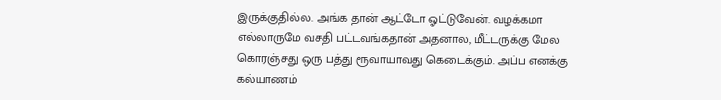இருக்குதில்ல. அங்க தான் ஆட்டோ ஓட்டுவேன். வழக்கமா எல்லாருமே வசதி பட்டவங்கதான் அதனால, மீட்டருக்கு மேல கொரஞ்சது ஒரு பத்து ரூவாயாவது கெடைக்கும். அப்ப எனக்கு கல்யாணம்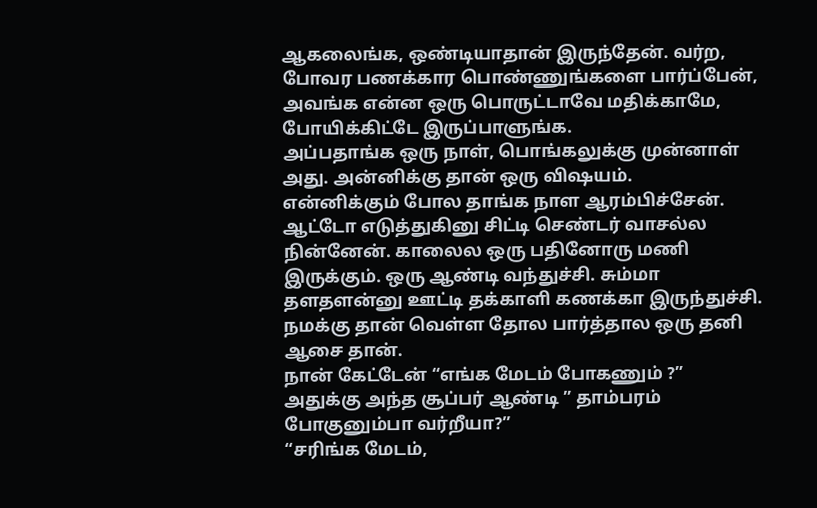ஆகலைங்க, ஒண்டியாதான் இருந்தேன். வர்ற, போவர பணக்கார பொண்ணுங்களை பார்ப்பேன், அவங்க என்ன ஒரு பொருட்டாவே மதிக்காமே, போயிக்கிட்டே இருப்பாளுங்க.
அப்பதாங்க ஒரு நாள், பொங்கலுக்கு முன்னாள் அது. அன்னிக்கு தான் ஒரு விஷயம்.
என்னிக்கும் போல தாங்க நாள ஆரம்பிச்சேன். ஆட்டோ எடுத்துகினு சிட்டி செண்டர் வாசல்ல நின்னேன். காலைல ஒரு பதினோரு மணி இருக்கும். ஒரு ஆண்டி வந்துச்சி. சும்மா தளதளன்னு ஊட்டி தக்காளி கணக்கா இருந்துச்சி. நமக்கு தான் வெள்ள தோல பார்த்தால ஒரு தனி ஆசை தான்.
நான் கேட்டேன் “எங்க மேடம் போகணும் ?”
அதுக்கு அந்த சூப்பர் ஆண்டி ” தாம்பரம் போகுனும்பா வர்றீயா?”
“சரிங்க மேடம்,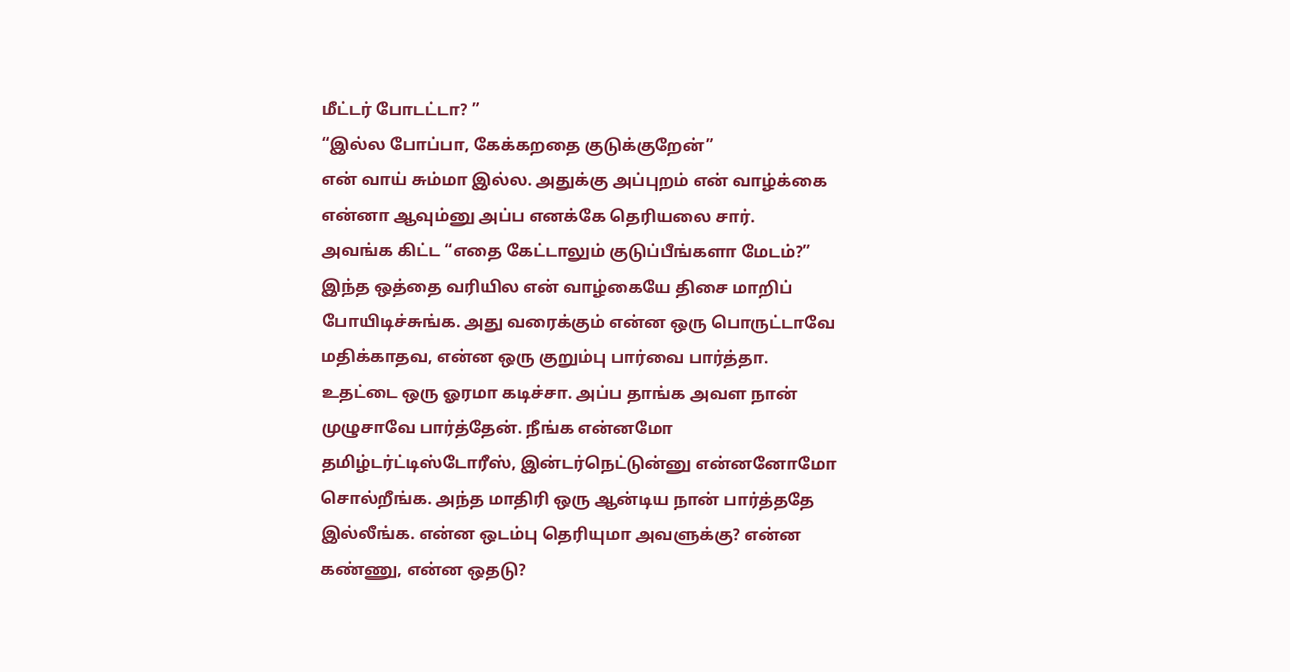மீட்டர் போடட்டா? ”
“இல்ல போப்பா, கேக்கறதை குடுக்குறேன்”
என் வாய் சும்மா இல்ல. அதுக்கு அப்புறம் என் வாழ்க்கை என்னா ஆவும்னு அப்ப எனக்கே தெரியலை சார்.
அவங்க கிட்ட “எதை கேட்டாலும் குடுப்பீங்களா மேடம்?”
இந்த ஒத்தை வரியில என் வாழ்கையே திசை மாறிப் போயிடிச்சுங்க. அது வரைக்கும் என்ன ஒரு பொருட்டாவே மதிக்காதவ, என்ன ஒரு குறும்பு பார்வை பார்த்தா. உதட்டை ஒரு ஓரமா கடிச்சா. அப்ப தாங்க அவள நான் முழுசாவே பார்த்தேன். நீங்க என்னமோ தமிழ்டர்ட்டிஸ்டோரீஸ், இன்டர்நெட்டுன்னு என்னனோமோ சொல்றீங்க. அந்த மாதிரி ஒரு ஆன்டிய நான் பார்த்ததே இல்லீங்க. என்ன ஒடம்பு தெரியுமா அவளுக்கு? என்ன கண்ணு, என்ன ஒதடு?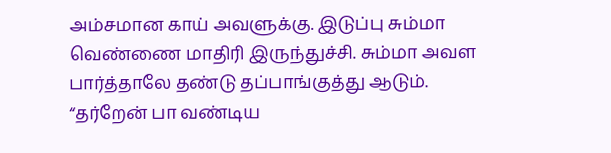அம்சமான காய் அவளுக்கு. இடுப்பு சும்மா வெண்ணை மாதிரி இருந்துச்சி. சும்மா அவள பார்த்தாலே தண்டு தப்பாங்குத்து ஆடும்.
“தர்றேன் பா வண்டிய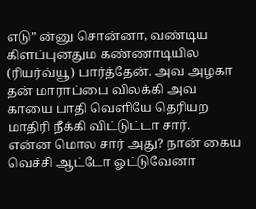எடு” ன்னு சொன்னா, வண்டிய கிளப்புனதும கண்ணாடியில (ரியர்வ்யூ) பார்த்தேன். அவ அழகா தன் மாராப்பை விலக்கி அவ காயை பாதி வெளியே தெரியற மாதிரி நீக்கி விட்டுட்டா சார்.
என்ன மொல சார் அது? நான் கைய வெச்சி ஆட்டோ ஓட்டுவேனா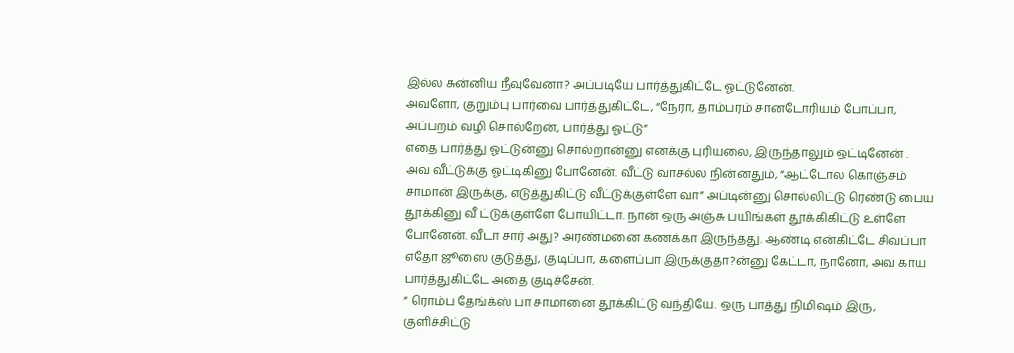இல்ல சுன்னிய நீவுவேனா? அப்படியே பார்த்துகிட்டே ஓட்டுனேன்.
அவளோ, குறும்பு பார்வை பார்த்துகிட்டே, “நேரா, தாம்பரம் சானடோரியம் போப்பா, அப்பறம் வழி சொல்றேன், பார்த்து ஓட்டு”
எதை பார்த்து ஓட்டுன்னு சொல்றான்னு எனக்கு புரியலை, இருந்தாலும் ஒட்டினேன் .
அவ வீட்டுக்கு ஓட்டிகினு போனேன். வீட்டு வாசல்ல நின்னதும், “ஆட்டோல கொஞ்சம் சாமான் இருக்கு, எடுத்துகிட்டு வீட்டுக்குள்ளே வா” அப்டின்னு சொல்லிட்டு ரெண்டு பைய
தூக்கினு வீ ட்டுக்குள்ளே போயிட்டா. நான் ஒரு அஞ்சு பயிங்கள் தூக்கிகிட்டு உள்ளே போனேன். வீடா சார் அது? அரண்மனை கணக்கா இருந்தது. ஆண்டி என்கிட்டே சிவப்பா எதோ ஜூஸை குடுத்து, குடிப்பா, களைப்பா இருக்குதா?ன்னு கேட்டா, நானோ, அவ காய பார்த்துகிட்டே அதை குடிச்சேன்.
” ரொம்ப தேங்க்ஸ் பா சாமானை தூக்கிட்டு வந்தியே. ஒரு பாத்து நிமிஷம் இரு, குளிச்சிட்டு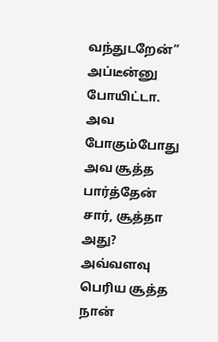வந்துடறேன்” அப்டீன்னு போயிட்டா. அவ போகும்போது அவ சூத்த பார்த்தேன் சார், சூத்தா அது? அவ்வளவு பெரிய சூத்த நான்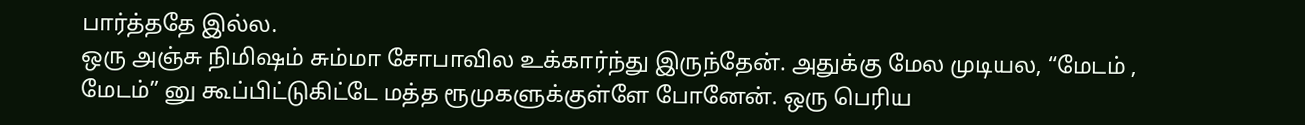பார்த்ததே இல்ல.
ஒரு அஞ்சு நிமிஷம் சும்மா சோபாவில உக்கார்ந்து இருந்தேன். அதுக்கு மேல முடியல, “மேடம் , மேடம்” னு கூப்பிட்டுகிட்டே மத்த ரூமுகளுக்குள்ளே போனேன். ஒரு பெரிய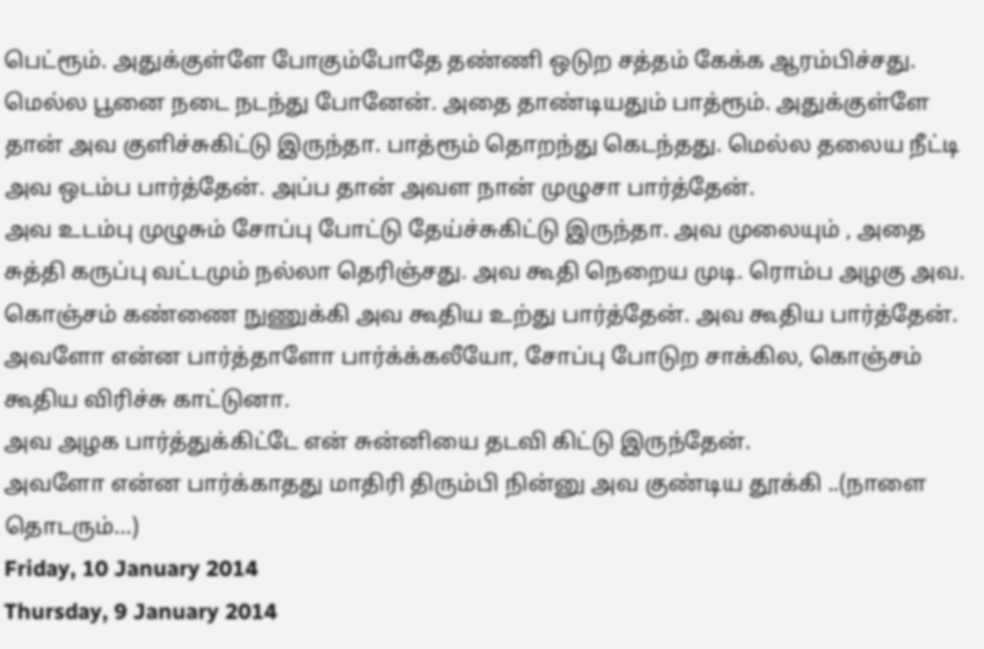பெட்ரூம். அதுக்குள்ளே போகும்போதே தண்ணி ஒடுற சத்தம் கேக்க ஆரம்பிச்சது. மெல்ல பூனை நடை நடந்து போனேன். அதை தாண்டியதும் பாத்ரூம். அதுக்குள்ளே தான் அவ குளிச்சுகிட்டு இருந்தா. பாத்ரூம் தொறந்து கெடந்தது. மெல்ல தலைய நீட்டி அவ ஒடம்ப பார்த்தேன். அப்ப தான் அவள நான் முழுசா பார்த்தேன்.
அவ உடம்பு முழுசும் சோப்பு போட்டு தேய்ச்சுகிட்டு இருந்தா. அவ முலையும் , அதை சுத்தி கருப்பு வட்டமும் நல்லா தெரிஞ்சது. அவ கூதி நெறைய முடி. ரொம்ப அழகு அவ. கொஞ்சம் கண்ணை நுணுக்கி அவ கூதிய உற்து பார்த்தேன். அவ கூதிய பார்த்தேன். அவளோ என்ன பார்த்தாளோ பார்க்க்கலீயோ, சோப்பு போடுற சாக்கில, கொஞ்சம் கூதிய விரிச்சு காட்டுனா.
அவ அழக பார்த்துக்கிட்டே என் சுன்னியை தடவி கிட்டு இருந்தேன்.
அவளோ என்ன பார்க்காதது மாதிரி திரும்பி நின்னு அவ குண்டிய தூக்கி ..(நாளை தொடரும்…)
Friday, 10 January 2014
Thursday, 9 January 2014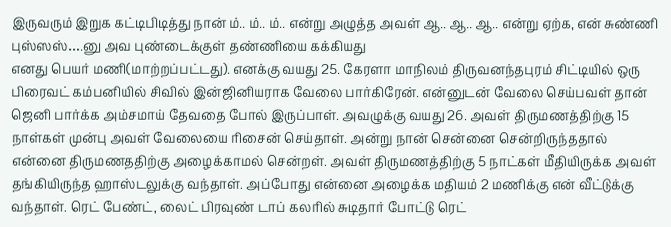இருவரும் இறுக கட்டிபிடித்து நான் ம்.. ம்.. ம்.. என்று அழுத்த அவள் ஆ.. ஆ.. ஆ.. என்று ஏற்க, என் சுண்ணி புஸ்ஸஸ்….னு அவ புண்டைக்குள் தண்ணியை கக்கியது
எனது பெயர் மணி(மாற்றப்பட்டது). எனக்கு வயது 25. கேரளா மாநிலம் திருவனந்தபுரம் சிட்டியில் ஒரு பிரைவட் கம்பனியில் சிவில் இன்ஜினியராக வேலை பார்கிரேன். என்னுடன் வேலை செய்பவள் தான் ஜெனி பார்க்க அம்சமாய் தேவதை போல் இருப்பாள். அவழுக்கு வயது 26. அவள் திருமணத்திற்கு 15 நாள்கள் முன்பு அவள் வேலையை ரிசைன் செய்தாள். அன்று நான் சென்னை சென்றிருந்ததால் என்னை திருமணததிற்கு அழைக்காமல் சென்றள். அவள் திருமணத்திற்கு 5 நாட்கள் மீதியிருக்க அவள் தங்கியிருந்த ஹாஸ்டலுக்கு வந்தாள். அப்போது என்னை அழைக்க மதியம் 2 மணிக்கு என் வீட்டுக்கு வந்தாள். ரெட் பேண்ட், லைட் பிரவுண் டாப் கலரில் சுடிதார் போட்டு ரெட்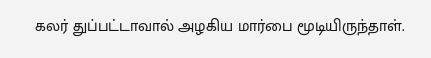கலர் துப்பட்டாவால் அழகிய மார்பை மூடியிருந்தாள்.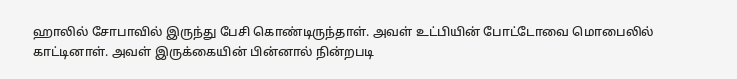ஹாலில் சோபாவில் இருந்து பேசி கொண்டிருந்தாள். அவள் உட்பியின் போட்டோவை மொபைலில் காட்டினாள். அவள் இருக்கையின் பின்னால் நின்றபடி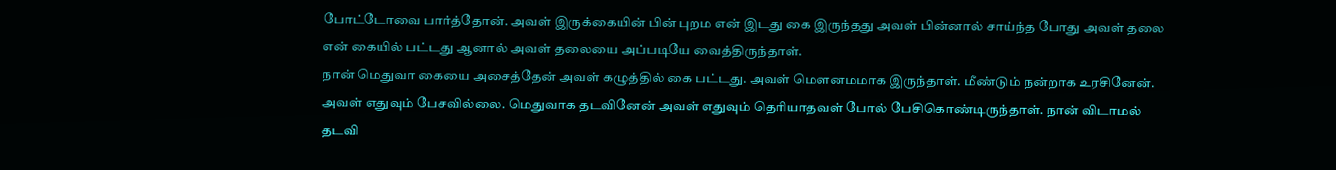போட்டோவை பார்த்தோன். அவள் இருக்கையின் பின் புறம என் இடது கை இருந்தது அவள் பின்னால் சாய்ந்த போது அவள் தலை என் கையில் பட்டது ஆனால் அவள் தலையை அப்படியே வைத்திருந்தாள்.
நான் மெதுவா கையை அசைத்தேன் அவள் கழுத்தில் கை பட்டது. அவள் மௌனமமாக இருந்தாள். மீண்டும் நன்றாக உரசினேன். அவள் எதுவும் பேசவில்லை. மெதுவாக தடவினேன் அவள் எதுவும் தெரியாதவள் போல் பேசிகொண்டிருந்தாள். நான் விடாமல் தடவி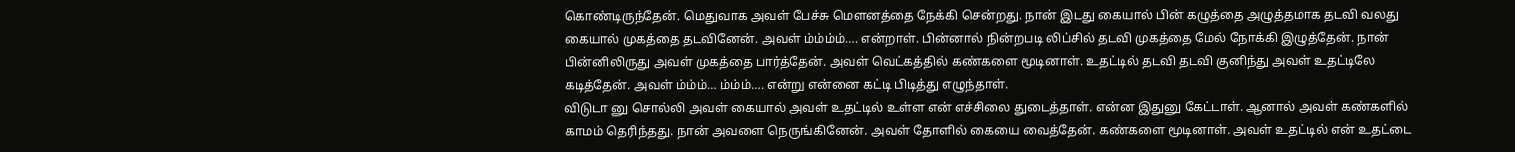கொண்டிருந்தேன். மெதுவாக அவள் பேச்சு மௌனத்தை நேக்கி சென்றது. நான் இடது கையால் பின் கழுத்தை அழுத்தமாக தடவி வலது கையால் முகத்தை தடவினேன். அவள் ம்ம்ம்ம்…. என்றாள். பின்னால் நின்றபடி லிப்சில் தடவி முகத்தை மேல் நோக்கி இழுத்தேன். நான் பின்னிலிருது அவள் முகத்தை பார்த்தேன். அவள் வெட்கத்தில் கண்களை மூடினாள். உதட்டில் தடவி தடவி குனிந்து அவள் உதட்டிலே கடித்தேன். அவள் ம்ம்ம்… ம்ம்ம்…. என்று என்னை கட்டி பிடித்து எழுந்தாள்.
விடுடா னு சொல்லி அவள் கையால் அவள் உதட்டில் உள்ள என் எச்சிலை துடைத்தாள். என்ன இதுனு கேட்டாள். ஆனால் அவள் கண்களில் காமம் தெரிந்தது. நான் அவளை நெருங்கினேன். அவள் தோளில் கையை வைத்தேன். கண்களை மூடினாள். அவள் உதட்டில் என் உதட்டை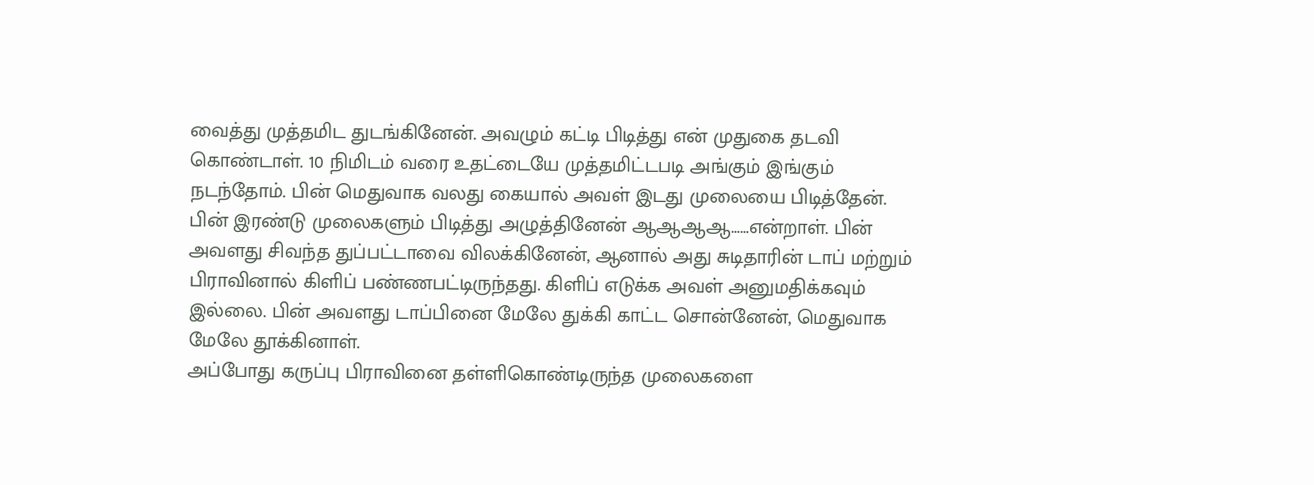வைத்து முத்தமிட துடங்கினேன். அவழும் கட்டி பிடித்து என் முதுகை தடவி கொண்டாள். 10 நிமிடம் வரை உதட்டையே முத்தமிட்டபடி அங்கும் இங்கும் நடந்தோம். பின் மெதுவாக வலது கையால் அவள் இடது முலையை பிடித்தேன். பின் இரண்டு முலைகளும் பிடித்து அழுத்தினேன் ஆஆஆஆ……என்றாள். பின் அவளது சிவந்த துப்பட்டாவை விலக்கினேன், ஆனால் அது சுடிதாரின் டாப் மற்றும் பிராவினால் கிளிப் பண்ணபட்டிருந்தது. கிளிப் எடுக்க அவள் அனுமதிக்கவும் இல்லை. பின் அவளது டாப்பினை மேலே துக்கி காட்ட சொன்னேன், மெதுவாக மேலே தூக்கினாள்.
அப்போது கருப்பு பிராவினை தள்ளிகொண்டிருந்த முலைகளை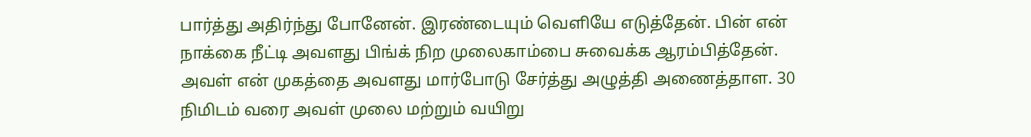பார்த்து அதிர்ந்து போனேன். இரண்டையும் வெளியே எடுத்தேன். பின் என் நாக்கை நீட்டி அவளது பிங்க் நிற முலைகாம்பை சுவைக்க ஆரம்பித்தேன். அவள் என் முகத்தை அவளது மார்போடு சேர்த்து அழுத்தி அணைத்தாள. 30 நிமிடம் வரை அவள் முலை மற்றும் வயிறு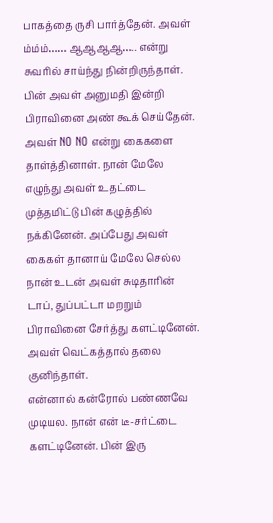பாகத்தை ருசி பார்த்தேன். அவள் ம்ம்ம்…… ஆஆஆஆ….. என்று சுவரில் சாய்ந்து நின்றிருந்தாள். பின் அவள் அனுமதி இன்றி பிராவினை அண் கூக் செய்தேன். அவள் NO NO என்று கைகளை தாள்த்தினாள். நான் மேலே எழுந்து அவள் உதட்டை முத்தமிட்டு பின் கழுத்தில் நக்கினேன். அப்பேது அவள் கைகள் தானாய் மேலே செல்ல நான் உடன் அவள் சுடிதாரின் டாப், துப்பட்டா மறறும் பிராவினை சேர்த்து களட்டினேன். அவள் வெட்கத்தால் தலை குனிந்தாள்.
என்னால் கன்ரோல் பண்ணவே முடியல. நான் என் டீ-சர்ட்டை களட்டினேன். பின் இரு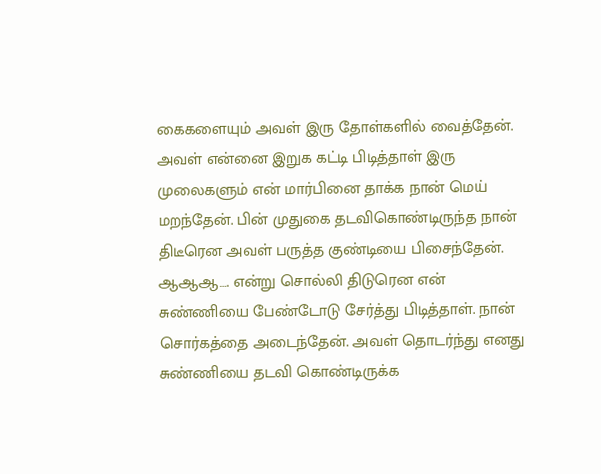கைகளையும் அவள் இரு தோள்களில் வைத்தேன். அவள் என்னை இறுக கட்டி பிடித்தாள் இரு முலைகளும் என் மார்பினை தாக்க நான் மெய் மறந்தேன். பின் முதுகை தடவிகொண்டிருந்த நான் திடீரென அவள் பருத்த குண்டியை பிசைந்தேன்.
ஆஆஆ…. என்று சொல்லி திடுரென என் சுண்ணியை பேண்டோடு சேர்த்து பிடித்தாள். நான் சொர்கத்தை அடைந்தேன். அவள் தொடர்ந்து எனது சுண்ணியை தடவி கொண்டிருக்க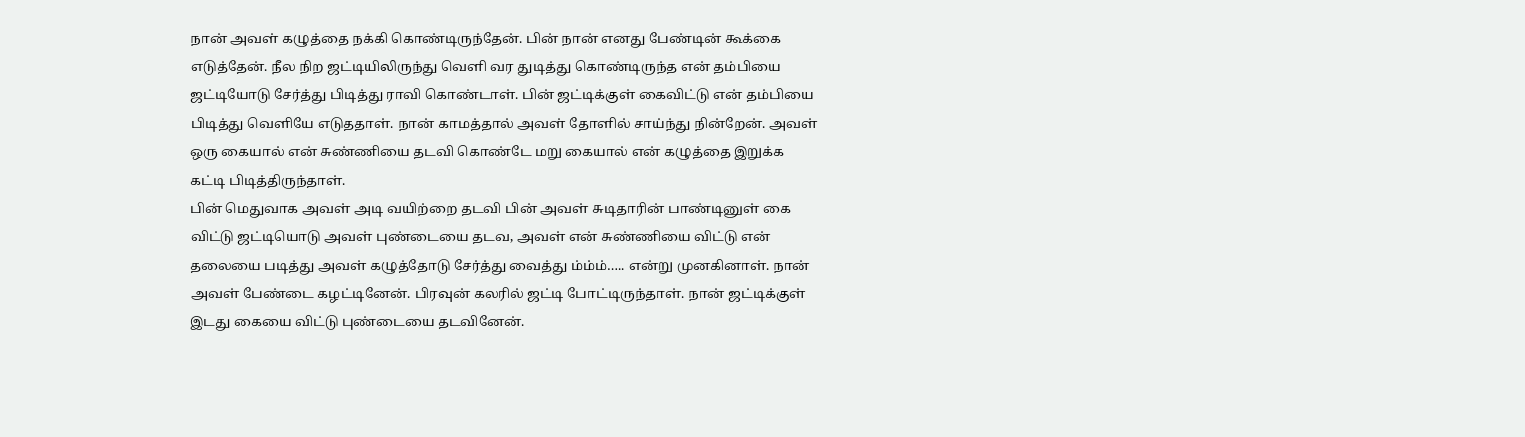நான் அவள் கழுத்தை நக்கி கொண்டிருந்தேன். பின் நான் எனது பேண்டின் கூக்கை எடுத்தேன். நீல நிற ஜட்டியிலிருந்து வெளி வர துடித்து கொண்டிருந்த என் தம்பியை ஜட்டியோடு சேர்த்து பிடித்து ராவி கொண்டாள். பின் ஜட்டிக்குள் கைவிட்டு என் தம்பியை பிடித்து வெளியே எடுததாள். நான் காமத்தால் அவள் தோளில் சாய்ந்து நின்றேன். அவள் ஒரு கையால் என் சுண்ணியை தடவி கொண்டே மறு கையால் என் கழுத்தை இறுக்க கட்டி பிடித்திருந்தாள்.
பின் மெதுவாக அவள் அடி வயிற்றை தடவி பின் அவள் சுடிதாரின் பாண்டினுள் கை விட்டு ஜட்டியொடு அவள் புண்டையை தடவ, அவள் என் சுண்ணியை விட்டு என் தலையை படித்து அவள் கழுத்தோடு சேர்த்து வைத்து ம்ம்ம்….. என்று முனகினாள். நான் அவள் பேண்டை கழட்டினேன். பிரவுன் கலரில் ஜட்டி போட்டிருந்தாள். நான் ஜட்டிக்குள் இடது கையை விட்டு புண்டையை தடவினேன்.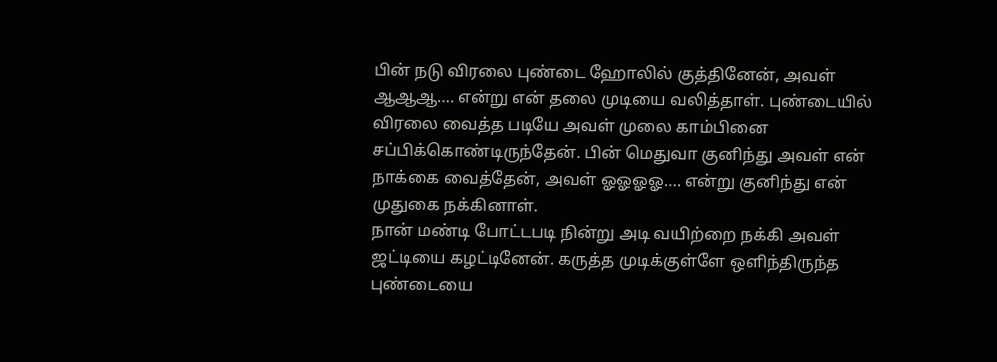பின் நடு விரலை புண்டை ஹோலில் குத்தினேன், அவள் ஆஆஆ…. என்று என் தலை முடியை வலித்தாள். புண்டையில் விரலை வைத்த படியே அவள் முலை காம்பினை சப்பிக்கொண்டிருந்தேன். பின் மெதுவா குனிந்து அவள் என் நாக்கை வைத்தேன், அவள் ஓஓஓஓ…. என்று குனிந்து என் முதுகை நக்கினாள்.
நான் மண்டி போட்டபடி நின்று அடி வயிற்றை நக்கி அவள் ஜட்டியை கழட்டினேன். கருத்த முடிக்குள்ளே ஒளிந்திருந்த புண்டையை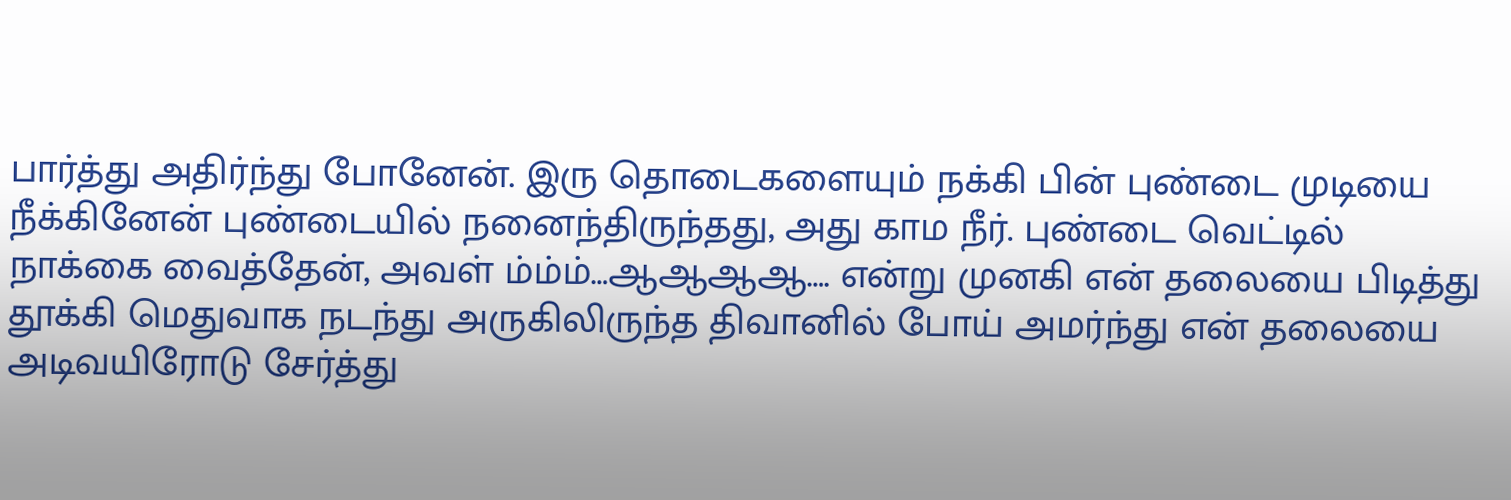பார்த்து அதிர்ந்து போனேன். இரு தொடைகளையும் நக்கி பின் புண்டை முடியை நீக்கினேன் புண்டையில் நனைந்திருந்தது, அது காம நீர். புண்டை வெட்டில் நாக்கை வைத்தேன், அவள் ம்ம்ம்…ஆஆஆஆ…. என்று முனகி என் தலையை பிடித்து தூக்கி மெதுவாக நடந்து அருகிலிருந்த திவானில் போய் அமர்ந்து என் தலையை அடிவயிரோடு சேர்த்து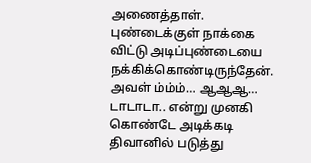அணைத்தாள். புண்டைக்குள் நாக்கை விட்டு அடிப்புண்டையை நக்கிக்கொண்டிருந்தேன்.
அவள் ம்ம்ம்… ஆஆஆ… டாடாடா.. என்று முனகி கொண்டே அடிக்கடி திவானில் படுத்து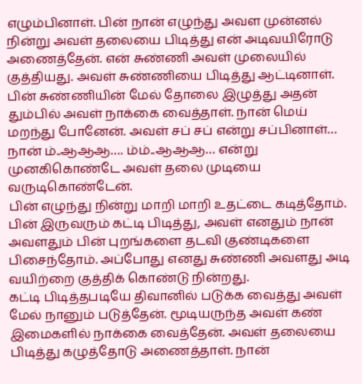எழும்பினாள். பின் நான் எழுந்து அவள முன்னல் நின்று அவள் தலையை பிடித்து என் அடிவயிரோடு அணைத்தேன். என் சுண்ணி அவள் முலையில் குத்தியது. அவள் சுண்ணியை பிடித்து ஆட்டினாள். பின் சுண்ணியின் மேல் தோலை இழுத்து அதன் தும்பில் அவள் நாக்கை வைத்தாள். நான் மெய் மறந்து போனேன். அவள் சப் சப் என்று சப்பினாள்… நான் ம்..ஆஆஆ…. ம்ம்..ஆஆஆ… என்று முனகிகொண்டே அவள் தலை முடியை வருடிகொண்டேன்.
பின் எழுந்து நின்று மாறி மாறி உதட்டை கடித்தோம். பின் இருவரும் கட்டி பிடித்து, அவள் எனதும் நான் அவளதும் பின் புறங்களை தடவி குண்டிகளை பிசைந்தோம். அப்போது எனது சுண்ணி அவளது அடி வயிற்றை குத்திக் கொண்டு நின்றது.
கட்டி பிடித்தபடியே திவானில் படுக்க வைத்து அவள் மேல் நானும் படுத்தேன். மூடியருந்த அவள் கண் இமைகளில் நாக்கை வைத்தேன். அவள் தலையை பிடித்து கழுத்தோடு அணைத்தாள். நான்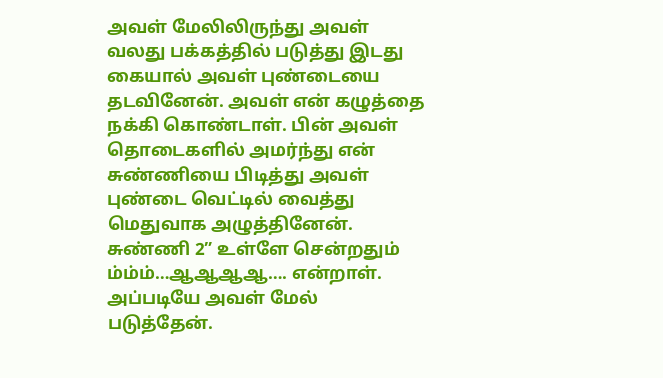அவள் மேலிலிருந்து அவள் வலது பக்கத்தில் படுத்து இடது கையால் அவள் புண்டையை தடவினேன். அவள் என் கழுத்தை நக்கி கொண்டாள். பின் அவள் தொடைகளில் அமர்ந்து என் சுண்ணியை பிடித்து அவள் புண்டை வெட்டில் வைத்து மெதுவாக அழுத்தினேன். சுண்ணி 2” உள்ளே சென்றதும் ம்ம்ம்…ஆஆஆஆ…. என்றாள். அப்படியே அவள் மேல் படுத்தேன்.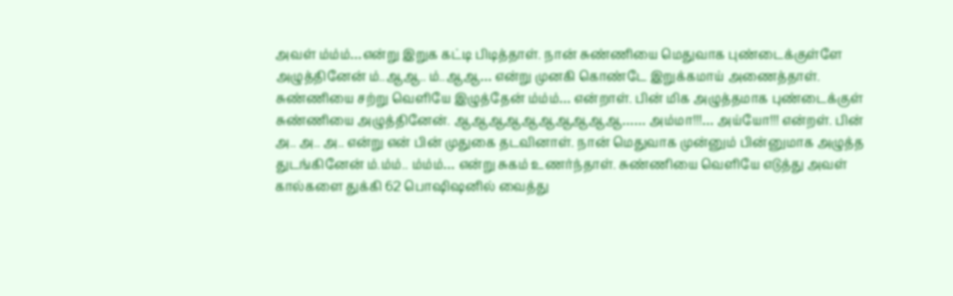அவள் ம்ம்ம்…என்று இறுக கட்டி பிடித்தாள். நான் சுண்ணியை மெதுவாக புண்டைக்குள்ளே அழுத்தினேன் ம்..ஆஆ.. ம்..ஆஆ… என்று முனகி கொண்டே இறுக்கமாய் அணைத்தாள். சுண்ணியை சற்று வெளியே இழுத்தேன் ம்ம்ம்… என்றாள். பின் மிக அழுத்தமாக புண்டைக்குள் சுண்ணியை அழுத்தினேன். ஆஆஆஆஆஆஆஆஆஆ…… அம்மா!!!… அய்யோ!!! என்றள். பின் அ.. அ.. அ.. என்று என் பின் முதுகை தடவினாள். நான் மெதுவாக முன்னும் பின்னுமாக அழுத்த துடங்கினேன் ம்.ம்ம்.. ம்ம்ம்… என்று சுகம் உணர்ந்தாள். சுண்ணியை வெளியே எடுத்து அவள் கால்களை துக்கி 62 பொஷிஷனில் வைத்து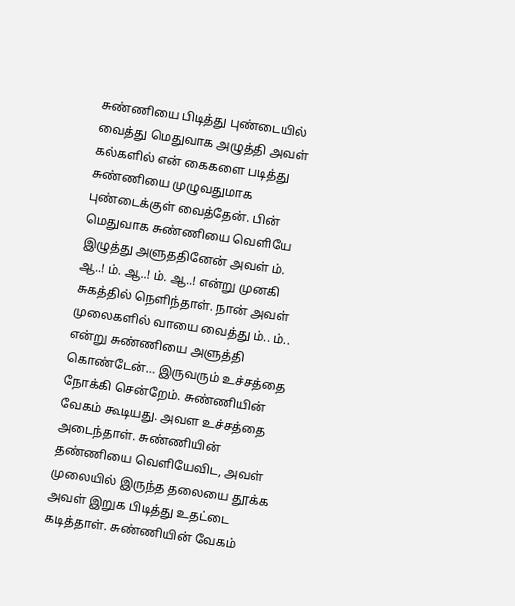சுண்ணியை பிடித்து புண்டையில் வைத்து மெதுவாக அழுத்தி அவள் கல்களில் என் கைகளை படித்து சுண்ணியை முழுவதுமாக புண்டைக்குள் வைத்தேன். பின் மெதுவாக சுண்ணியை வெளியே இழுத்து அளுததினேன் அவள் ம். ஆ..! ம். ஆ..! ம். ஆ..! என்று முனகி சுகத்தில் நெளிந்தாள். நான் அவள் முலைகளில் வாயை வைத்து ம்.. ம்.. என்று சுண்ணியை அளுத்தி கொண்டேன்… இருவரும் உச்சத்தை நோக்கி சென்றேம். சுண்ணியின் வேகம் கூடியது. அவள உச்சத்தை அடைந்தாள். சுண்ணியின் தண்ணியை வெளியேவிட, அவள் முலையில் இருந்த தலையை தூக்க அவள் இறுக பிடித்து உதட்டை கடித்தாள். சுண்ணியின் வேகம்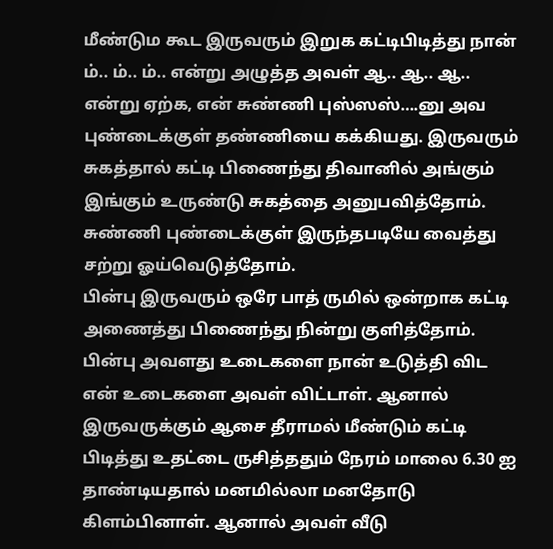மீண்டும கூட இருவரும் இறுக கட்டிபிடித்து நான் ம்.. ம்.. ம்.. என்று அழுத்த அவள் ஆ.. ஆ.. ஆ.. என்று ஏற்க, என் சுண்ணி புஸ்ஸஸ்….னு அவ புண்டைக்குள் தண்ணியை கக்கியது. இருவரும் சுகத்தால் கட்டி பிணைந்து திவானில் அங்கும் இங்கும் உருண்டு சுகத்தை அனுபவித்தோம். சுண்ணி புண்டைக்குள் இருந்தபடியே வைத்து சற்று ஓய்வெடுத்தோம்.
பின்பு இருவரும் ஒரே பாத் ருமில் ஒன்றாக கட்டி அணைத்து பிணைந்து நின்று குளித்தோம். பின்பு அவளது உடைகளை நான் உடுத்தி விட என் உடைகளை அவள் விட்டாள். ஆனால் இருவருக்கும் ஆசை தீராமல் மீண்டும் கட்டி பிடித்து உதட்டை ருசித்ததும் நேரம் மாலை 6.30 ஐ தாண்டியதால் மனமில்லா மனதோடு கிளம்பினாள். ஆனால் அவள் வீடு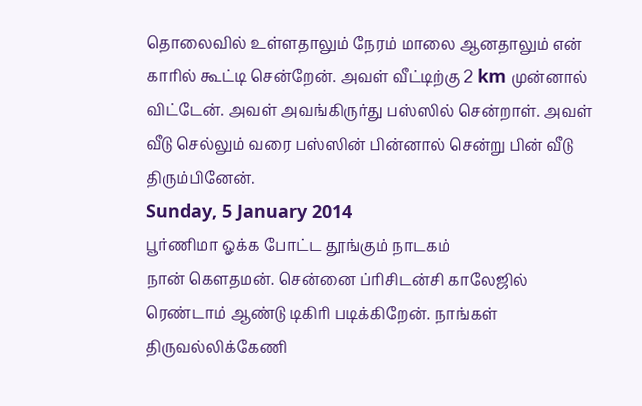தொலைவில் உள்ளதாலும் நேரம் மாலை ஆனதாலும் என் காரில் கூட்டி சென்றேன். அவள் வீட்டிற்கு 2 km முன்னால் விட்டேன். அவள் அவங்கிருர்து பஸ்ஸில் சென்றாள். அவள் வீடு செல்லும் வரை பஸ்ஸின் பின்னால் சென்று பின் வீடு திரும்பினேன்.
Sunday, 5 January 2014
பூர்ணிமா ஓக்க போட்ட தூங்கும் நாடகம்
நான் கௌதமன். சென்னை ப்ரிசிடன்சி காலேஜில் ரெண்டாம் ஆண்டு டிகிரி படிக்கிறேன். நாங்கள் திருவல்லிக்கேணி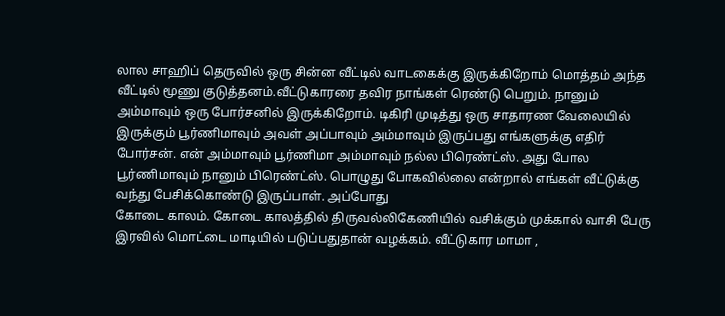லால சாஹிப் தெருவில் ஒரு சின்ன வீட்டில் வாடகைக்கு இருக்கிறோம் மொத்தம் அந்த வீட்டில் மூணு குடுத்தனம்.வீட்டுகாரரை தவிர நாங்கள் ரெண்டு பெறும். நானும் அம்மாவும் ஒரு போர்சனில் இருக்கிறோம். டிகிரி முடித்து ஒரு சாதாரண வேலையில் இருக்கும் பூர்ணிமாவும் அவள் அப்பாவும் அம்மாவும் இருப்பது எங்களுக்கு எதிர் போர்சன். என் அம்மாவும் பூர்ணிமா அம்மாவும் நல்ல பிரெண்ட்ஸ். அது போல பூர்ணிமாவும் நானும் பிரெண்ட்ஸ். பொழுது போகவில்லை என்றால் எங்கள் வீட்டுக்கு வந்து பேசிக்கொண்டு இருப்பாள். அப்போது
கோடை காலம். கோடை காலத்தில் திருவல்லிகேணியில் வசிக்கும் முக்கால் வாசி பேரு இரவில் மொட்டை மாடியில் படுப்பதுதான் வழக்கம். வீட்டுகார மாமா ,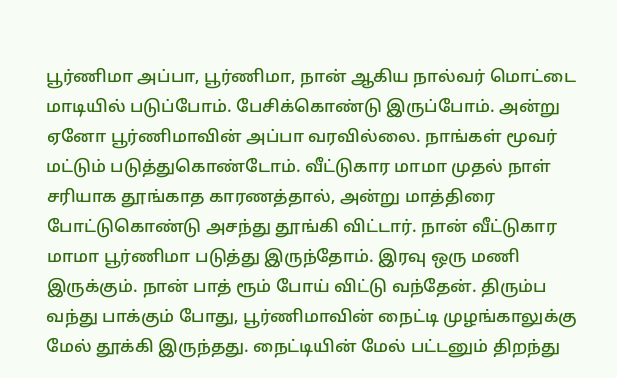பூர்ணிமா அப்பா, பூர்ணிமா, நான் ஆகிய நால்வர் மொட்டை மாடியில் படுப்போம். பேசிக்கொண்டு இருப்போம். அன்று ஏனோ பூர்ணிமாவின் அப்பா வரவில்லை. நாங்கள் மூவர் மட்டும் படுத்துகொண்டோம். வீட்டுகார மாமா முதல் நாள் சரியாக தூங்காத காரணத்தால், அன்று மாத்திரை போட்டுகொண்டு அசந்து தூங்கி விட்டார். நான் வீட்டுகார மாமா பூர்ணிமா படுத்து இருந்தோம். இரவு ஒரு மணி இருக்கும். நான் பாத் ரூம் போய் விட்டு வந்தேன். திரும்ப வந்து பாக்கும் போது, பூர்ணிமாவின் நைட்டி முழங்காலுக்கு மேல் தூக்கி இருந்தது. நைட்டியின் மேல் பட்டனும் திறந்து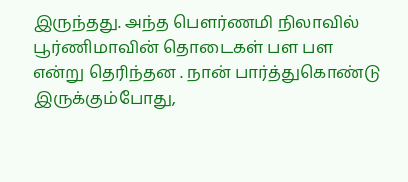இருந்தது. அந்த பௌர்ணமி நிலாவில் பூர்ணிமாவின் தொடைகள் பள பள என்று தெரிந்தன . நான் பார்த்துகொண்டு இருக்கும்போது,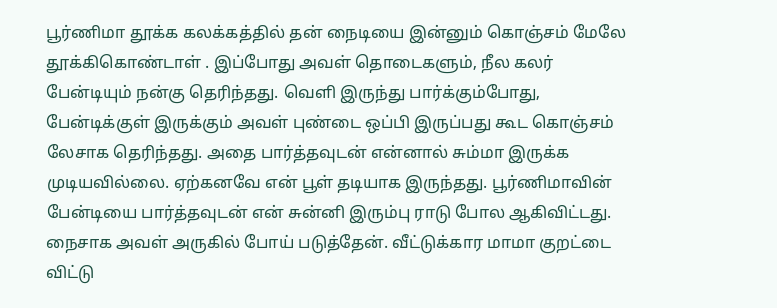பூர்ணிமா தூக்க கலக்கத்தில் தன் நைடியை இன்னும் கொஞ்சம் மேலே தூக்கிகொண்டாள் . இப்போது அவள் தொடைகளும், நீல கலர் பேன்டியும் நன்கு தெரிந்தது. வெளி இருந்து பார்க்கும்போது, பேன்டிக்குள் இருக்கும் அவள் புண்டை ஒப்பி இருப்பது கூட கொஞ்சம் லேசாக தெரிந்தது. அதை பார்த்தவுடன் என்னால் சும்மா இருக்க முடியவில்லை. ஏற்கனவே என் பூள் தடியாக இருந்தது. பூர்ணிமாவின் பேன்டியை பார்த்தவுடன் என் சுன்னி இரும்பு ராடு போல ஆகிவிட்டது. நைசாக அவள் அருகில் போய் படுத்தேன். வீட்டுக்கார மாமா குறட்டை விட்டு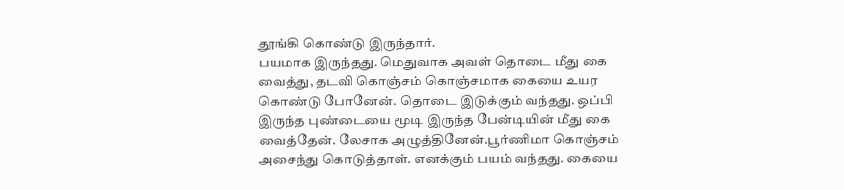தூங்கி கொண்டு இருந்தார்.
பயமாக இருந்தது. மெதுவாக அவள் தொடை மீது கை வைத்து, தடவி கொஞ்சம் கொஞ்சமாக கையை உயர கொண்டு போனேன். தொடை இடுக்கும் வந்தது. ஒப்பி இருந்த புண்டையை மூடி இருந்த பேன்டியின் மீது கை வைத்தேன். லேசாக அழுத்தினேன்.பூர்ணிமா கொஞ்சம் அசைந்து கொடுத்தாள். எனக்கும் பயம் வந்தது. கையை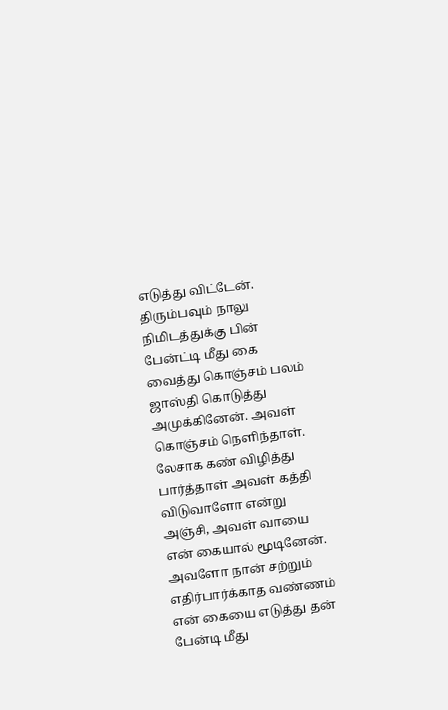எடுத்து விட்டேன். திரும்பவும் நாலு நிமிடத்துக்கு பின் பேன்ட்டி மீது கை வைத்து கொஞ்சம் பலம் ஜாஸ்தி கொடுத்து அமுக்கினேன். அவள் கொஞ்சம் நெளிந்தாள். லேசாக கண் விழித்து பார்த்தாள் அவள் கத்தி விடுவாளோ என்று அஞ்சி, அவள் வாயை என் கையால் மூடினேன். அவளோ நான் சற்றும் எதிர்பார்க்காத வண்ணம் என் கையை எடுத்து தன் பேன்டி மீது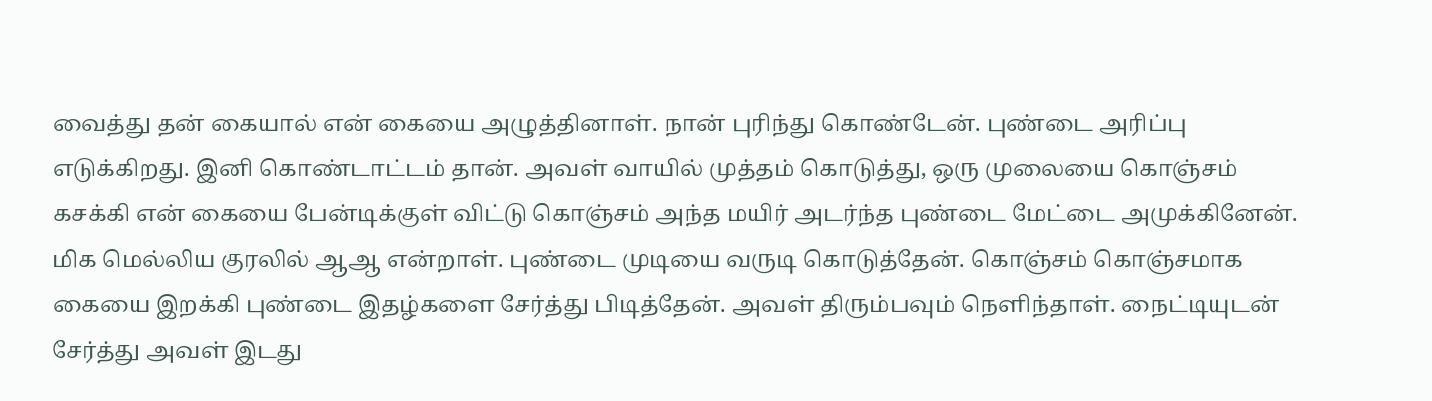வைத்து தன் கையால் என் கையை அழுத்தினாள். நான் புரிந்து கொண்டேன். புண்டை அரிப்பு எடுக்கிறது. இனி கொண்டாட்டம் தான். அவள் வாயில் முத்தம் கொடுத்து, ஒரு முலையை கொஞ்சம் கசக்கி என் கையை பேன்டிக்குள் விட்டு கொஞ்சம் அந்த மயிர் அடர்ந்த புண்டை மேட்டை அமுக்கினேன். மிக மெல்லிய குரலில் ஆஆ என்றாள். புண்டை முடியை வருடி கொடுத்தேன். கொஞ்சம் கொஞ்சமாக கையை இறக்கி புண்டை இதழ்களை சேர்த்து பிடித்தேன். அவள் திரும்பவும் நெளிந்தாள். நைட்டியுடன் சேர்த்து அவள் இடது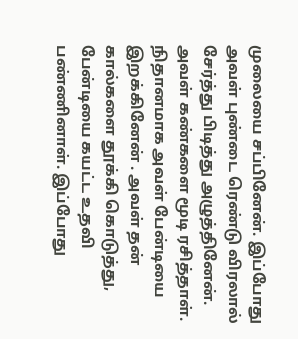முலையை சப்பினேன். இப்போது அவள் புண்டை ரெண்டு விரலால் சேர்த்து பிடித்து அழுத்தினேன். அவள் கண்களை மூடி ரசித்தாள். நிதானமாக அவள் பேன்டியை இறக்கினேன் . அவள் தன் கால்களை தூக்கி கொடுத்து, பேன்டியை கயட்ட உதவி பண்ணினாள். இப்போது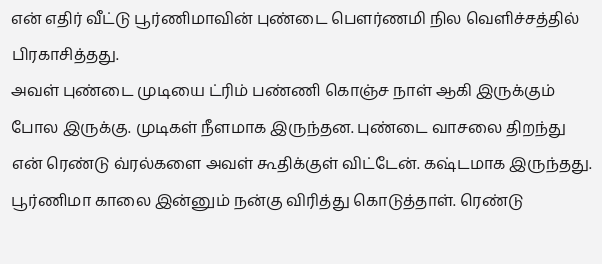என் எதிர் வீட்டு பூர்ணிமாவின் புண்டை பௌர்ணமி நில வெளிச்சத்தில் பிரகாசித்தது.
அவள் புண்டை முடியை ட்ரிம் பண்ணி கொஞ்ச நாள் ஆகி இருக்கும் போல இருக்கு. முடிகள் நீளமாக இருந்தன. புண்டை வாசலை திறந்து என் ரெண்டு வ்ரல்களை அவள் கூதிக்குள் விட்டேன். கஷ்டமாக இருந்தது. பூர்ணிமா காலை இன்னும் நன்கு விரித்து கொடுத்தாள். ரெண்டு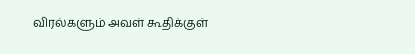விரல்களும் அவள் கூதிக்குள்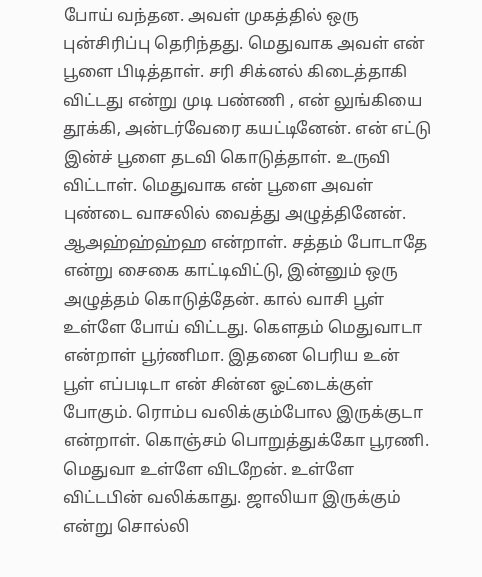போய் வந்தன. அவள் முகத்தில் ஒரு புன்சிரிப்பு தெரிந்தது. மெதுவாக அவள் என் பூளை பிடித்தாள். சரி சிக்னல் கிடைத்தாகி விட்டது என்று முடி பண்ணி , என் லுங்கியை தூக்கி, அன்டர்வேரை கயட்டினேன். என் எட்டு இன்ச் பூளை தடவி கொடுத்தாள். உருவி விட்டாள். மெதுவாக என் பூளை அவள் புண்டை வாசலில் வைத்து அழுத்தினேன். ஆஅஹ்ஹ்ஹ்ஹ என்றாள். சத்தம் போடாதே என்று சைகை காட்டிவிட்டு, இன்னும் ஒரு அழுத்தம் கொடுத்தேன். கால் வாசி பூள் உள்ளே போய் விட்டது. கௌதம் மெதுவாடா என்றாள் பூர்ணிமா. இதனை பெரிய உன் பூள் எப்படிடா என் சின்ன ஓட்டைக்குள் போகும். ரொம்ப வலிக்கும்போல இருக்குடா என்றாள். கொஞ்சம் பொறுத்துக்கோ பூரணி. மெதுவா உள்ளே விடறேன். உள்ளே விட்டபின் வலிக்காது. ஜாலியா இருக்கும் என்று சொல்லி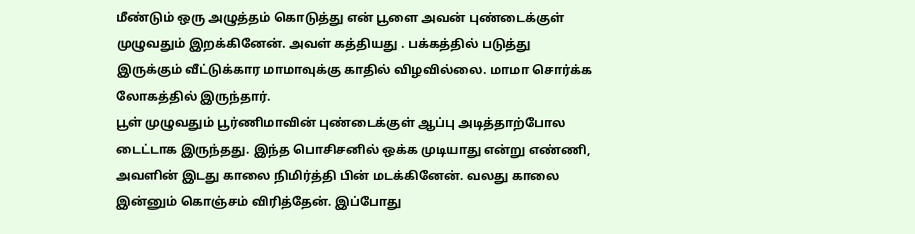மீண்டும் ஒரு அழுத்தம் கொடுத்து என் பூளை அவன் புண்டைக்குள் முழுவதும் இறக்கினேன். அவள் கத்தியது . பக்கத்தில் படுத்து இருக்கும் வீட்டுக்கார மாமாவுக்கு காதில் விழவில்லை. மாமா சொர்க்க லோகத்தில் இருந்தார்.
பூள் முழுவதும் பூர்ணிமாவின் புண்டைக்குள் ஆப்பு அடித்தாற்போல டைட்டாக இருந்தது. இந்த பொசிசனில் ஒக்க முடியாது என்று எண்ணி, அவளின் இடது காலை நிமிர்த்தி பின் மடக்கினேன். வலது காலை இன்னும் கொஞ்சம் விரித்தேன். இப்போது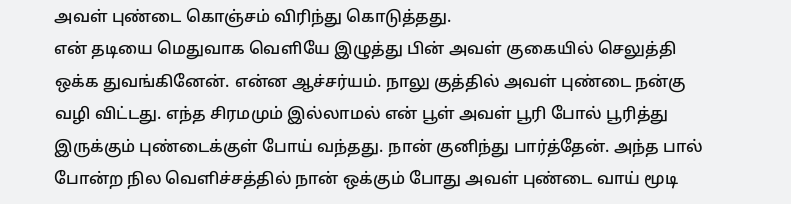அவள் புண்டை கொஞ்சம் விரிந்து கொடுத்தது.
என் தடியை மெதுவாக வெளியே இழுத்து பின் அவள் குகையில் செலுத்தி ஒக்க துவங்கினேன். என்ன ஆச்சர்யம். நாலு குத்தில் அவள் புண்டை நன்கு வழி விட்டது. எந்த சிரமமும் இல்லாமல் என் பூள் அவள் பூரி போல் பூரித்து இருக்கும் புண்டைக்குள் போய் வந்தது. நான் குனிந்து பார்த்தேன். அந்த பால் போன்ற நில வெளிச்சத்தில் நான் ஒக்கும் போது அவள் புண்டை வாய் மூடி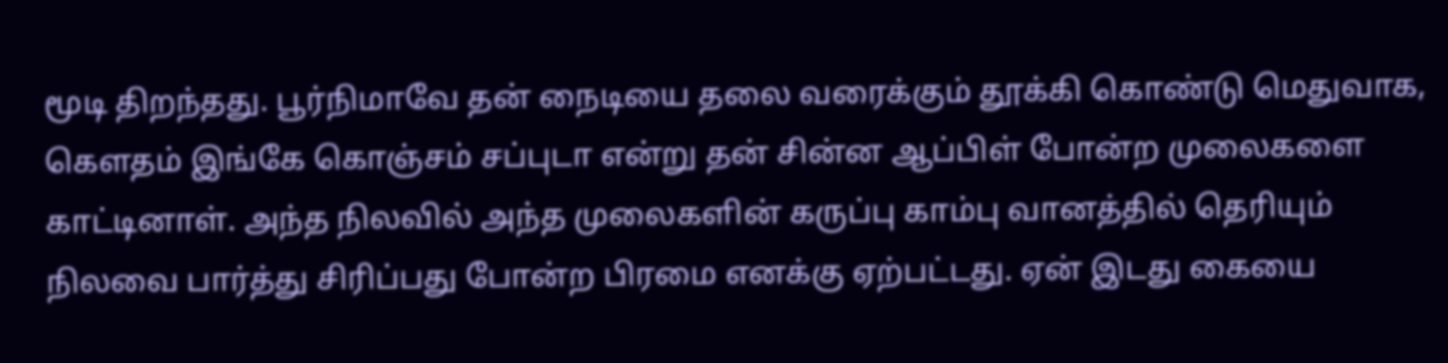மூடி திறந்தது. பூர்நிமாவே தன் நைடியை தலை வரைக்கும் தூக்கி கொண்டு மெதுவாக, கௌதம் இங்கே கொஞ்சம் சப்புடா என்று தன் சின்ன ஆப்பிள் போன்ற முலைகளை காட்டினாள். அந்த நிலவில் அந்த முலைகளின் கருப்பு காம்பு வானத்தில் தெரியும் நிலவை பார்த்து சிரிப்பது போன்ற பிரமை எனக்கு ஏற்பட்டது. ஏன் இடது கையை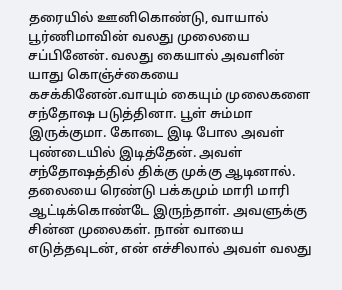தரையில் ஊனிகொண்டு, வாயால் பூர்ணிமாவின் வலது முலையை சப்பினேன். வலது கையால் அவளின் யாது கொஞ்ச்கையை கசக்கினேன்.வாயும் கையும் முலைகளை சந்தோஷ படுத்தினா. பூள் சும்மா இருக்குமா. கோடை இடி போல அவள் புண்டையில் இடித்தேன். அவள் சந்தோஷத்தில் திக்கு முக்கு ஆடினால். தலையை ரெண்டு பக்கமும் மாரி மாரி ஆட்டிக்கொண்டே இருந்தாள். அவளுக்கு சின்ன முலைகள். நான் வாயை எடுத்தவுடன், என் எச்சிலால் அவள் வலது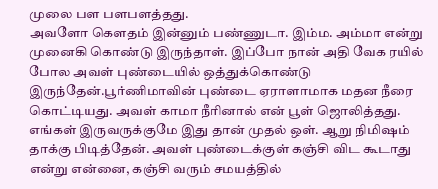முலை பள பளபளத்தது.
அவளோ கௌதம் இன்னும் பண்ணுடா. இம்ம. அம்மா என்று முனைகி கொண்டு இருந்தாள். இப்போ நான் அதி வேக ரயில் போல அவள் புண்டையில் ஒத்துக்கொண்டு இருந்தேன்.பூர்ணிமாவின் புண்டை ஏராளாமாக மதன நீரை கொட்டியது. அவள் காமா நீரினால் என் பூள் ஜொலித்தது. எங்கள் இருவருக்குமே இது தான் முதல் ஒள். ஆறு நிமிஷம் தாக்கு பிடித்தேன். அவள் புண்டைக்குள் கஞ்சி விட கூடாது என்று என்னை, கஞ்சி வரும் சமயத்தில்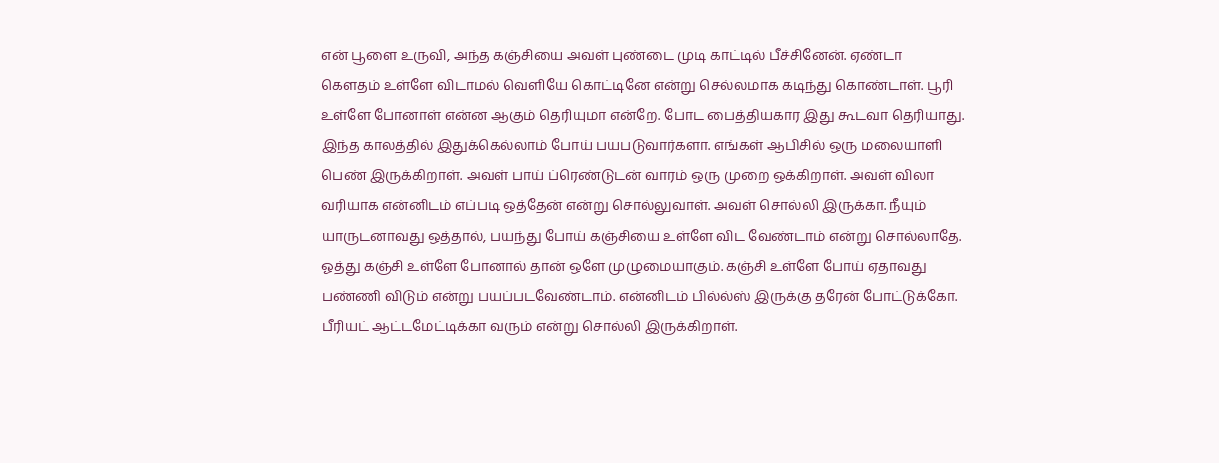என் பூளை உருவி, அந்த கஞ்சியை அவள் புண்டை முடி காட்டில் பீச்சினேன். ஏண்டா கௌதம் உள்ளே விடாமல் வெளியே கொட்டினே என்று செல்லமாக கடிந்து கொண்டாள். பூரி உள்ளே போனாள் என்ன ஆகும் தெரியுமா என்றே. போட பைத்தியகார இது கூடவா தெரியாது. இந்த காலத்தில் இதுக்கெல்லாம் போய் பயபடுவார்களா. எங்கள் ஆபிசில் ஒரு மலையாளி பெண் இருக்கிறாள். அவள் பாய் ப்ரெண்டுடன் வாரம் ஒரு முறை ஒக்கிறாள். அவள் விலா வரியாக என்னிடம் எப்படி ஒத்தேன் என்று சொல்லுவாள். அவள் சொல்லி இருக்கா. நீயும் யாருடனாவது ஒத்தால், பயந்து போய் கஞ்சியை உள்ளே விட வேண்டாம் என்று சொல்லாதே. ஓத்து கஞ்சி உள்ளே போனால் தான் ஒளே முழுமையாகும். கஞ்சி உள்ளே போய் ஏதாவது பண்ணி விடும் என்று பயப்படவேண்டாம். என்னிடம் பில்ல்ஸ் இருக்கு தரேன் போட்டுக்கோ. பீரியட் ஆட்டமேட்டிக்கா வரும் என்று சொல்லி இருக்கிறாள்.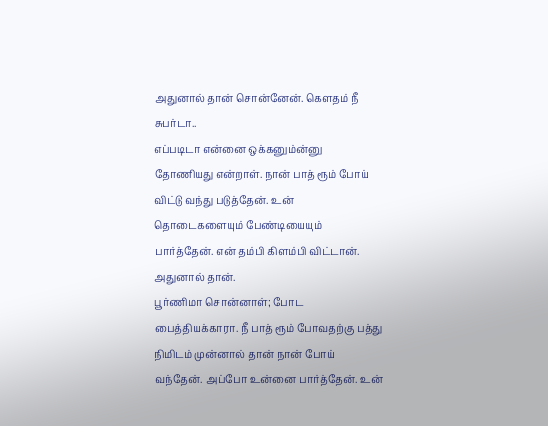அதுனால் தான் சொன்னேன். கௌதம் நீ சுபர்டா..
எப்படிடா என்னை ஒக்கனும்ன்னு தோணியது என்றாள். நான் பாத் ரூம் போய் விட்டு வந்து படுத்தேன். உன் தொடைகளையும் பேண்டியையும் பார்த்தேன். என் தம்பி கிளம்பி விட்டான். அதுனால் தான்.
பூர்ணிமா சொன்னாள்; போட பைத்தியக்காரா. நீ பாத் ரூம் போவதற்கு பத்து நிமிடம் முன்னால் தான் நான் போய் வந்தேன். அப்போ உன்னை பார்த்தேன். உன்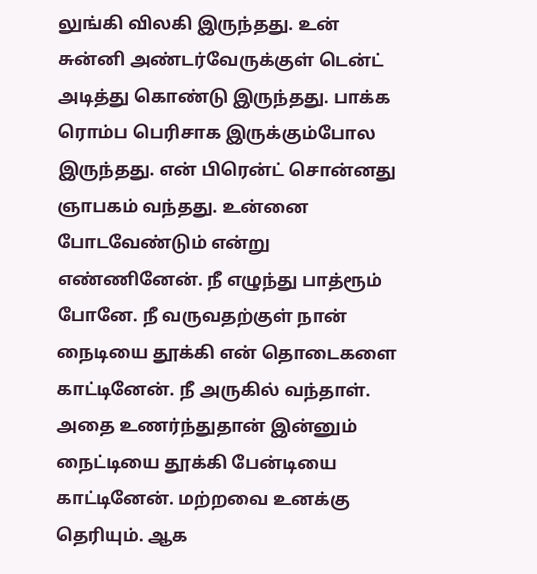லுங்கி விலகி இருந்தது. உன் சுன்னி அண்டர்வேருக்குள் டென்ட் அடித்து கொண்டு இருந்தது. பாக்க ரொம்ப பெரிசாக இருக்கும்போல இருந்தது. என் பிரென்ட் சொன்னது ஞாபகம் வந்தது. உன்னை போடவேண்டும் என்று எண்ணினேன். நீ எழுந்து பாத்ரூம் போனே. நீ வருவதற்குள் நான் நைடியை தூக்கி என் தொடைகளை காட்டினேன். நீ அருகில் வந்தாள். அதை உணர்ந்துதான் இன்னும் நைட்டியை தூக்கி பேன்டியை காட்டினேன். மற்றவை உனக்கு தெரியும். ஆக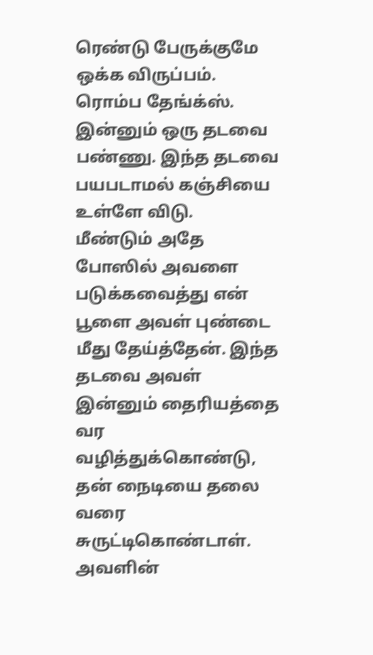ரெண்டு பேருக்குமே ஒக்க விருப்பம். ரொம்ப தேங்க்ஸ். இன்னும் ஒரு தடவை பண்ணு. இந்த தடவை பயபடாமல் கஞ்சியை உள்ளே விடு.
மீண்டும் அதே போஸில் அவளை படுக்கவைத்து என் பூளை அவள் புண்டை மீது தேய்த்தேன். இந்த தடவை அவள் இன்னும் தைரியத்தை வர வழித்துக்கொண்டு, தன் நைடியை தலை வரை சுருட்டிகொண்டாள். அவளின்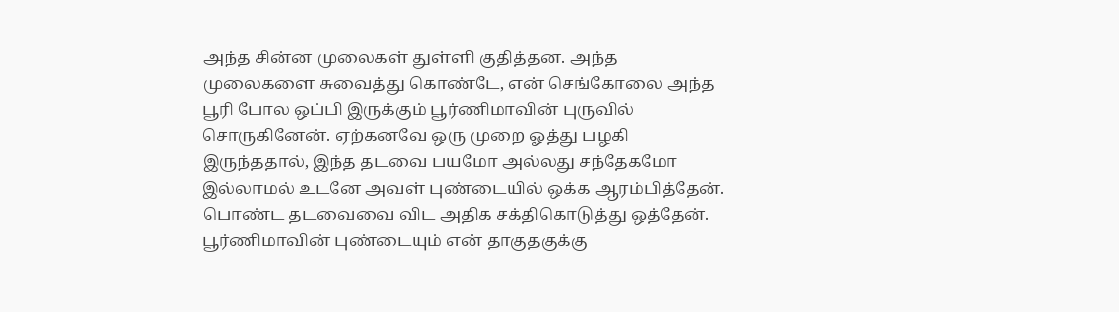அந்த சின்ன முலைகள் துள்ளி குதித்தன. அந்த முலைகளை சுவைத்து கொண்டே, என் செங்கோலை அந்த பூரி போல ஒப்பி இருக்கும் பூர்ணிமாவின் புருவில் சொருகினேன். ஏற்கனவே ஒரு முறை ஓத்து பழகி இருந்ததால், இந்த தடவை பயமோ அல்லது சந்தேகமோ இல்லாமல் உடனே அவள் புண்டையில் ஒக்க ஆரம்பித்தேன். பொண்ட தடவைவை விட அதிக சக்திகொடுத்து ஒத்தேன். பூர்ணிமாவின் புண்டையும் என் தாகுதகுக்கு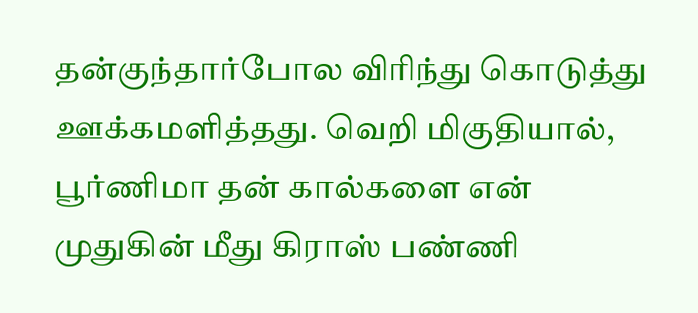தன்குந்தார்போல விரிந்து கொடுத்து ஊக்கமளித்தது. வெறி மிகுதியால், பூர்ணிமா தன் கால்களை என் முதுகின் மீது கிராஸ் பண்ணி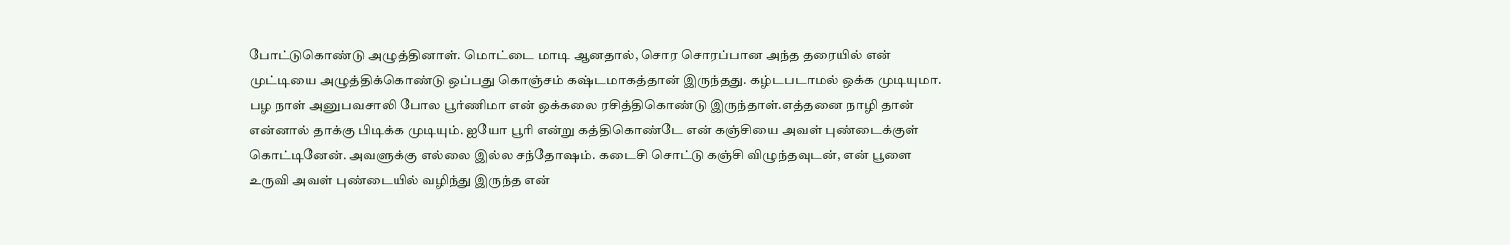போட்டுகொண்டு அழுத்தினாள். மொட்டை மாடி ஆனதால், சொர சொரப்பான அந்த தரையில் என் முட்டியை அழுத்திக்கொண்டு ஒப்பது கொஞ்சம் கஷ்டமாகத்தான் இருந்தது. கழ்டபடாமல் ஒக்க முடியுமா.
பழ நாள் அனுபவசாலி போல பூர்ணிமா என் ஒக்கலை ரசித்திகொண்டு இருந்தாள்.எத்தனை நாழி தான் என்னால் தாக்கு பிடிக்க முடியும். ஐயோ பூரி என்று கத்திகொண்டே என் கஞ்சியை அவள் புண்டைக்குள் கொட்டினேன். அவளுக்கு எல்லை இல்ல சந்தோஷம். கடைசி சொட்டு கஞ்சி விழுந்தவுடன், என் பூளை உருவி அவள் புண்டையில் வழிந்து இருந்த என்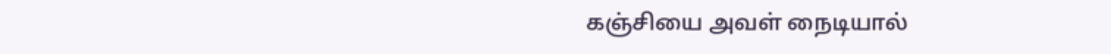கஞ்சியை அவள் நைடியால்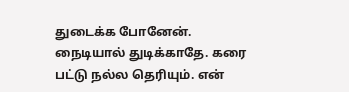துடைக்க போனேன். நைடியால் துடிக்காதே. கரை பட்டு நல்ல தெரியும். என்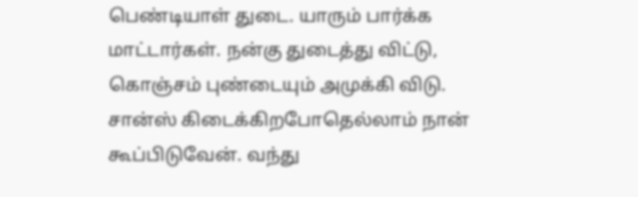பெண்டியாள் துடை. யாரும் பார்க்க மாட்டார்கள். நன்கு துடைத்து விட்டு, கொஞ்சம் புண்டையும் அமுக்கி விடு.
சான்ஸ் கிடைக்கிறபோதெல்லாம் நான் கூப்பிடுவேன். வந்து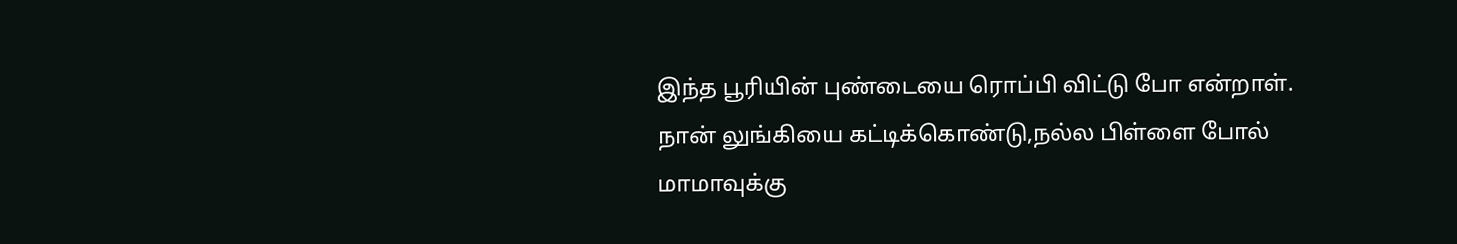இந்த பூரியின் புண்டையை ரொப்பி விட்டு போ என்றாள். நான் லுங்கியை கட்டிக்கொண்டு,நல்ல பிள்ளை போல் மாமாவுக்கு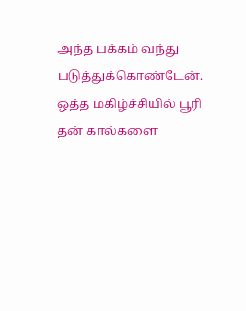அந்த பக்கம் வந்து படுத்துக்கொண்டேன். ஒத்த மகிழ்ச்சியில் பூரி தன் கால்களை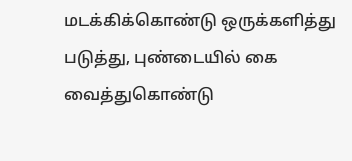மடக்கிக்கொண்டு ஒருக்களித்து படுத்து, புண்டையில் கை வைத்துகொண்டு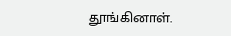தூங்கினாள்.